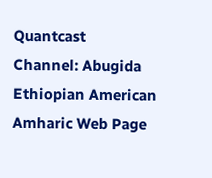Quantcast
Channel: Abugida Ethiopian American Amharic Web Page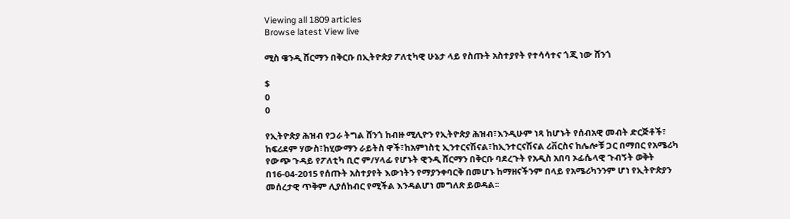Viewing all 1809 articles
Browse latest View live

ሚስ ዌንዲ ሸርማን በቅርቡ በኢትዮጵያ ፖለቲካዊ ሁኔታ ላይ የስጡት አስተያየት የተሳሳተና ጎጂ ነው ሸንጎ

$
0
0

የኢትዮጵያ ሕዝብ የጋራ ትግል ሸንጎ ከብዙ ሚሊዮን የኢትዮጵያ ሕዝብ፣እንዲሁም ነጻ ከሆኑት የሰብአዊ መብት ድርጅቶች፣ ከፍሪደም ሃውስ፣ከሂውማን ራይትስ ዋች፣ከአምነስቲ ኢንተርናሽናል፣ከኢንተርናሽናል ሪቨርስና ከሌሎቹ ጋር በማበር የአሜሪካ የውጭ ጉዳይ የፖለቲካ ቢሮ ም/ሃላፊ የሆኑት ዊንዲ ሸርማን በቅርቡ ባደረጉት የአዲስ አበባ ኦፊሴላዊ ጉብኝት ወቅት በ16-04-2015 የሰጡት አስተያየት እውነትን የማያንቀባርቅ በመሆኑ ከማዘናችንም በላይ የአሜሪካንንም ሆነ የኢትዮጵያን መሰረታዊ ጥቅም ሊያሰከብር የሚችል እንዳልሆነ መግለጽ ይወዳል፡፡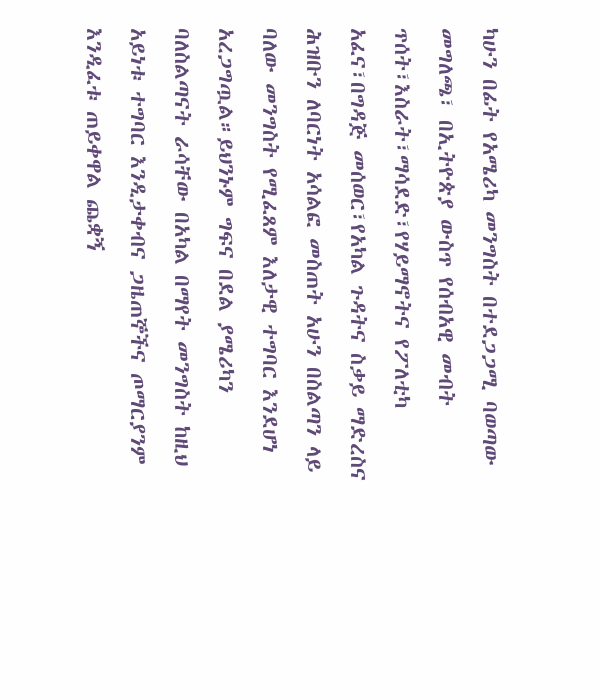ካሁን በፊት የአሜሪካ መንግስት በተደጋጋሚ ባወጣው መግለጫ፣ በኢትዮጵያ ውስጥ የሰብአዊ መብት ጥሰት፣እስራት፣ማሳደድ፣የሃይማኖትና የፖለቲካ አፈና፣በግዳጅ መሰወር፣የአካል ጉዳትና ስቃይ ማድረስና ሕዝቡን ለባርነት አሳልፎ መስጠት አሁን በስልጣን ላይ ባለው መንግስት የሚፈጸም እለታዊ ተግባር እንደሆነ አረጋግጧል።ይህንኑም ግፍና በደል ያሜሪካን ባለስልጣናት ራሳቸው በአካል በማየት መንግስት ከዚህ አይነቱ ተግባር እንዲታቀብና ጋዜጠኞችና ጦማርያንም እንዲፈቱ ጠይቀዋል ጨቋኝ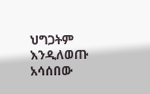ህግጋትም እንዲለወጡ አሳሰበው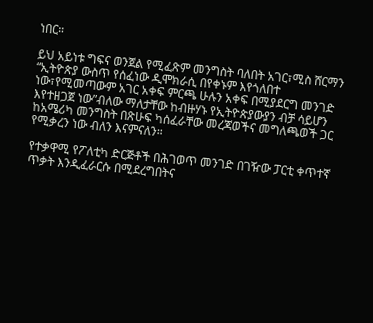ነበር።

ይህ አይነቱ ግፍና ወንጀል የሚፈጽም መንግስት ባለበት አገር፣ሚስ ሸርማን “ኢትዮጵያ ውስጥ የሰፈነው ዲሞክራሲ በየቀኑም እየጎለበተ ነው፣የሚመጣውም አገር አቀፍ ምርጫ ሁሉን አቀፍ በሚያደርግ መንገድ እየተዘጋጀ ነው”ብለው ማለታቸው ከብዙሃኑ የኢትዮጵያውያን ብቻ ሳይሆን ከአሜሪካ መንግስት በጽሁፍ ካሰፈራቸው መረጃወችና መግለጫወች ጋር የሚቃረን ነው ብለን እናምናለን።

የተቃዋሚ የፖለቲካ ድርጅቶች በሕገወጥ መንገድ በገዥው ፓርቲ ቀጥተኛ ጥቃት እንዲፈራርሱ በሚደረግበትና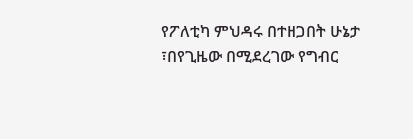የፖለቲካ ምህዳሩ በተዘጋበት ሁኔታ ፣በየጊዜው በሚደረገው የግብር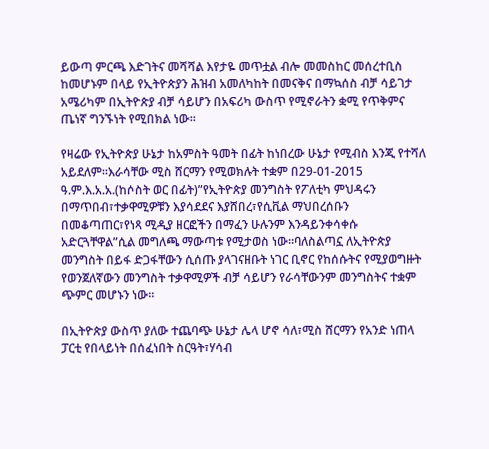ይውጣ ምርጫ እድገትና መሻሻል እየታዬ መጥቷል ብሎ መመስከር መሰረተቢስ ከመሆኑም በላይ የኢትዮጵያን ሕዝብ አመለካከት በመናቅና በማኳሰስ ብቻ ሳይገታ አሜሪካም በኢትዮጵያ ብቻ ሳይሆን በአፍሪካ ውስጥ የሚኖራትን ቋሚ የጥቅምና ጤነኛ ግንኙነት የሚበክል ነው።

የዛሬው የኢትዮጵያ ሁኔታ ከአምስት ዓመት በፊት ከነበረው ሁኔታ የሚብስ እንጂ የተሻለ አይደለም።እራሳቸው ሚስ ሸርማን የሚወክሉት ተቋም በ29-01-2015 ዓ.ም.እ.አ.አ.(ከሶስት ወር በፊት)”የኢትዮጵያ መንግስት የፖለቲካ ምህዳሩን በማጥበብ፣ተቃዋሚዎቹን እያሳደደና እያሸበረ፣የሲቪል ማህበረሰቡን በመቆጣጠር፣የነጻ ሚዲያ ዘርፎችን በማፈን ሁሉንም እንዳይንቀሳቀሱ አድርጓቸዋል”ሲል መግለጫ ማውጣቱ የሚታወስ ነው።ባለስልጣኗ ለኢትዮጵያ መንግስት በይፋ ድጋፋቸውን ሲሰጡ ያላገናዘቡት ነገር ቢኖር የከሰሱትና የሚያወግዙት የወንጀለኛውን መንግስት ተቃዋሚዎች ብቻ ሳይሆን የራሳቸውንም መንግስትና ተቋም ጭምር መሆኑን ነው።

በኢትዮጵያ ውስጥ ያለው ተጨባጭ ሁኔታ ሌላ ሆኖ ሳለ፣ሚስ ሸርማን የአንድ ነጠላ ፓርቲ የበላይነት በሰፈነበት ስርዓት፣ሃሳብ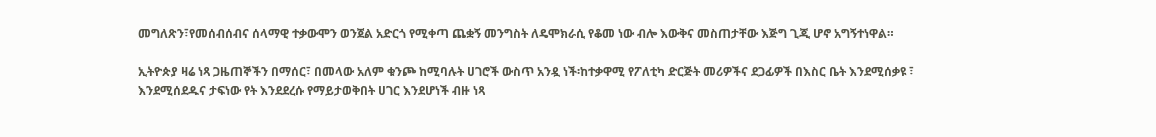መግለጽን፣የመሰብሰብና ሰላማዊ ተቃውሞን ወንጀል አድርጎ የሚቀጣ ጨቋኝ መንግስት ለዴሞክራሲ የቆመ ነው ብሎ እውቅና መስጠታቸው እጅግ ጊጂ ሆኖ አግኝተነዋል።

ኢትዮጵያ ዛሬ ነጻ ጋዜጠኞችን በማሰር፣ በመላው አለም ቁንጮ ከሚባሉት ሀገሮች ውስጥ አንዷ ነች፡ከተቃዋሚ የፖለቲካ ድርጅት መሪዎችና ደጋፊዎች በእስር ቤት እንደሚሰቃዩ ፣ እንደሚሰደዱና ታፍነው የት እንደደረሱ የማይታወቅበት ሀገር እንደሆነች ብዙ ነጻ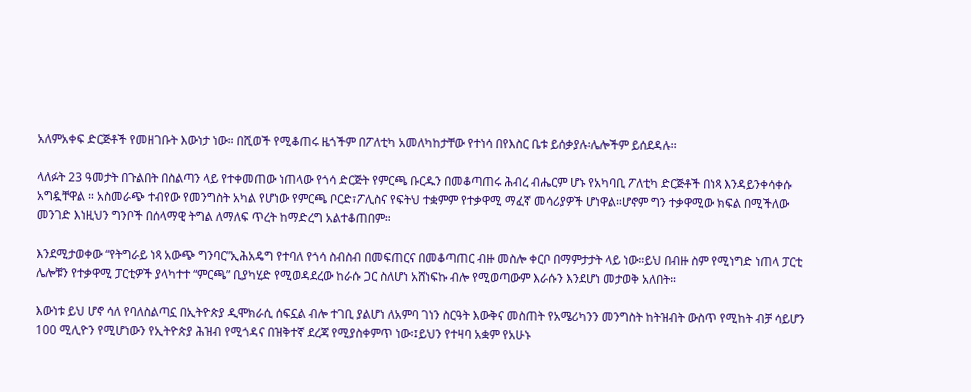አለምአቀፍ ድርጅቶች የመዘገቡት እውነታ ነው። በሺወች የሚቆጠሩ ዜጎችም በፖለቲካ አመለካከታቸው የተነሳ በየእስር ቤቱ ይሰቃያሉ፡ሌሎችም ይሰደዳሉ፡፡

ላለፉት 23 ዓመታት በጉልበት በስልጣን ላይ የተቀመጠው ነጠላው የጎሳ ድርጅት የምርጫ ቡርዱን በመቆጣጠሩ ሕብረ ብሔርም ሆኑ የአካባቢ ፖለቲካ ድርጅቶች በነጻ እንዳይንቀሳቀሱ አግዷቸዋል ። አስመራጭ ተብየው የመንግስት አካል የሆነው የምርጫ ቦርድ፣ፖሊስና የፍትህ ተቋምም የተቃዋሚ ማፈኛ መሳሪያዎች ሆነዋል።ሆኖም ግን ተቃዋሚው ክፍል በሚችለው መንገድ እነዚህን ግንቦች በሰላማዊ ትግል ለማለፍ ጥረት ከማድረግ አልተቆጠበም።

እንደሚታወቀው “የትግራይ ነጻ አውጭ ግንባር”ኢሕአዴግ የተባለ የጎሳ ስብስብ በመፍጠርና በመቆጣጠር ብዙ መስሎ ቀርቦ በማምታታት ላይ ነው።ይህ በብዙ ስም የሚነግድ ነጠላ ፓርቲ ሌሎቹን የተቃዋሚ ፓርቲዎች ያላካተተ “ምርጫ” ቢያካሂድ የሚወዳደረው ከራሱ ጋር ስለሆነ አሸነፍኩ ብሎ የሚወጣውም እራሱን እንደሆነ መታወቅ አለበት።

እውነቱ ይህ ሆኖ ሳለ የባለስልጣኗ በኢትዮጵያ ዲሞክራሲ ሰፍኗል ብሎ ተገቢ ያልሆነ ለአምባ ገነን ስርዓት እውቅና መስጠት የአሜሪካንን መንግስት ከትዝብት ውስጥ የሚከት ብቻ ሳይሆን 100 ሚሊዮን የሚሆነውን የኢትዮጵያ ሕዝብ የሚጎዳና በዝቅተኛ ደረጃ የሚያስቀምጥ ነው፡፤ይህን የተዛባ አቋም የአሁኑ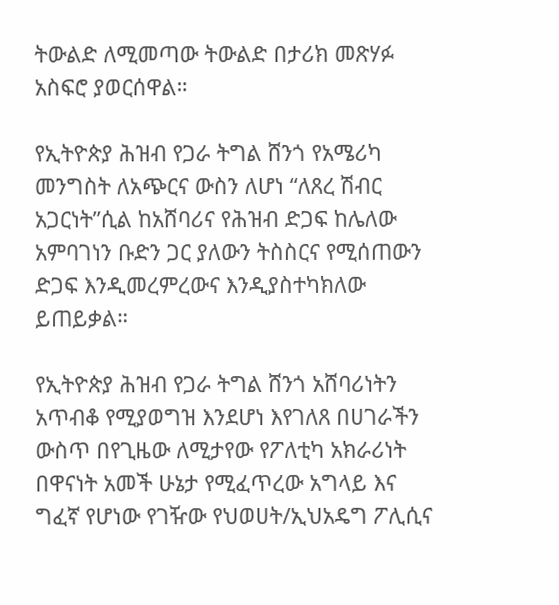ትውልድ ለሚመጣው ትውልድ በታሪክ መጽሃፉ አስፍሮ ያወርሰዋል።

የኢትዮጵያ ሕዝብ የጋራ ትግል ሸንጎ የአሜሪካ መንግስት ለአጭርና ውስን ለሆነ “ለጸረ ሽብር አጋርነት”ሲል ከአሸባሪና የሕዝብ ድጋፍ ከሌለው አምባገነን ቡድን ጋር ያለውን ትስስርና የሚሰጠውን ድጋፍ እንዲመረምረውና እንዲያስተካክለው ይጠይቃል።

የኢትዮጵያ ሕዝብ የጋራ ትግል ሸንጎ አሸባሪነትን አጥብቆ የሚያወግዝ እንደሆነ እየገለጸ በሀገራችን ውስጥ በየጊዜው ለሚታየው የፖለቲካ አክራሪነት በዋናነት አመች ሁኔታ የሚፈጥረው አግላይ እና ግፈኛ የሆነው የገዥው የህወሀት/ኢህአዴግ ፖሊሲና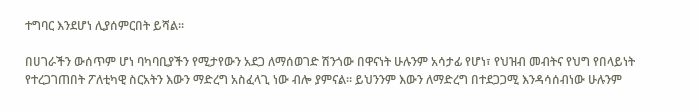ተግባር እንደሆነ ሊያሰምርበት ይሻል።

በሀገራችን ውሰጥም ሆነ ባካባቢያችን የሚታየውን አደጋ ለማሰወገድ ሽንጎው በዋናነት ሁሉንም አሳታፊ የሆነ፣ የህዝብ መብትና የህግ የበላይነት የተረጋገጠበት ፖለቲካዊ ስርአትን እውን ማድረግ አስፈላጊ ነው ብሎ ያምናል። ይህንንም እውን ለማድረግ በተደጋጋሚ እንዳሳሰብነው ሁሉንም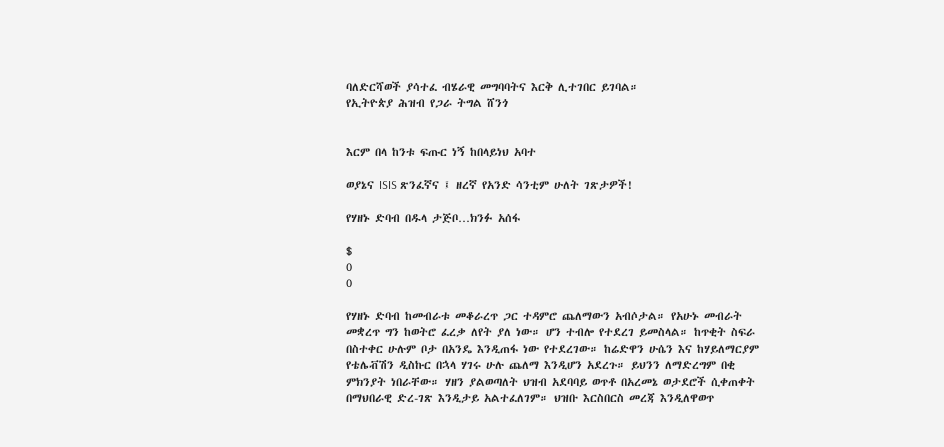ባለድርሻወች ያሳተፈ ብሄራዊ መግባባትና እርቅ ሊተገበር ይገባል።
የኢትዮጵያ ሕዝብ የጋራ ትግል ሸንጎ


እርም በላ ከንቱ ፍጡር ነኝ ከበላይነህ አባተ

ወያኔና ISIS ጽንፈኛና ፤ ዘረኛ የአንድ ሳንቲም ሁለት ገጽታዎች!

የሃዘኑ ድባብ በዱላ ታጅቦ…ክንፉ አሰፋ

$
0
0

የሃዘኑ ድባብ ከመብራቱ መቆራረጥ ጋር ተዳምሮ ጨለማውን አብሶታል። የአሁኑ መብራት መቋረጥ ግን ከወትሮ ፈረቃ ለየት ያለ ነው። ሆን ተብሎ የተደረገ ይመስላል። ከጥቂት ስፍራ በስተቀር ሁሉም ቦታ በአንዴ እንዲጠፋ ነው የተደረገው። ከሬድዋን ሁሴን እና ከሃይለማርያም የቴሌቭሽን ዲስኩር በኋላ ሃገሩ ሁሉ ጨለማ እንዲሆን አደረጉ። ይህንን ለማድረግም በቂ ምክንያት ነበራቸው። ሃዘን ያልወጣለት ህዝብ አደባባይ ወጥቶ በአረመኔ ወታደሮች ሲቀጠቀት በማህበራዊ ድረ-ገጽ እንዲታይ አልተፈለገም። ህዝቡ እርስበርስ መረጃ እንዲለዋወጥ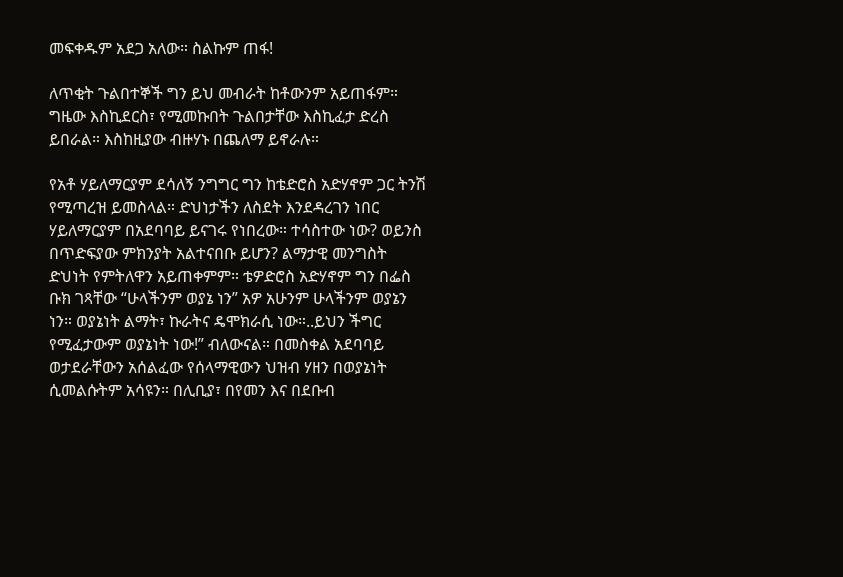መፍቀዱም አደጋ አለው። ስልኩም ጠፋ!

ለጥቂት ጉልበተኞች ግን ይህ መብራት ከቶውንም አይጠፋም። ግዜው እስኪደርስ፣ የሚመኩበት ጉልበታቸው እስኪፈታ ድረስ ይበራል። እስከዚያው ብዙሃኑ በጨለማ ይኖራሉ።

የአቶ ሃይለማርያም ደሳለኝ ንግግር ግን ከቴድሮስ አድሃኖም ጋር ትንሽ የሚጣረዝ ይመስላል። ድህነታችን ለስደት እንደዳረገን ነበር ሃይለማርያም በአደባባይ ይናገሩ የነበረው። ተሳስተው ነው? ወይንስ በጥድፍያው ምክንያት አልተናበቡ ይሆን? ልማታዊ መንግስት ድህነት የምትለዋን አይጠቀምም። ቴዎድሮስ አድሃኖም ግን በፌስ ቡክ ገጻቸው “ሁላችንም ወያኔ ነን” አዎ አሁንም ሁላችንም ወያኔን ነን። ወያኔነት ልማት፣ ኩራትና ዴሞክራሲ ነው።..ይህን ችግር የሚፈታውም ወያኔነት ነው!” ብለውናል። በመስቀል አደባባይ ወታደራቸውን አሰልፈው የሰላማዊውን ህዝብ ሃዘን በወያኔነት ሲመልሱትም አሳዩን። በሊቢያ፣ በየመን እና በደቡብ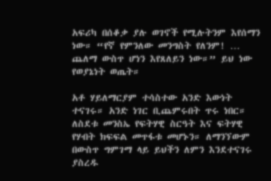አፍሪካ በሰቆቃ ያሉ ወገኖች የሚሉትንም እየሰማን ነው። “የኛ የምንለው መንግስት የለንም! … ጨለማ ውስጥ ሆነን እየጸለይን ነው።” ይህ ነው የወያኔነት ወጤት።

አቶ ሃይለማርያም ተሳስተው አንድ እውነት ተናገሩ። አንድ ነገር ቢጨምሩበት ጥሩ ነበር። ለስደቱ መንስኤ የፍትሃዊ ስርዓት እና ፍትሃዊ የሃብት ክፍፍል መጥፋቱ መሆኑን። ለማንኘውም በውስጥ ግምገማ ላይ ይህችን ለምን እንደተናገሩ ያስረዱ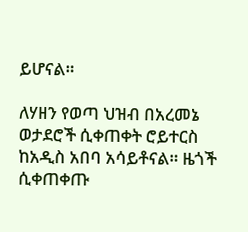ይሆናል።

ለሃዘን የወጣ ህዝብ በአረመኔ ወታደሮች ሲቀጠቀት ሮይተርስ ከአዲስ አበባ አሳይቶናል። ዜጎች ሲቀጠቀጡ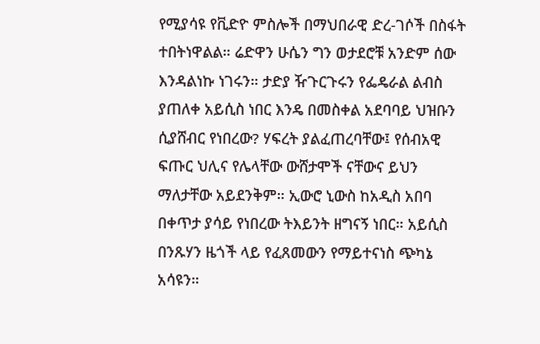የሚያሳዩ የቪድዮ ምስሎች በማህበራዊ ድረ-ገሶች በስፋት ተበትነዋልል። ሬድዋን ሁሴን ግን ወታደሮቹ አንድም ሰው እንዳልነኩ ነገሩን። ታድያ ዥጉርጉሩን የፌዴራል ልብስ ያጠለቀ አይሲስ ነበር እንዴ በመስቀል አደባባይ ህዝቡን ሲያሸብር የነበረው? ሃፍረት ያልፈጠረባቸው፤ የሰብአዊ ፍጡር ህሊና የሌላቸው ውሸታሞች ናቸውና ይህን ማለታቸው አይደንቅም። ኢውሮ ኒውስ ከአዲስ አበባ በቀጥታ ያሳይ የነበረው ትእይንት ዘግናኝ ነበር። አይሲስ በንጹሃን ዜጎች ላይ የፈጸመውን የማይተናነስ ጭካኔ አሳዩን።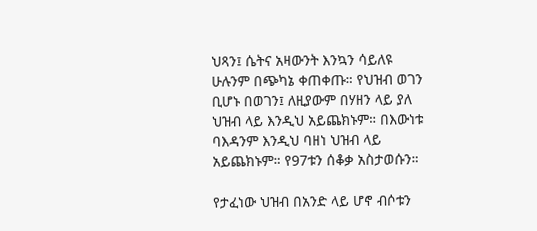ህጻን፤ ሴትና አዛውንት እንኳን ሳይለዩ ሁሉንም በጭካኔ ቀጠቀጡ። የህዝብ ወገን ቢሆኑ በወገን፤ ለዚያውም በሃዘን ላይ ያለ ህዝብ ላይ እንዲህ አይጨክኑም። በእውነቱ ባእዳንም እንዲህ ባዘነ ህዝብ ላይ አይጨክኑም። የ97ቱን ሰቆቃ አስታወሱን።

የታፈነው ህዝብ በአንድ ላይ ሆኖ ብሶቱን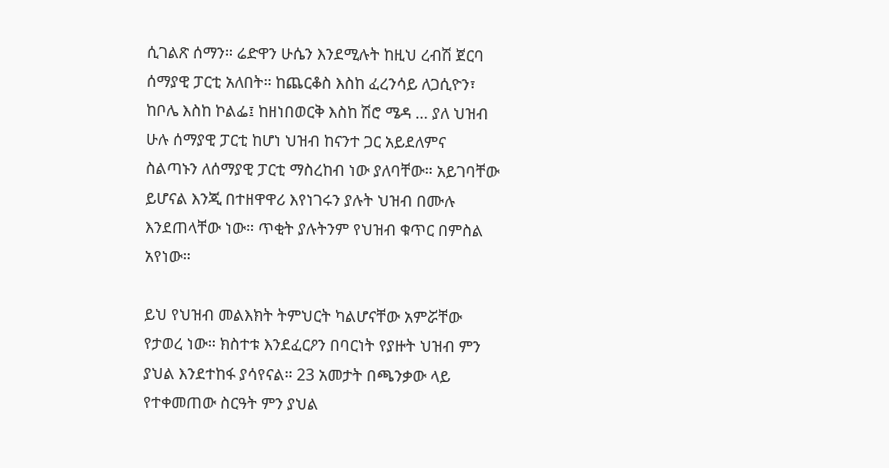ሲገልጽ ሰማን። ሬድዋን ሁሴን እንደሚሉት ከዚህ ረብሽ ጀርባ ሰማያዊ ፓርቲ አለበት። ከጨርቆስ እስከ ፈረንሳይ ለጋሲዮን፣ ከቦሌ እስከ ኮልፌ፤ ከዘነበወርቅ እስከ ሽሮ ሜዳ … ያለ ህዝብ ሁሉ ሰማያዊ ፓርቲ ከሆነ ህዝብ ከናንተ ጋር አይደለምና ስልጣኑን ለሰማያዊ ፓርቲ ማስረከብ ነው ያለባቸው። አይገባቸው ይሆናል እንጂ በተዘዋዋሪ እየነገሩን ያሉት ህዝብ በሙሉ እንደጠላቸው ነው። ጥቂት ያሉትንም የህዝብ ቁጥር በምስል አየነው።

ይህ የህዝብ መልእክት ትምህርት ካልሆናቸው አምሯቸው የታወረ ነው። ክስተቱ እንደፈርዖን በባርነት የያዙት ህዝብ ምን ያህል እንደተከፋ ያሳየናል። 23 አመታት በጫንቃው ላይ የተቀመጠው ስርዓት ምን ያህል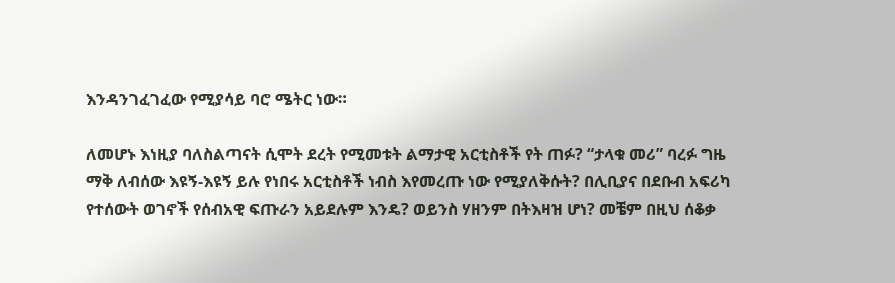እንዳንገፈገፈው የሚያሳይ ባሮ ሜትር ነው።

ለመሆኑ እነዚያ ባለስልጣናት ሲሞት ደረት የሚመቱት ልማታዊ አርቲስቶች የት ጠፉ? “ታላቁ መሪ” ባረፉ ግዜ ማቅ ለብሰው እዩኝ-እዩኝ ይሉ የነበሩ አርቲስቶች ነብስ እየመረጡ ነው የሚያለቅሱት? በሊቢያና በደቡብ አፍሪካ የተሰውት ወገኖች የሰብአዊ ፍጡራን አይደሉም እንዴ? ወይንስ ሃዘንም በትእዛዝ ሆነ? መቼም በዚህ ሰቆቃ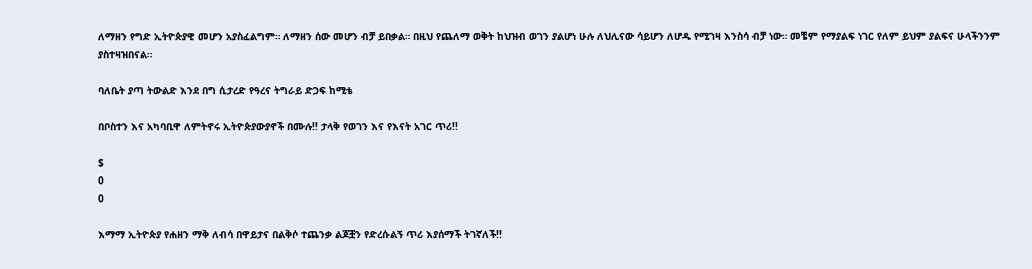ለማዘን የግድ ኢትዮጵያዊ መሆን አያስፈልግም። ለማዘን ሰው መሆን ብቻ ይበቃል። በዚህ የጨለማ ወቅት ከህዝብ ወገን ያልሆነ ሁሉ ለህሊናው ሳይሆን ለሆዱ የሚገዛ እንስሳ ብቻ ነው። መቼም የማያልፍ ነገር የለም ይህም ያልፍና ሁላችንንም ያስተዛዝበናል።

ባለቤት ያጣ ትውልድ እንደ በግ ሲታረድ የዓረና ትግራይ ድጋፍ ከሚቴ

በቦስተን እና አካባቢዋ ለምትኖሩ ኢትዮጵያውያኖች በሙሉ!! ታላቅ የወገን እና የእናት አገር ጥሪ!!

$
0
0

እማማ ኢትዮጵያ የሐዘን ማቅ ለብሳ በዋይታና በልቅሶ ተጨንቃ ልጆቿን የድረሱልኝ ጥሪ እያሰማች ትገኛለች!!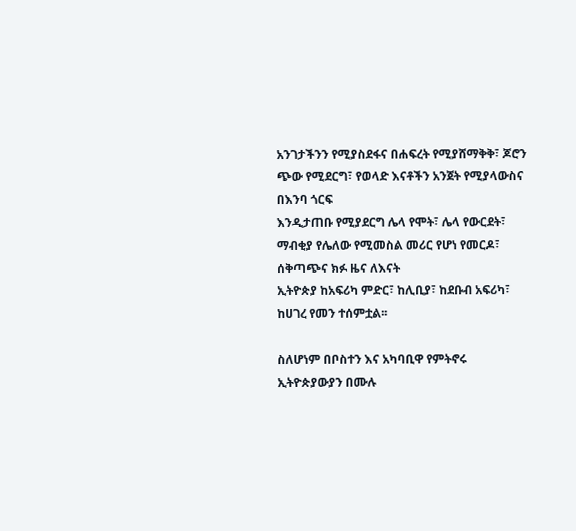አንገታችንን የሚያስደፋና በሐፍረት የሚያሸማቅቅ፣ ጆሮን ጭው የሚደርግ፣ የወላድ እናቶችን አንጀት የሚያላውስና በእንባ ጎርፍ
እንዲታጠቡ የሚያደርግ ሌላ የሞት፣ ሌላ የውርደት፣ ማብቂያ የሌለው የሚመስል መሪር የሆነ የመርዶ፣ ሰቅጣጭና ክፉ ዜና ለእናት
ኢትዮጵያ ከአፍሪካ ምድር፣ ከሊቢያ፣ ከደቡብ አፍሪካ፣ ከሀገረ የመን ተሰምቷል፡፡

ስለሆነም በቦስተን እና አካባቢዋ የምትኖሩ ኢትዮጵያውያን በሙሉ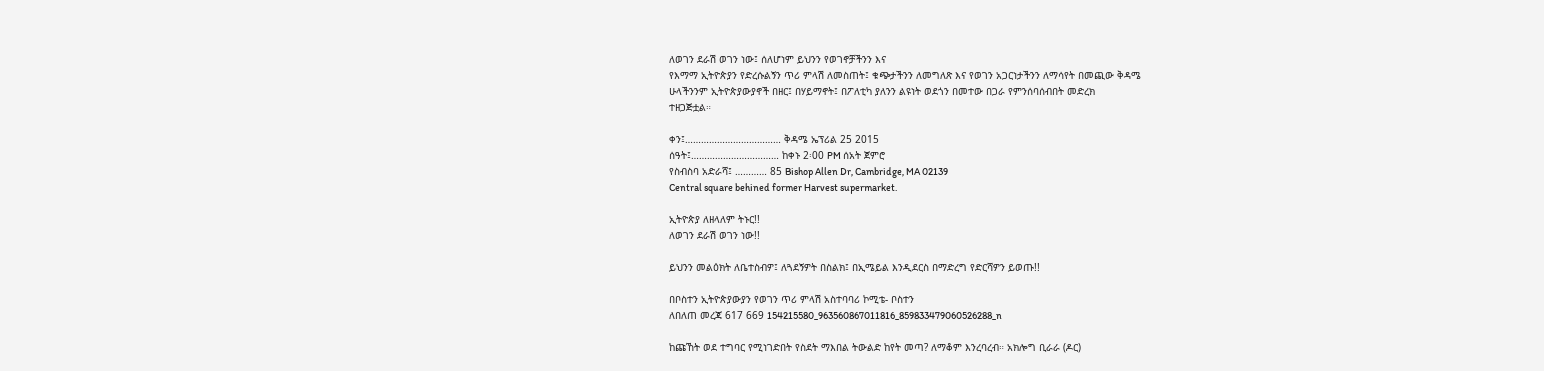ለወገን ደራሽ ወገን ነው፤ ሰለሆነም ይህንን የወገኖቻችንን እና
የእማማ ኢትዮጵያን የድረሱልኝን ጥሪ ምላሽ ለመስጠት፤ ቁጭታችንን ለመግለጽ እና የወገን አጋርነታችንን ለማሳየት በመጪው ቅዳሜ
ሁላችንንም ኢትዮጵያውያኖች በዘር፤ በሃይማኖት፤ በፖለቲካ ያለንን ልዩነት ወደጎን በመተው በጋራ የምንሰባሰብበት መድረክ
ተዘጋጅቷል።

ቀን፤……………………………… ቅዳሜ ኤፕሪል 25 2015
ሰዓት፤…………………………… ከቀኑ 2፡00 PM ሰአት ጀምሮ
የስብስባ አድራሻ፤ ………… 85 Bishop Allen Dr, Cambridge, MA 02139
Central square behined former Harvest supermarket.

ኢትዮጵያ ለዘላለም ትኑር!!
ለወገን ደራሽ ወገን ነው!!

ይህንን መልዕክት ለቤተስብዎ፤ ለጓደኝዎት በስልክ፤ በኢሜይል እንዲደርስ በማድረግ የድርሻዎን ይወጡ!!

በቦስተን ኢትዮጵያውያን የወገን ጥሪ ምላሽ አስተባባሪ ኮሚቴ- ቦስተን
ለበለጠ መረጃ 617 669 154215580_963560867011816_859833479060526288_n

ከጩኸት ወደ ተግባር የሚነገድበት የስደት ማእበል ትውልድ ከየት መጣ? ለማቆም እንረባረብ። አክሎግ ቢራራ (ዶር)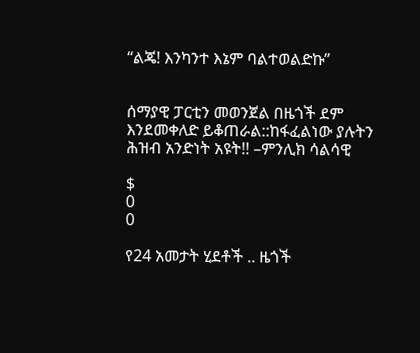“ልጄ! እንካንተ እኔም ባልተወልድኩ”


ሰማያዊ ፓርቲን መወንጀል በዜጎች ደም እንደመቀለድ ይቆጠራል::ከፋፈልነው ያሉትን ሕዝብ አንድነት አዩት!! –ምንሊክ ሳልሳዊ

$
0
0

የ24 አመታት ሂደቶች .. ዜጎች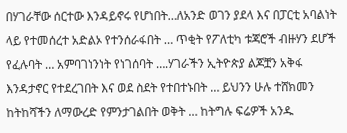በሃገራቸው ሰርተው እንዳይኖሩ የሆነበት…ለአንድ ወገን ያደላ እና በፓርቲ አባልነት ላይ የተመሰረተ አድልኦ የተንሰራፋበት … ጥቂት የፖለቲካ ቱጃሮች ብዙሃን ደሆች የፈሉባት … አምባገነንነት የነገሰባት ….ሃገራችን ኢትዮጵያ ልጆቿን አቅፋ እንዳታኖር የተደረገበት እና ወደ ስደት የተበተኑበት … ይህንን ሁሉ ተሸክመን ከትከሻችን ለማውረድ የምንታገልበት ወቅት … ከትግሉ ፍሬዎች አንዱ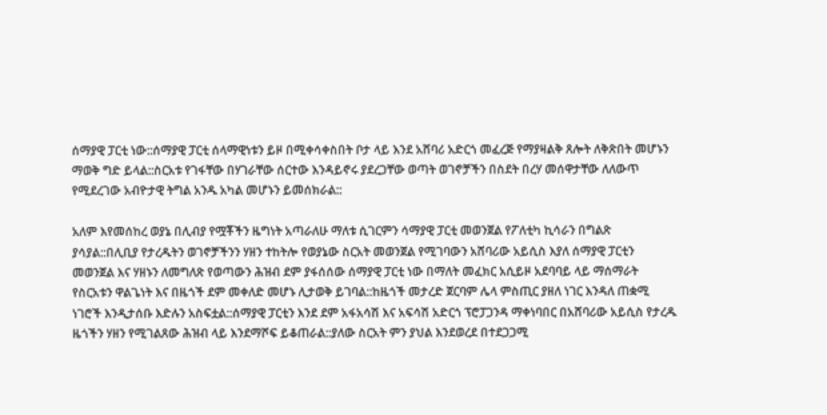ሰማያዊ ፓርቲ ነው::ሰማያዊ ፓርቲ ሰላማዊነቱን ይዞ በሚቀሳቀስበት ቦታ ላይ እንደ አሸባሪ አድርጎ መፈረጅ የማያዛልቅ ጸሎት ለቅጽበት መሆኑን ማወቅ ግድ ይላል::ስርአቱ የገፋቸው በሃገራቸው ሰርተው እንዳይኖሩ ያደረጋቸው ወጣት ወገኖቻችን በስደት በረሃ መሰዋታቸው ለለውጥ የሚደረገው አብዮታዊ ትግል አንዱ አካል መሆኑን ይመሰክራል::

አለም እየመሰከረ ወያኔ በሊብያ የሟቾችን ዜግነት አጣራለሁ ማለቱ ሲገርምን ሳማያዊ ፓርቲ መወንጀል የፖለቲካ ኪሳራን በግልጽ ያሳያል::በሊቢያ የታረዱትን ወገኖቻችንን ሃዘን ተከትሎ የወያኔው ስርአት መወንጀል የሚገባውን አሸባሪው አይሲስ እያለ ሰማያዊ ፓርቲን መወንጀል እና ሃዘኑን ለመግለጽ የወጣውን ሕዝብ ደም ያፋሰሰው ሰማያዊ ፓርቲ ነው በማለት መፈክር አሲይዞ አደባባይ ላይ ማሰማራት የስርአቱን ዋልጌነት እና በዜጎች ደም መቀለድ መሆኑ ሊታወቅ ይገባል::ከዜጎች መታረድ ጀርባም ሌላ ምስጢር ያዘለ ነገር እንዳለ ጠቋሚ ነገሮች እንዲታሰቡ እድሉን አስፍቷል::ሰማያዊ ፓርቲን እንደ ደም አፋአሳሽ እና አፍሳሽ አድርጎ ፕሮፓጋንዳ ማቀነባበር በአሸባሪው አይሲስ የታረዱ ዜጎችን ሃዘን የሚገልጸው ሕዝብ ላይ እንደማሾፍ ይቆጠራል::ያለው ስርአት ምን ያህል እንደወረደ በተደጋጋሚ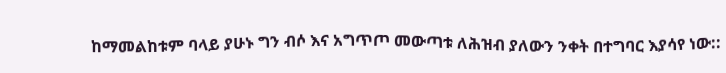ከማመልከቱም ባላይ ያሁኑ ግን ብሶ እና አግጥጦ መውጣቱ ለሕዝብ ያለውን ንቀት በተግባር እያሳየ ነው::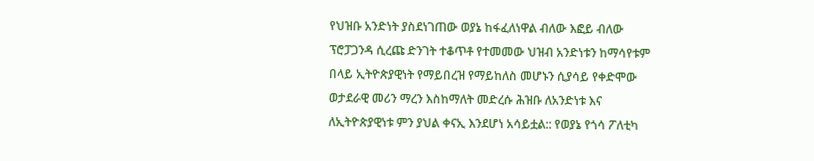የህዝቡ አንድነት ያስደነገጠው ወያኔ ከፋፈለነዋል ብለው እፎይ ብለው ፕሮፓጋንዳ ሲረጩ ድንገት ተቆጥቶ የተመመው ህዝብ አንድነቱን ከማሳየቱም በላይ ኢትዮጵያዊነት የማይበረዝ የማይከለስ መሆኑን ሲያሳይ የቀድሞው ወታደራዊ መሪን ማረን እስከማለት መድረሱ ሕዝቡ ለአንድነቱ እና ለኢትዮጵያዊነቱ ምን ያህል ቀናኢ እንደሆነ አሳይቷል:: የወያኔ የጎሳ ፖለቲካ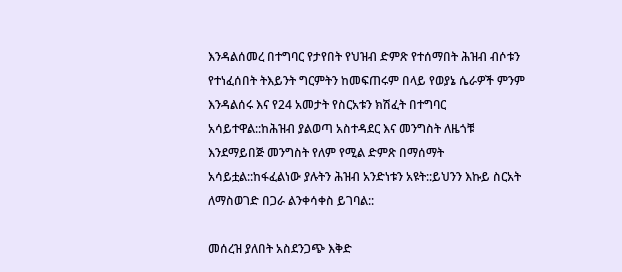እንዳልሰመረ በተግባር የታየበት የህዝብ ድምጽ የተሰማበት ሕዝብ ብሶቱን የተነፈሰበት ትእይንት ግርምትን ከመፍጠሩም በላይ የወያኔ ሴራዎች ምንም እንዳልሰሩ እና የ24 አመታት የስርአቱን ክሽፈት በተግባር አሳይተዋል::ከሕዝብ ያልወጣ አስተዳደር እና መንግስት ለዜጎቹ እንደማይበጅ መንግስት የለም የሚል ድምጽ በማሰማት አሳይቷል::ከፋፈልነው ያሉትን ሕዝብ አንድነቱን አዩት::ይህንን እኩይ ስርአት ለማስወገድ በጋራ ልንቀሳቀስ ይገባል::

መሰረዝ ያለበት አስደንጋጭ እቅድ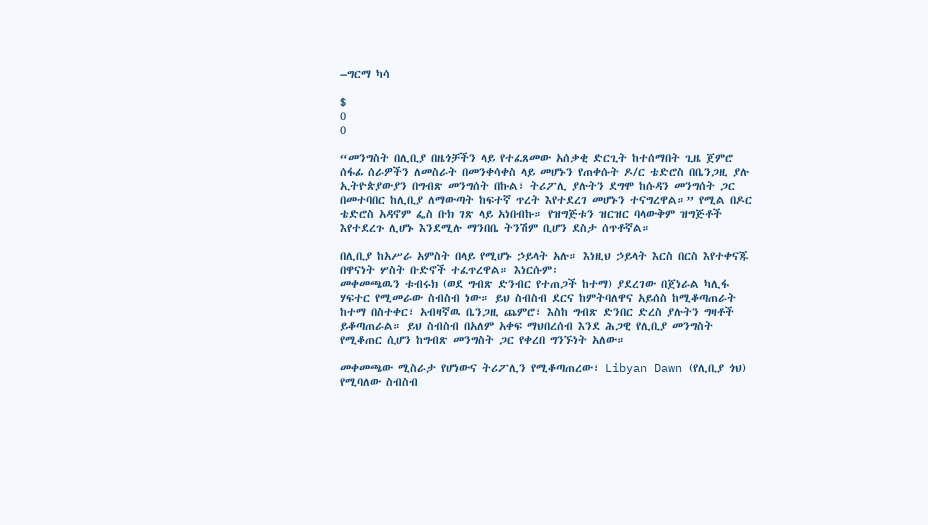–ግርማ ካሳ

$
0
0

“መንግስት በሊቢያ በዜጎቻችን ላይ የተፈጸመው አሰቃቂ ድርጊት ከተሰማበት ጊዜ ጀምሮ ሰፋፊ ሰራዎችን ለመስራት በመንቀሳቀስ ላይ መሆኑን የጠቀሱት ዶ/ር ቴድሮስ በቤንጋዚ ያሉ ኢትዮጵያውያን በግብጽ መንግሰት በኩል፣ ትሪፖሊ ያሉትን ደግሞ ከሱዳን መንግሰት ጋር በመተባበር ከሊቢያ ለማውጣት ከፍተኛ ጥረት እየተደረገ መሆኑን ተናግረዋል።” የሚል በዶር ቴድሮስ አዳኖም ፌስ ቡክ ገጽ ላይ አነበብኩ። የዝግጅቱን ዝርዝር ባላውቅም ዝግጅቶች እየተደረጉ ሊሆኑ እንደሚሉ ማንበቤ ትንሽም ቢሆን ደስታ ሰጥቶኛል።

በሊቢያ ከአሥራ አምስት በላይ የሚሆኑ ኃይላት አሉ። እነዚህ ኃይላት እርስ በርስ እየተቀናጁ በዋናነት ሦስት ቡድኖች ተፈጥረዋል። እነርሱም፡
መቀመጫዉን ቱብሩክ (ወደ ግብጽ ድንብር የተጠጋች ከተማ) ያደረገው በጀነራል ካሊፋ ሃፍተር የሚመራው ስብስብ ነው። ይህ ስብስብ ደርና ከምትባለዋና አይሰስ ከሚቆጣጠራት ከተማ በስተቀር፣ አብዛኛዉ ቤንጋዚ ጨምሮ፣ እስከ ግብጽ ድንበር ድረስ ያሉትን ግዛቶች ይቆጣጠራል። ይህ ስብስብ በአለም አቀፍ ማህበረሰብ እንደ ሕጋዊ የሊቢያ መንግስት የሚቆጠር ሲሆን ከግብጽ መንግስት ጋር የቀረበ ግንኙነት አለው።

መቀመጫው ሚስራታ የሆነውና ትሪፖሊን የሚቆጣጠረው፣ Libyan Dawn (የሊቢያ ጎህ) የሚባለው ስብስብ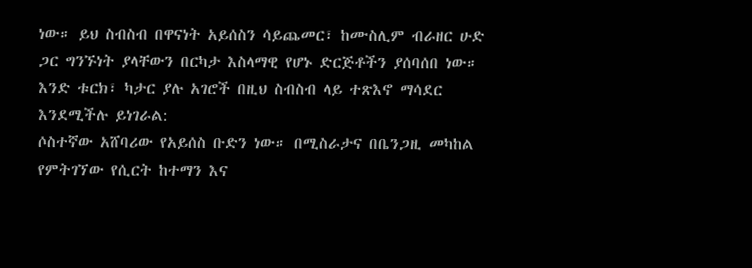ነው። ይህ ስብስብ በዋናነት አይሰስን ሳይጨመር፣ ከሙስሊም ብራዘር ሁድ ጋር ግንኙነት ያላቸውን በርካታ እስላማዊ የሆኑ ድርጅቶችን ያሰባሰበ ነው። እንድ ቱርክ፣ ካታር ያሉ አገሮች በዚህ ስብስብ ላይ ተጽእኖ ማሳደር እንደሚችሉ ይነገራል:
ሶስተኛው አሸባሪው የአይሰስ ቡድን ነው። በሚስራታና በቤንጋዚ መካከል የምትገኘው የሲርት ከተማን እና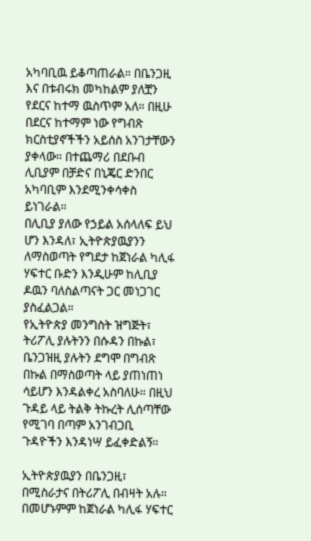አካባቢዉ ይቆጣጠራል። በቤንጋዚ እና በቱብሩክ መካከልም ያለቿን የደርና ከተማ ዉስጥም አለ። በዚሁ በደርና ከተማም ነው የግብጽ ክርስቲያኖችችን አይሰስ አንገታቸውን ያቀላው። በተጨማሪ በደቡብ ሊቢያም በቻድና በኒጄር ድንበር አካባቢም እንደሚንቀሳቀስ ይነገራል።
በሊቢያ ያለው የኃይል አሰላለፍ ይህ ሆን እንዳለ፣ ኢትዮጵያዉያንን ለማስወጣት የግደታ ከጀነራል ካሊፋ ሃፍተር ቡድን እንዲሁም ከሊቢያ ዶዉን ባለስልጣናት ጋር መነጋገር ያስፈልጋል።
የኢትዮጵያ መንግስት ዝግጅት፣ ትሪፖሊ ያሉትንን በሱዳን በኩል፣ ቤንጋዝዚ ያሉትን ደግሞ በግብጽ በኩል በማስወጣት ላይ ያጠነጠነ ሳይሆን እንዳልቀረ አስባለሁ። በዚህ ጉዳይ ላይ ትልቅ ትኩረት ሊሰጣቸው የሚገባ በጣም አንገብጋቢ ጉዳዮችን እንዳነሣ ይፈቀድልኝ።

ኢትዮጵያዉያን በቤንጋዚ፣ በሚስራታና በትሪፖሊ በብዛት አሉ። በመሆኑምም ከጀነራል ካሊፋ ሃፍተር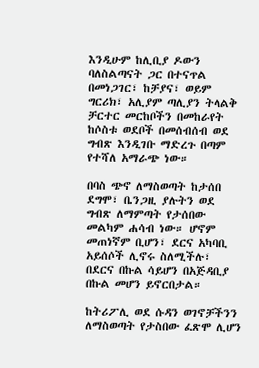እንዲሁም ከሊቢያ ዶውን ባለስልጣናት ጋር በተናጥል በመነጋገር፣ ከቻያና፣ ወይም ግርሪክ፣ አሊያም ጣሊያን ትላልቅ ቻርተር መርከቦችን በመከራየት ከሶስቱ ወደቦች በመሰብሰብ ወደ ግብጽ እንዲገቡ ማድረጉ በጣም የተሻለ አማራጭ ነው።

በባስ ጭኖ ለማስወጣት ከታሰበ ደግሞ፣ ቤንጋዚ ያሉትን ወደ ግብጽ ለማምጣት የታሰበው መልካም ሐሳብ ነው። ሆኖም መጠነኛም ቢሆን፣ ደርና አካባቢ አይሰሶች ሊኖሩ ስለሚችሉ፣ በደርና በኩል ሳይሆን በአጅዳቢያ በኩል መሆን ይኖርበታል።

ከትሪፖሊ ወደ ሱዳን ወገኖቻችንን ለማስወጣት የታስበው ፈጽሞ ሊሆን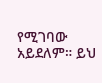የሚገባው አይደለም። ይህ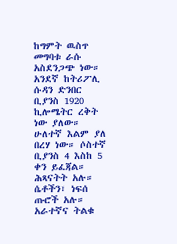ከግምት ዉስጥ መግባቱ ራሱ አስደንጋጭ ነው። አንደኛ ከትሪፖሊ ሱዳን ድንበር ቢያንስ 1920 ኪሎሜትር ረቅት ነው ያለው። ሁለተኛ እልም ያለ በረሃ ነው። ሶስተኛ ቢያንስ 4 እስከ 5 ቀን ይፈጃል። ሕጻናትት አሉ። ሴቶችን፣ ነፍሰ ጡሮች አሉ። አራተኛና ትልቁ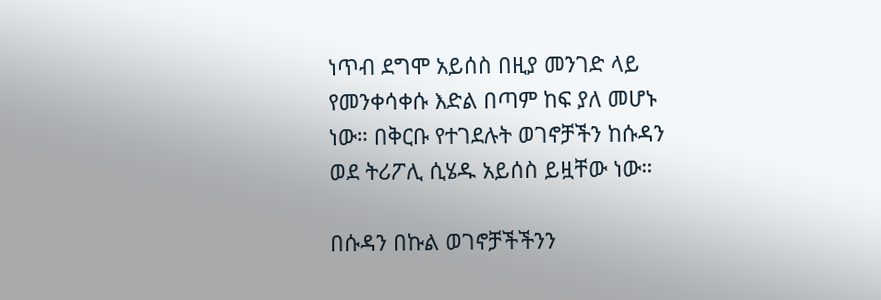ነጥብ ደግሞ አይሰስ በዚያ መንገድ ላይ የመንቀሳቀሱ እድል በጣም ከፍ ያለ መሆኑ ነው። በቅርቡ የተገደሉት ወገኖቻችን ከሱዳን ወደ ትሪፖሊ ሲሄዱ አይሰስ ይዟቸው ነው።

በሱዳን በኩል ወገኖቻችችንን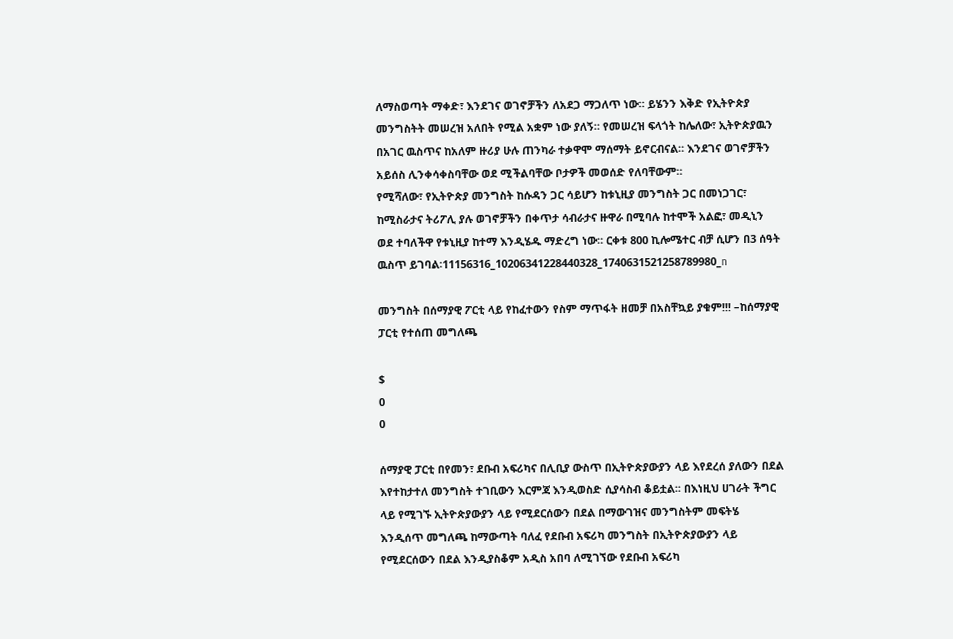ለማስወጣት ማቀድ፣ እንደገና ወገኖቻችን ለአደጋ ማጋለጥ ነው። ይሄንን እቅድ የኢትዮጵያ መንግስትት መሠረዝ አለበት የሚል አቋም ነው ያለኝ። የመሠረዝ ፍላጎት ከሌለው፣ ኢትዮጵያዉን በአገር ዉስጥና ከአለም ዙሪያ ሁሉ ጠንካራ ተቃዋሞ ማሰማት ይኖርብናል። እንደገና ወገኖቻችን አይሰስ ሊንቀሳቀስባቸው ወደ ሚችልባቸው ቦታዎች መወሰድ የለባቸውም።
የሚሻለው፣ የኢትዮጵያ መንግስት ከሱዳን ጋር ሳይሆን ከቱኒዚያ መንግስት ጋር በመነጋገር፣ ከሚስራታና ትሪፖሊ ያሉ ወገኖቻችን በቀጥታ ሳብራታና ዙዋራ በሚባሉ ከተሞች አልፎ፣ መዲኒን ወደ ተባለችዋ የቱኒዚያ ከተማ እንዲሄዱ ማድረግ ነው። ርቀቱ 800 ኪሎሜተር ብቻ ሲሆን በ3 ሰዓት ዉስጥ ይገባል፡11156316_10206341228440328_1740631521258789980_n

መንግስት በሰማያዊ ፖርቲ ላይ የከፈተውን የስም ማጥፋት ዘመቻ በአስቸኳይ ያቁም!!! –ከሰማያዊ ፓርቲ የተሰጠ መግለጫ

$
0
0

ሰማያዊ ፓርቲ በየመን፣ ደቡብ አፍሪካና በሊቢያ ውስጥ በኢትዮጵያውያን ላይ እየደረሰ ያለውን በደል እየተከታተለ መንግስት ተገቢውን እርምጃ እንዲወስድ ሲያሳስብ ቆይቷል፡፡ በእነዚህ ሀገራት ችግር ላይ የሚገኙ ኢትዮጵያውያን ላይ የሚደርሰውን በደል በማውገዝና መንግስትም መፍትሄ እንዲሰጥ መግለጫ ከማውጣት ባለፈ የደቡብ አፍሪካ መንግስት በኢትዮጵያውያን ላይ የሚደርሰውን በደል እንዲያስቆም አዲስ አበባ ለሚገኘው የደቡብ አፍሪካ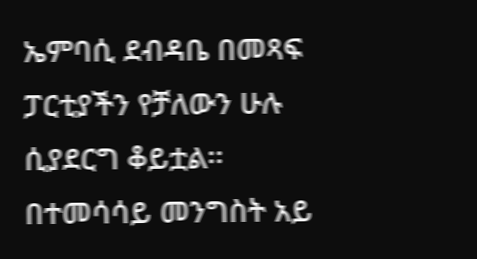ኤምባሲ ደብዳቤ በመጻፍ ፓርቲያችን የቻለውን ሁሉ ሲያደርግ ቆይቷል፡፡ በተመሳሳይ መንግስት አይ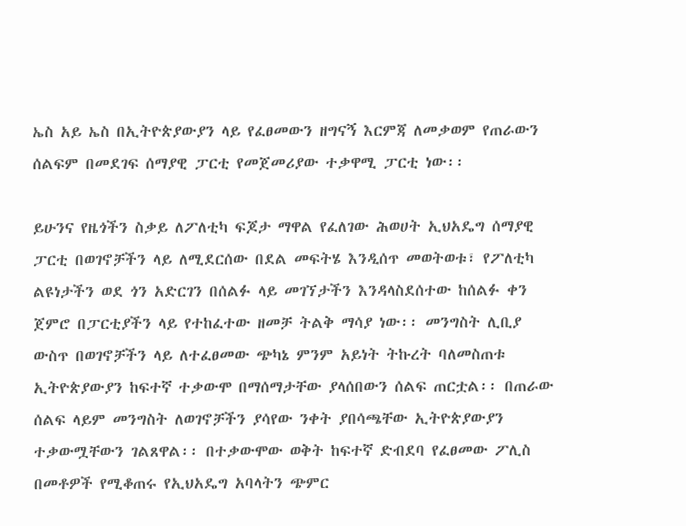ኤስ አይ ኤስ በኢትዮጵያውያን ላይ የፈፀመውን ዘግናኝ እርምጃ ለመቃወም የጠራውን ሰልፍም በመደገፍ ሰማያዊ ፓርቲ የመጀመሪያው ተቃዋሚ ፓርቲ ነው፡፡

ይሁንና የዜጎችን ስቃይ ለፖለቲካ ፍጆታ ማዋል የፈለገው ሕወሀት ኢህአዴግ ሰማያዊ ፓርቲ በወገኖቻችን ላይ ለሚደርሰው በደል መፍትሄ እንዲሰጥ መወትወቱ፣ የፖለቲካ ልዩነታችን ወደ ጎን አድርገን በሰልፉ ላይ መገኘታችን እንዳላስደሰተው ከሰልፉ ቀን ጀምሮ በፓርቲያችን ላይ የተከፈተው ዘመቻ ትልቅ ማሳያ ነው፡፡ መንግስት ሊቢያ ውስጥ በወገኖቻችን ላይ ለተፈፀመው ጭካኔ ምንም አይነት ትኩረት ባለመስጠቱ ኢትዮጵያውያን ከፍተኛ ተቃውሞ በማሰማታቸው ያላሰበውን ሰልፍ ጠርቷል፡፡ በጠራው ሰልፍ ላይም መንግስት ለወገኖቻችን ያሳየው ንቀት ያበሳጫቸው ኢትዮጵያውያን ተቃውሟቸውን ገልጸዋል፡፡ በተቃውሞው ወቅት ከፍተኛ ድብደባ የፈፀመው ፖሊስ በመቶዎች የሚቆጠሩ የኢህአዴግ አባላትን ጭምር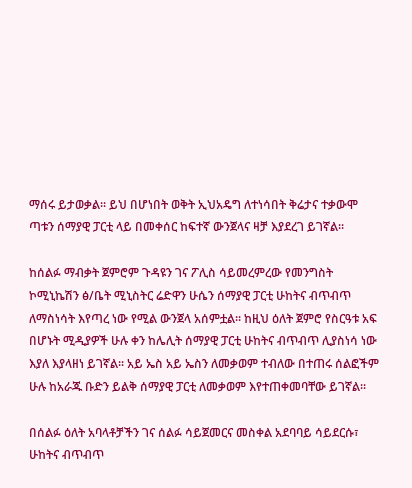ማሰሩ ይታወቃል፡፡ ይህ በሆነበት ወቅት ኢህአዴግ ለተነሳበት ቅሬታና ተቃውሞ ጣቱን ሰማያዊ ፓርቲ ላይ በመቀሰር ከፍተኛ ውንጀላና ዛቻ እያደረገ ይገኛል፡፡

ከሰልፉ ማብቃት ጀምሮም ጉዳዩን ገና ፖሊስ ሳይመረምረው የመንግስት ኮሚኒኬሽን ፅ/ቤት ሚኒስትር ሬድዋን ሁሴን ሰማያዊ ፓርቲ ሁከትና ብጥብጥ ለማስነሳት እየጣረ ነው የሚል ውንጀላ አሰምቷል፡፡ ከዚህ ዕለት ጀምሮ የስርዓቱ አፍ በሆኑት ሚዲያዎች ሁሉ ቀን ከሌሊት ሰማያዊ ፓርቲ ሁከትና ብጥብጥ ሊያስነሳ ነው እያለ እያላዘነ ይገኛል፡፡ አይ ኤስ አይ ኤስን ለመቃወም ተብለው በተጠሩ ሰልፎችም ሁሉ ከአራጁ ቡድን ይልቅ ሰማያዊ ፓርቲ ለመቃወም እየተጠቀመባቸው ይገኛል፡፡

በሰልፉ ዕለት አባላቶቻችን ገና ሰልፉ ሳይጀመርና መስቀል አደባባይ ሳይደርሱ፣ ሁከትና ብጥብጥ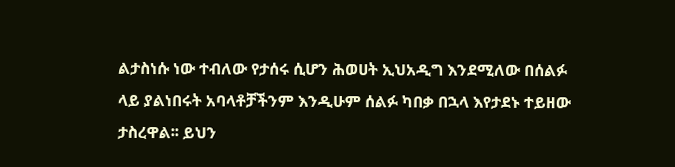ልታስነሱ ነው ተብለው የታሰሩ ሲሆን ሕወሀት ኢህአዲግ እንደሚለው በሰልፉ ላይ ያልነበሩት አባላቶቻችንም እንዲሁም ሰልፉ ካበቃ በኋላ እየታደኑ ተይዘው ታስረዋል፡፡ ይህን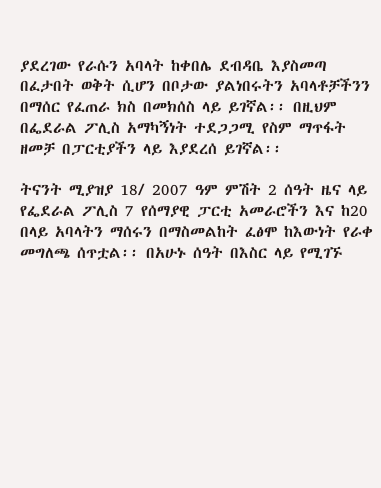ያደረገው የራሱን አባላት ከቀበሌ ደብዳቤ እያስመጣ በፈታበት ወቅት ሲሆን በቦታው ያልነበሩትን አባላቶቻችንን በማሰር የፈጠራ ክስ በመክሰስ ላይ ይገኛል፡፡ በዚህም በፌደራል ፖሊስ አማካኝነት ተደጋጋሚ የስም ማጥፋት ዘመቻ በፓርቲያችን ላይ እያደረሰ ይገኛል፡፡

ትናንት ሚያዝያ 18/ 2007 ዓም ምሽት 2 ሰዓት ዜና ላይ የፌደራል ፖሊስ 7 የሰማያዊ ፓርቲ አመራሮችን እና ከ20 በላይ አባላትን ማሰሩን በማስመልከት ፈፅሞ ከእውነት የራቀ መግለጫ ሰጥቷል፡፡ በአሁኑ ሰዓት በእስር ላይ የሚገኙ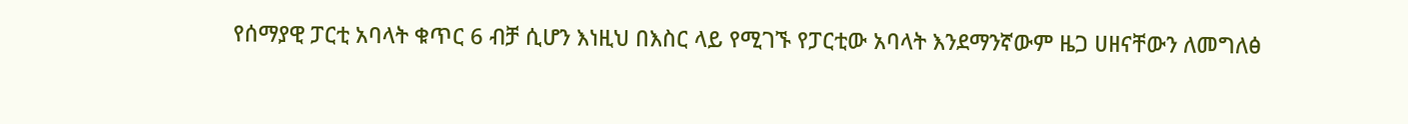የሰማያዊ ፓርቲ አባላት ቁጥር 6 ብቻ ሲሆን እነዚህ በእስር ላይ የሚገኙ የፓርቲው አባላት እንደማንኛውም ዜጋ ሀዘናቸውን ለመግለፅ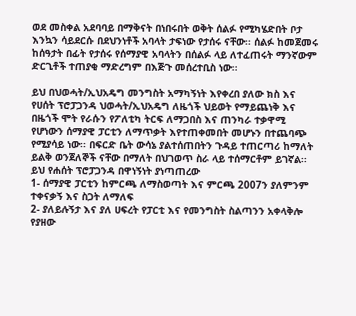ወደ መስቀል አደባባይ በማቅናት በነበሩበት ወቅት ሰልፉ የሚካሄድበት ቦታ እንኳን ሳይደርሱ በደህንነቶች አባላት ታፍነው የታሰሩ ናቸው፡፡ ሰልፉ ከመጀመሩ ከሰዓታት በፊት የታሰሩ የሰማያዊ አባላትን በሰልፉ ላይ ለተፈጠሩት ማንኛውም ድርጊቶች ተጠያቂ ማድረግም በእጅጉ መሰረተቢስ ነው፡፡

ይህ በህወሓት/ኢህአዴግ መንግስት አማካኝነት እየቀረበ ያለው ክስ እና የሀሰት ፕሮፓጋንዳ ህወሓት/ኢህአዴግ ለዜጎች ህይወት የማይጨነቅ እና በዜጎች ሞት የራሱን የፖለቲካ ትርፍ ለማጋበስ እና ጠንካራ ተቃዋሚ የሆነውን ሰማያዊ ፓርቲን ለማጥቃት እየተጠቀመበት መሆኑን በተጨባጭ የሚያሳይ ነው፡፡ በፍርድ ቤት ውሳኔ ያልተሰጠበትን ጉዳይ ተጠርጣሪ ከማለት ይልቅ ወንጀለኞች ናቸው በማለት በህገወጥ ስራ ላይ ተሰማርቶም ይገኛል፡፡
ይህ የሐሰት ፕሮፓጋንዳ በዋነኝነት ያነጣጠረው
1- ሰማያዊ ፓርቲን ከምርጫ ለማስወጣት እና ምርጫ 2007ን ያለምንም ተቀናቃኝ እና ስጋት ለማለፍ
2- ያለይሉኝታ እና ያለ ሀፍረት የፓርቲ እና የመንግስት ስልጣንን አቀላቅሎ የያዘው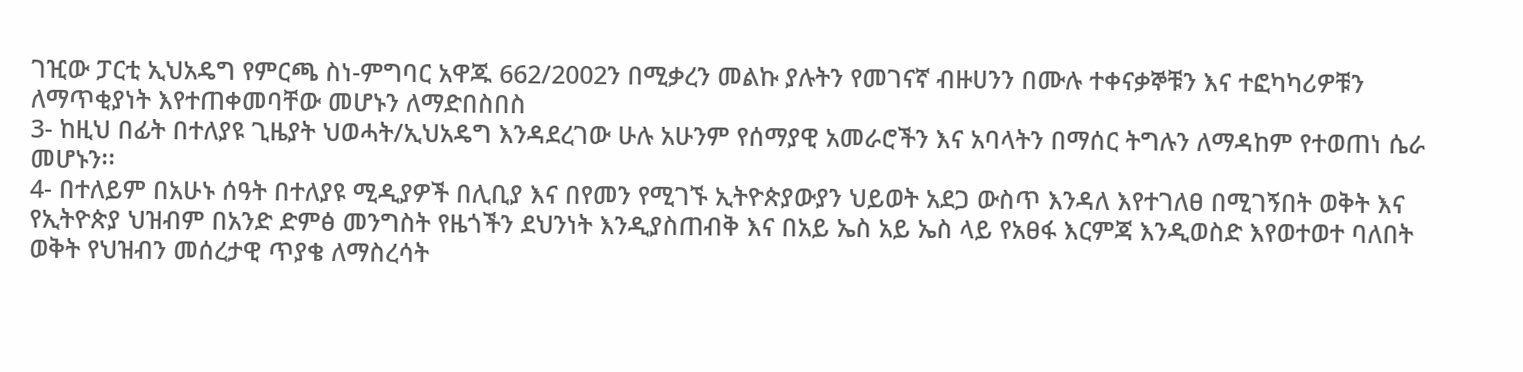ገዢው ፓርቲ ኢህአዴግ የምርጫ ስነ-ምግባር አዋጁ 662/2002ን በሚቃረን መልኩ ያሉትን የመገናኛ ብዙሀንን በሙሉ ተቀናቃኞቹን እና ተፎካካሪዎቹን ለማጥቂያነት እየተጠቀመባቸው መሆኑን ለማድበስበስ
3- ከዚህ በፊት በተለያዩ ጊዜያት ህወሓት/ኢህአዴግ እንዳደረገው ሁሉ አሁንም የሰማያዊ አመራሮችን እና አባላትን በማሰር ትግሉን ለማዳከም የተወጠነ ሴራ መሆኑን፡፡
4- በተለይም በአሁኑ ሰዓት በተለያዩ ሚዲያዎች በሊቢያ እና በየመን የሚገኙ ኢትዮጵያውያን ህይወት አደጋ ውስጥ እንዳለ እየተገለፀ በሚገኝበት ወቅት እና የኢትዮጵያ ህዝብም በአንድ ድምፅ መንግስት የዜጎችን ደህንነት እንዲያስጠብቅ እና በአይ ኤስ አይ ኤስ ላይ የአፀፋ እርምጃ እንዲወስድ እየወተወተ ባለበት ወቅት የህዝብን መሰረታዊ ጥያቄ ለማስረሳት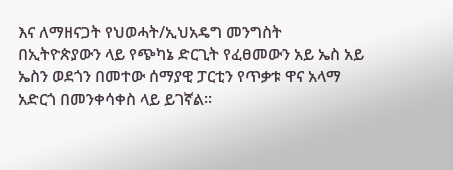እና ለማዘናጋት የህወሓት/ኢህአዴግ መንግስት በኢትዮጵያውን ላይ የጭካኔ ድርጊት የፈፀመውን አይ ኤስ አይ ኤስን ወደጎን በመተው ሰማያዊ ፓርቲን የጥቃቱ ዋና አላማ አድርጎ በመንቀሳቀስ ላይ ይገኛል፡፡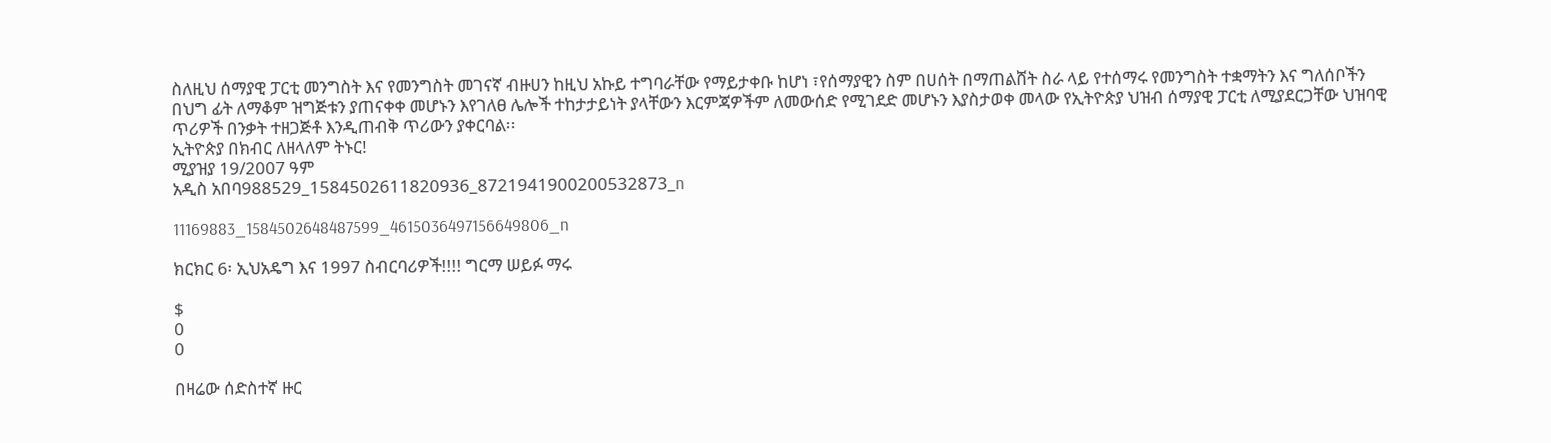ስለዚህ ሰማያዊ ፓርቲ መንግስት እና የመንግስት መገናኛ ብዙሀን ከዚህ አኩይ ተግባራቸው የማይታቀቡ ከሆነ ፣የሰማያዊን ስም በሀሰት በማጠልሸት ስራ ላይ የተሰማሩ የመንግስት ተቋማትን እና ግለሰቦችን በህግ ፊት ለማቆም ዝግጅቱን ያጠናቀቀ መሆኑን እየገለፀ ሌሎች ተከታታይነት ያላቸውን እርምጃዎችም ለመውሰድ የሚገደድ መሆኑን እያስታወቀ መላው የኢትዮጵያ ህዝብ ሰማያዊ ፓርቲ ለሚያደርጋቸው ህዝባዊ ጥሪዎች በንቃት ተዘጋጅቶ እንዲጠብቅ ጥሪውን ያቀርባል፡፡
ኢትዮጵያ በክብር ለዘላለም ትኑር!
ሚያዝያ 19/2007 ዓም
አዲስ አበባ988529_1584502611820936_8721941900200532873_n

11169883_1584502648487599_4615036497156649806_n

ክርክር 6፡ ኢህአዴግ እና 1997 ስብርባሪዎች!!!! ግርማ ሠይፉ ማሩ

$
0
0

በዛሬው ሰድስተኛ ዙር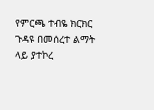የምርጫ ተብዬ ክርክር ጉዳዩ በመሰረተ ልማት ላይ ያተኮረ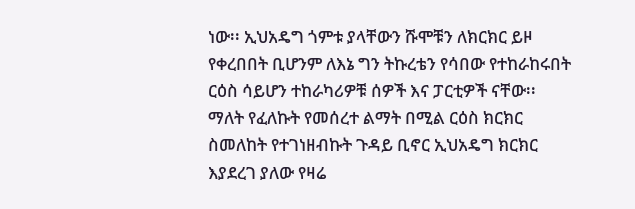ነው፡፡ ኢህአዴግ ጎምቱ ያላቸውን ሹሞቹን ለክርክር ይዞ የቀረበበት ቢሆንም ለእኔ ግን ትኩረቴን የሳበው የተከራከሩበት ርዕስ ሳይሆን ተከራካሪዎቹ ሰዎች እና ፓርቲዎች ናቸው፡፡ ማለት የፈለኩት የመሰረተ ልማት በሚል ርዕስ ክርክር ስመለከት የተገነዘብኩት ጉዳይ ቢኖር ኢህአዴግ ክርክር እያደረገ ያለው የዛሬ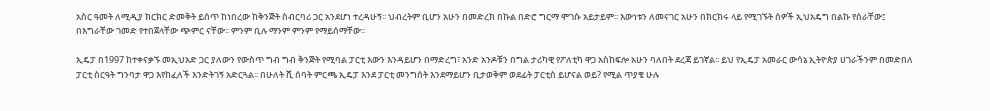አስር ዓመት ለሚዲያ ክርክር ድመቅት ይሰጥ ከነበረው ከቅንጅት ስብርባሪ ጋር አንደሆነ ተረዳሁኝ፡፡ ህብረትም ቢሆን አሁን በመድረክ በኩል በድሮ ግርማ ሞገሱ አይታይም፡፡ እውነቱን ለመናገር አሁን በክርክሩ ላይ የሚገኙት ሰዎች ኢህአዴግ በልኩ የሰራቸው፤ በእግራቸው ገመድ የተበጀላቸው ጭምር ናቸው፡፡ ምንም ቢሉ ማንም ምንም የማይሰማቸው፡፡

ኢዴፓ በ1997 ከተቀናቃኙ መኢህአድ ጋር ያለውን የውስጥ ግብ ግብ ቅንጅት የሚባል ፓርቲ እውን እንዳይሆን በማድረግ፣ አንድ አንዶቹን በግል ታሪካዊ የፖለቲካ ዋጋ አስከፍሎ አሁን ባለበት ደረጃ ይገኛል፡፡ ይህ የኢዴፓ አመራር ውሳኔ ኢትዮጵያ ሀገራችንም በመድበለ ፓርቲ ስርዓት ግንባታ ዋጋ እየከፈለች እንድትገኝ አድርጓል፡፡ በሁለት ሺ ሰባት ምርጫ ኢዴፓ እንደ ፓርቲ መንግሰት እንደማይሆን ቢታወቅም ወደፊት ፓርቲስ ይሆናል ወይ? የሚል ጥያቄ ሁሉ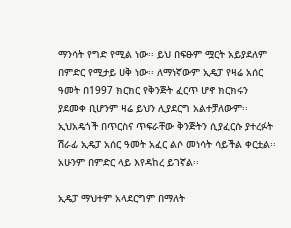ማንሳት የግድ የሚል ነው፡፡ ይህ በፍፁም ሟርት አይያደለም በምድር የሚታይ ሀቅ ነው፡፡ ለማነኛውም ኢዴፓ የዛሬ አሰር ዓመት በ1997 ክርክር የቅንጅት ፈርጥ ሆኖ ክርክሩን ያደመቀ ቢሆንም ዛሬ ይህን ሊያደርግ አልተቻለውም፡፡ ኢህአዴጎች በጥርስና ጥፍራቸው ቅንጅትን ሲያፈርሱ ያተረፉት ሽራፊ ኢዴፓ አሰር ዓመት አፈር ልሶ መነሳት ሳይችል ቀርቷል፡፡ አሁንም በምድር ላይ እየዳከረ ይገኛል፡፡

ኢዴፓ ማህተም አላደርግም በማለት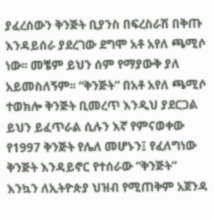ያፈረሰውን ቅንጅት ቢያንስ በፍረስራሽ በቅጡ እንዳይሰራ ያደረገው ደግሞ አቶ አየለ ጫሚሶ ነው፡፡ መቼም ይህን ሰም የማያውቅ ያለ አይመስለኝም፡፡ “ቅንጅት” በአቶ አየለ ጫሚሶ ተወክሎ ቅንጅት ቢመረጥ እንዲህ ያደርጋል ይህን ይፈጥራል ሲሉን እኛ የምናወቀው የ1997 ቅንጅት የሌለ መሆኑን፤ የፈለግነው ቅንጅት እንዳይኖር የተሰራው “ቅንጅት” እንኳን ለኢትዮጵያ ህዝብ የሚጠቅም አጀንዳ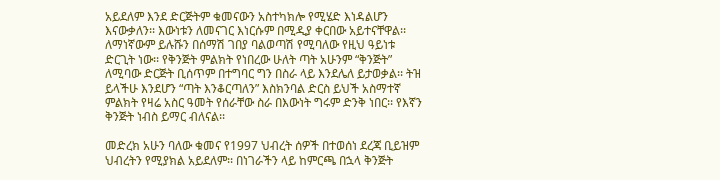አይደለም እንደ ድርጅትም ቁመናውን አስተካክሎ የሚሄድ እነዳልሆን እናውቃለን፡፡ እውነቱን ለመናገር እነርሱም በሚዲያ ቀርበው አይተናቸዋል፡፡ ለማነኛውም ይሉሹን በሰማሽ ገበያ ባልወጣሽ የሚባለው የዚህ ዓይነቱ ድርጊት ነው፡፡ የቅንጅት ምልክት የነበረው ሁለት ጣት አሁንም “ቅንጅት” ለሚባው ድርጅት ቢሰጥም በተግባር ግን በስራ ላይ እንደሌለ ይታወቃል፡፡ ትዝ ይላችሁ እንደሆን “ጣት እንቆርጣለን” እስክንባል ድርስ ይህች አስማተኛ ምልክት የዛሬ አስር ዓመት የሰራቸው ስራ በእውነት ግሩም ድንቅ ነበር፡፡ የእኛን ቅንጅት ነብስ ይማር ብለናል፡፡

መድረክ አሁን ባለው ቁመና የ1997 ህብረት ሰዎች በተወሰነ ደረጃ ቢይዝም ህብረትን የሚያክል አይደለም፡፡ በነገራችን ላይ ከምርጫ በኋላ ቅንጅት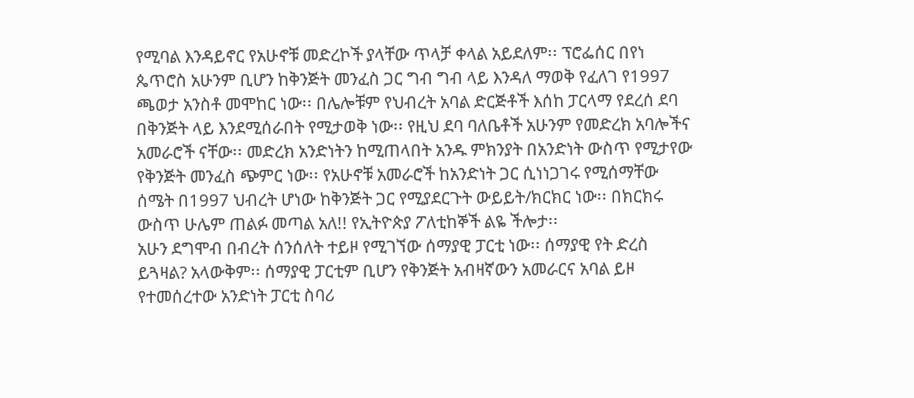የሚባል እንዳይኖር የአሁኖቹ መድረኮች ያላቸው ጥላቻ ቀላል አይደለም፡፡ ፕሮፌሰር በየነ ጴጥሮስ አሁንም ቢሆን ከቅንጅት መንፈስ ጋር ግብ ግብ ላይ እንዳለ ማወቅ የፈለገ የ1997 ጫወታ አንስቶ መሞከር ነው፡፡ በሌሎቹም የህብረት አባል ድርጅቶች እሰከ ፓርላማ የደረሰ ደባ በቅንጅት ላይ እንደሚሰራበት የሚታወቅ ነው፡፡ የዚህ ደባ ባለቤቶች አሁንም የመድረክ አባሎችና አመራሮች ናቸው፡፡ መድረክ አንድነትን ከሚጠላበት አንዱ ምክንያት በአንድነት ውስጥ የሚታየው የቅንጅት መንፈስ ጭምር ነው፡፡ የአሁኖቹ አመራሮች ከአንድነት ጋር ሲነነጋገሩ የሚሰማቸው ሰሜት በ1997 ህብረት ሆነው ከቅንጅት ጋር የሚያደርጉት ውይይት/ክርክር ነው፡፡ በክርክሩ ውስጥ ሁሌም ጠልፉ መጣል አለ!! የኢትዮጵያ ፖለቲከኞች ልዬ ችሎታ፡፡
አሁን ደግሞብ በብረት ሰንሰለት ተይዞ የሚገኘው ሰማያዊ ፓርቲ ነው፡፡ ሰማያዊ የት ድረስ ይጓዛል? አላውቅም፡፡ ሰማያዊ ፓርቲም ቢሆን የቅንጅት አብዛኛውን አመራርና አባል ይዞ የተመሰረተው አንድነት ፓርቲ ስባሪ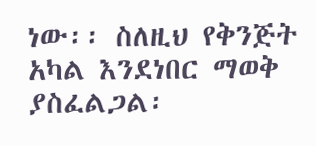ነው፡፡ ስለዚህ የቅንጅት አካል እንደነበር ማወቅ ያስፈልጋል፡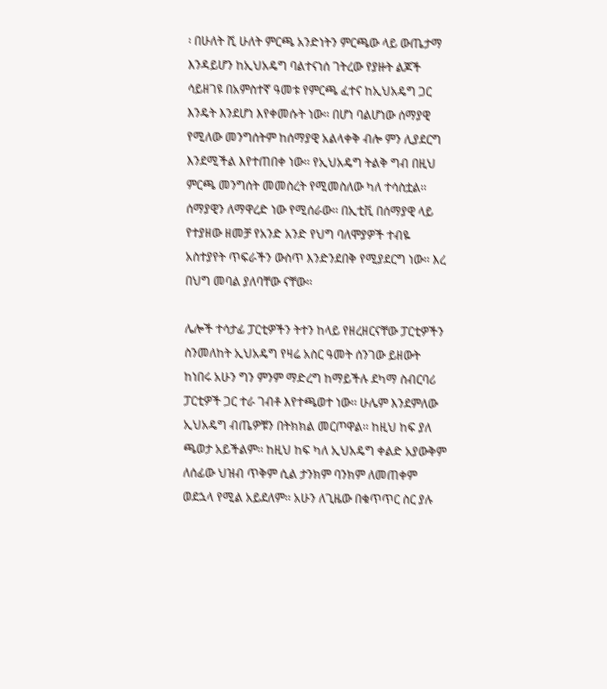፡ በሁለት ሺ ሁለት ምርጫ አንድነትን ምርጫው ላይ ውጤታማ እንዳይሆን ከኢህአዴግ ባልተናነሰ ገትረው የያዙት ልጆች ሳይዘገዩ በአምስተኛ ዓመቱ የምርጫ ፈተና ከኢህአዴግ ጋር እንዴት እንደሆነ እየቀመሱት ነው፡፡ በሆነ ባልሆነው ሰማያዊ የሚለው መንግሰትም ከሰማያዊ አልላቀቅ ብሎ ምን ሊያደርግ እንደሚችል እየተጠበቀ ነው፡፡ የኢህአዴግ ትልቅ ግብ በዚህ ምርጫ መንግሰት መመስረት የሚመስለው ካለ ተሳስቷል፡፡ ሰማያዊን ለማዋረድ ነው የሚሰራው፡፡ በኢቲቪ በሰማያዊ ላይ የተያዘው ዘመቻ የአንድ አንድ የህግ ባለሞያዎች ተብዬ አስተያየት ጥፍራችን ውስጥ እንድንደበቅ የሚያደርግ ነው፡፡ እረ በህግ መባል ያለባቸው ናቸው፡፡

ሌሎች ተሳታፊ ፓርቲዎችን ትተን ከላይ የዘረዘርናቸው ፓርቲዎችን ስንመለከት ኢህአዴግ የዛሬ አስር ዓመት ሰንገው ይዘውት ከነበሩ አሁን ግን ምንም ማድረግ ከማይችሉ ደካማ ስብርባሪ ፓርቲዎች ጋር ተራ ገብቶ እየተጫወተ ነው፡፡ ሁሌም እንደምለው ኢህአዴግ ብጤዎቹን በትክክል መርጦዋል፡፡ ከዚህ ከፍ ያለ ጫወታ አይችልም፡፡ ከዚህ ከፍ ካለ ኢህአዴግ ቀልድ አያውቅም ለሰፊው ህዝብ ጥቅም ሲል ታንክም ባንክም ለመጠቀም ወደኋላ የሚል አይደለም፡፡ አሁን ለጊዜው በቁጥጥር ስር ያሉ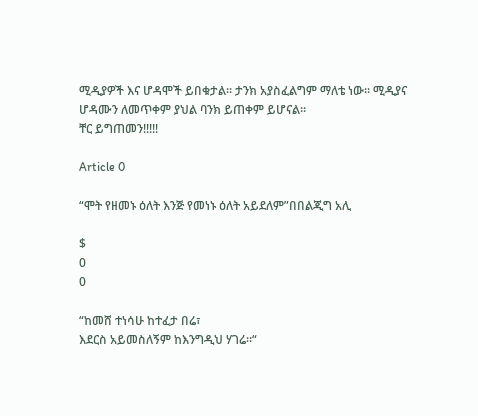ሚዲያዎች እና ሆዳሞች ይበቁታል፡፡ ታንክ አያስፈልግም ማለቴ ነው፡፡ ሚዲያና ሆዳሙን ለመጥቀም ያህል ባንክ ይጠቀም ይሆናል፡፡
ቸር ይግጠመን!!!!!

Article 0

“ሞት የዘመኑ ዕለት እንጅ የመነኑ ዕለት አይደለም”በበልጂግ አሊ

$
0
0

“ከመሸ ተነሳሁ ከተፈታ በሬ፣
እደርስ አይመስለኝም ከእንግዲህ ሃገሬ።“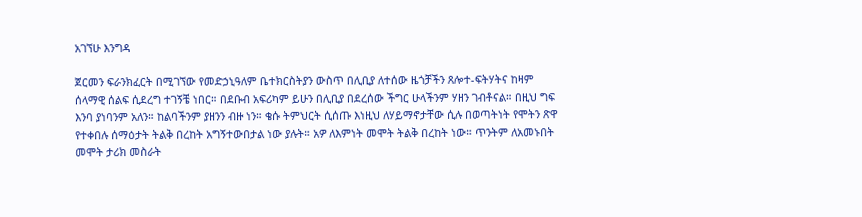አገኘሁ እንግዳ

ጀርመን ፍራንክፈርት በሚገኘው የመድኃኒዓለም ቤተክርስትያን ውስጥ በሊቢያ ለተሰው ዜጎቻችን ጸሎተ-ፍትሃትና ከዛም ሰላማዊ ሰልፍ ሲደረግ ተገኝቼ ነበር። በደቡብ አፍሪካም ይሁን በሊቢያ በደረሰው ችግር ሁላችንም ሃዘን ገብቶናል። በዚህ ግፍ እንባ ያነባንም አለን። ከልባችንም ያዘንን ብዙ ነን። ቄሱ ትምህርት ሲሰጡ እነዚህ ለሃይማኖታቸው ሲሉ በወጣትነት የሞትን ጽዋ የተቀበሉ ሰማዕታት ትልቅ በረከት አግኝተውበታል ነው ያሉት። አዎ ለእምነት መሞት ትልቅ በረከት ነው። ጥንትም ለአመኑበት መሞት ታሪክ መስራት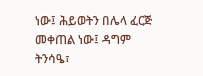ነው፤ ሕይወትን በሌላ ፈርጅ መቀጠል ነው፤ ዳግም ትንሳዔ፣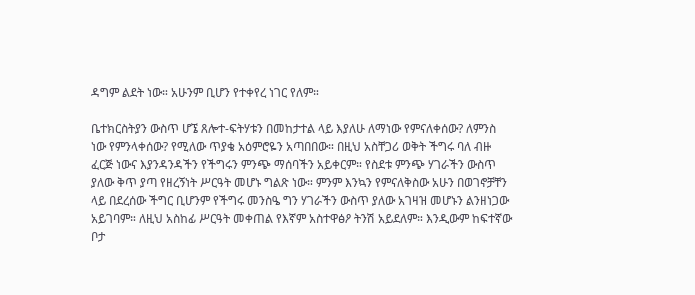ዳግም ልደት ነው። አሁንም ቢሆን የተቀየረ ነገር የለም።

ቤተክርስትያን ውስጥ ሆኜ ጸሎተ-ፍትሃቱን በመከታተል ላይ እያለሁ ለማነው የምናለቀሰው? ለምንስ ነው የምንላቀሰው? የሚለው ጥያቄ አዕምሮዬን አጣበበው። በዚህ አስቸጋሪ ወቅት ችግሩ ባለ ብዙ ፈርጅ ነውና እያንዳንዳችን የችግሩን ምንጭ ማሰባችን አይቀርም። የስደቱ ምንጭ ሃገራችን ውስጥ ያለው ቅጥ ያጣ የዘረኝነት ሥርዓት መሆኑ ግልጽ ነው። ምንም እንኳን የምናለቅስው አሁን በወገኖቻቸን ላይ በደረሰው ችግር ቢሆንም የችግሩ መንስዔ ግን ሃገራችን ውስጥ ያለው አገዛዝ መሆኑን ልንዘነጋው አይገባም። ለዚህ አስከፊ ሥርዓት መቀጠል የእኛም አስተዋፅዖ ትንሽ አይደለም። እንዲውም ከፍተኛው ቦታ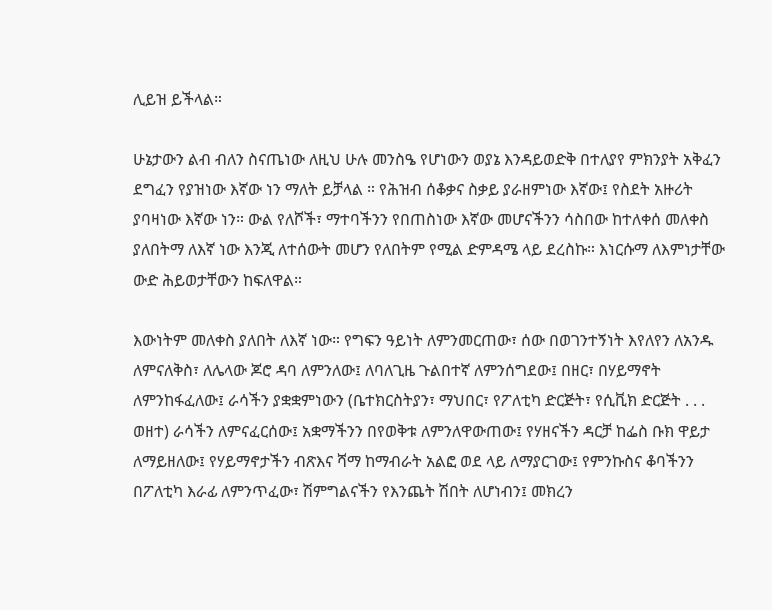ሊይዝ ይችላል።

ሁኔታውን ልብ ብለን ስናጤነው ለዚህ ሁሉ መንስዔ የሆነውን ወያኔ እንዳይወድቅ በተለያየ ምክንያት አቅፈን ደግፈን የያዝነው እኛው ነን ማለት ይቻላል ። የሕዝብ ሰቆቃና ስቃይ ያራዘምነው እኛው፤ የስደት አዙሪት ያባዛነው እኛው ነን። ውል የለሾች፣ ማተባችንን የበጠስነው እኛው መሆናችንን ሳስበው ከተለቀሰ መለቀስ ያለበትማ ለእኛ ነው እንጂ ለተሰውት መሆን የለበትም የሚል ድምዳሜ ላይ ደረስኩ። እነርሱማ ለእምነታቸው ውድ ሕይወታቸውን ከፍለዋል።

እውነትም መለቀስ ያለበት ለእኛ ነው። የግፍን ዓይነት ለምንመርጠው፣ ሰው በወገንተኝነት እየለየን ለአንዱ ለምናለቅስ፣ ለሌላው ጆሮ ዳባ ለምንለው፤ ለባለጊዜ ጉልበተኛ ለምንሰግደው፤ በዘር፣ በሃይማኖት ለምንከፋፈለው፤ ራሳችን ያቋቋምነውን (ቤተክርስትያን፣ ማህበር፣ የፖለቲካ ድርጅት፣ የሲቪክ ድርጅት . . . ወዘተ) ራሳችን ለምናፈርሰው፤ አቋማችንን በየወቅቱ ለምንለዋውጠው፤ የሃዘናችን ዳርቻ ከፌስ ቡክ ዋይታ ለማይዘለው፤ የሃይማኖታችን ብጽእና ሻማ ከማብራት አልፎ ወደ ላይ ለማያርገው፤ የምንኩስና ቆባችንን በፖለቲካ እራፊ ለምንጥፈው፣ ሽምግልናችን የእንጨት ሽበት ለሆነብን፤ መክረን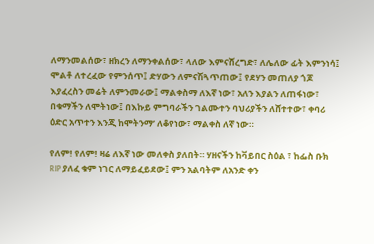ለማንመልሰው፣ ዘክረን ለማንቀልሰው፣ ላለው እምናሸረግድ፣ ለሌለው ፊት እምንነሳ፤ ሞልቶ ለተረፈው የምንሰጥ፤ ድሃውን ለምናሽጓጥጠው፤ የደሃን መጠለያ ጎጆ እያፈረስን መሬት ለምንመራው፤ ማልቀስማ ለእኛ ነው፣ አለን እያልን ለጠፋነው፣ በቁማችን ለሞትነው፤ በእኩይ ምግባራችን ገልሙተን ባህሪያችን ለሸተተው፣ ቀባሪ ዕድር አጥተን እንጂ ከሞትንማ’ ለቆየነው፣ ማልቀስ ለኛ ነው።

የለም! የለም! ዛሬ ለእኛ ነው መለቀስ ያለበት። ሃዘናችን ከቫይበር ስዕል ፣ ከፌስ ቡክ RIP ያለፈ ቁም ነገር ለማይፈይደው፤ ምን አልባትም ለአንድ ቀን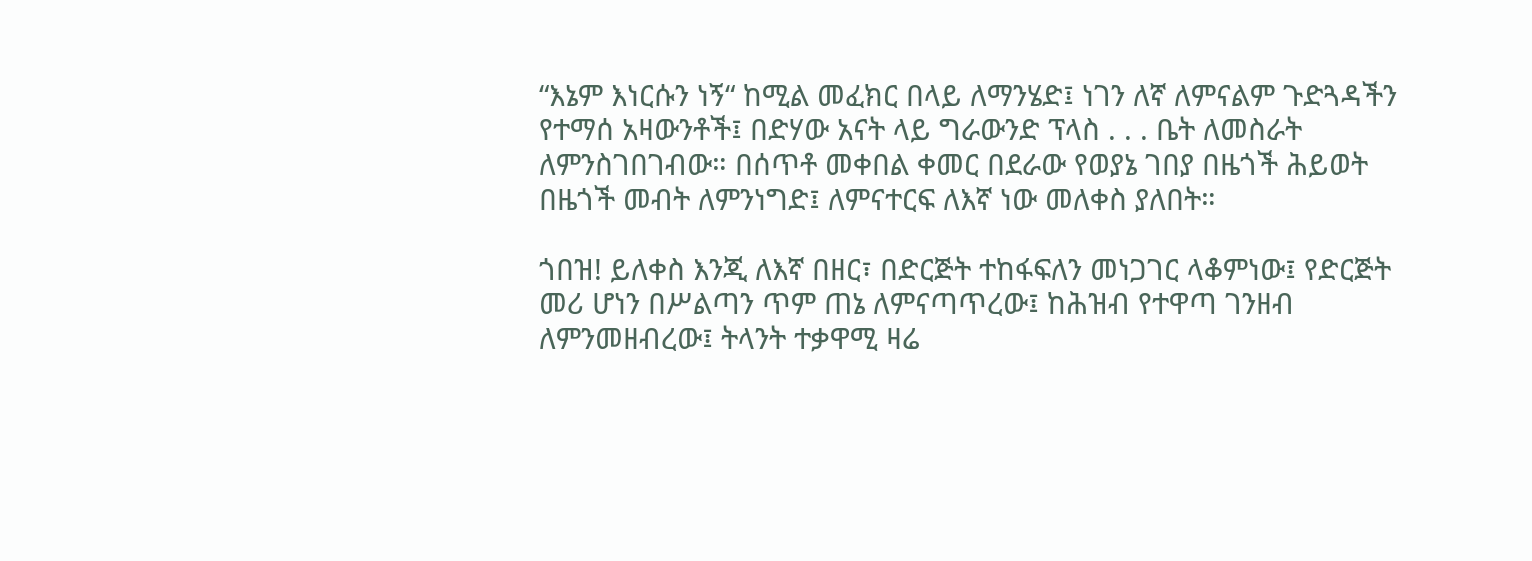“እኔም እነርሱን ነኝ“ ከሚል መፈክር በላይ ለማንሄድ፤ ነገን ለኛ ለምናልም ጉድጓዳችን የተማሰ አዛውንቶች፤ በድሃው አናት ላይ ግራውንድ ፕላስ . . . ቤት ለመስራት ለምንስገበገብው። በሰጥቶ መቀበል ቀመር በደራው የወያኔ ገበያ በዜጎች ሕይወት በዜጎች መብት ለምንነግድ፤ ለምናተርፍ ለእኛ ነው መለቀስ ያለበት።

ጎበዝ! ይለቀስ እንጂ ለእኛ በዘር፣ በድርጅት ተከፋፍለን መነጋገር ላቆምነው፤ የድርጅት መሪ ሆነን በሥልጣን ጥም ጠኔ ለምናጣጥረው፤ ከሕዝብ የተዋጣ ገንዘብ ለምንመዘብረው፤ ትላንት ተቃዋሚ ዛሬ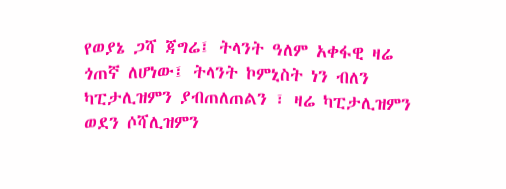የወያኔ ጋሻ ጃግሬ፤ ትላንት ዓለም አቀፋዊ ዛሬ ጎጠኛ ለሆነው፤ ትላንት ኮምኒስት ነን ብለን ካፒታሊዝምን ያብጠለጠልን ፣ ዛሬ ካፒታሊዝምን ወደን ሶሻሊዝምን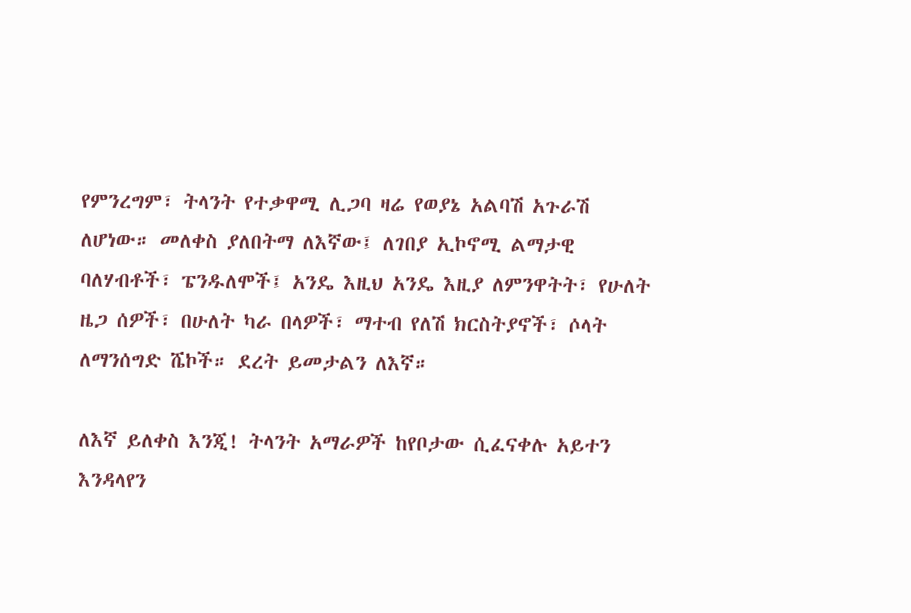የምንረግም፣ ትላንት የተቃዋሚ ሊጋባ ዛሬ የወያኔ አልባሽ አጉራሽ ለሆነው። መለቀስ ያለበትማ ለእኛው፤ ለገበያ ኢኮኖሚ ልማታዊ ባለሃብቶች፣ ፔንዱለሞች፤ አንዴ እዚህ አንዴ እዚያ ለምንዋትት፣ የሁለት ዜጋ ሰዎች፣ በሁለት ካራ በላዎች፣ ማተብ የለሽ ክርስትያኖች፣ ሶላት ለማንሰግድ ሼኮች። ደረት ይመታልን ለእኛ።

ለእኛ ይለቀስ እንጂ! ትላንት አማራዎች ከየቦታው ሲፈናቀሉ አይተን እንዳላየን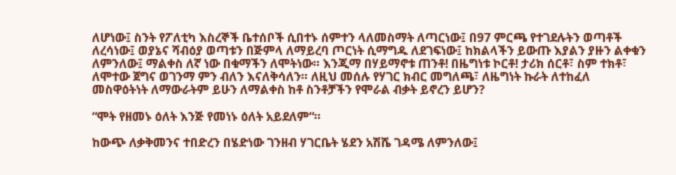ለሆነው፤ ስንት የፖለቲካ እስረኞች ቤተሰቦች ሲበተኑ ሰምተን ላለመስማት ለጣርነው፤ በ97 ምርጫ የተገደሉትን ወጣቶች ለረሳነው፤ ወያኔና ሻብዕያ ወጣቱን በጅምላ ለማይረባ ጦርነት ሲማግዱ ለደገፍነው፤ ከክልላችን ይውጡ እያልን ያዙን ልቀቁን ለምንለው፤ ማልቀስ ለኛ ነው በቁማችን ለሞትነው። እንጂማ በሃይማኖቱ ጠንቶ! በዜግነቱ ኮርቶ! ታሪክ ሰርቶ፣ ስም ተክቶ፣ ለሞተው ጀግና ወገንማ ምን ብለን እናለቅሳለን። ለዚህ መሰሉ የሃገር ክብር መግለጫ፣ ለዜግነት ኩራት ለተከፈለ መስዋዕትነት ለማውራትም ይሁን ለማልቀስ ከቶ ስንቶቻችን የሞራል ብቃት ይኖረን ይሆን?

“ሞት የዘመኑ ዕለት እንጅ የመነኑ ዕለት አይደለም“።

ከውጭ ለቃቅመንና ተበድረን በሄድነው ገንዘብ ሃገርቤት ሄደን አሽሼ ገዳሜ ለምንለው፤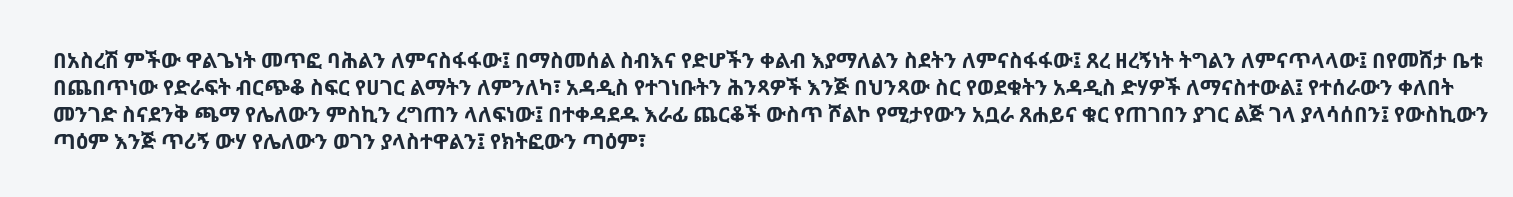በአስረሽ ምችው ዋልጌነት መጥፎ ባሕልን ለምናስፋፋው፤ በማስመሰል ስብእና የድሆችን ቀልብ እያማለልን ስደትን ለምናስፋፋው፤ ጸረ ዘረኝነት ትግልን ለምናጥላላው፤ በየመሸታ ቤቱ በጨበጥነው የድራፍት ብርጭቆ ስፍር የሀገር ልማትን ለምንለካ፣ አዳዲስ የተገነቡትን ሕንጻዎች እንጅ በህንጻው ስር የወደቁትን አዳዲስ ድሃዎች ለማናስተውል፤ የተሰራውን ቀለበት መንገድ ስናደንቅ ጫማ የሌለውን ምስኪን ረግጠን ላለፍነው፤ በተቀዳደዱ እራፊ ጨርቆች ውስጥ ሾልኮ የሚታየውን አቧራ ጸሐይና ቁር የጠገበን ያገር ልጅ ገላ ያላሳሰበን፤ የውስኪውን ጣዕም እንጅ ጥሪኝ ውሃ የሌለውን ወገን ያላስተዋልን፤ የክትፎውን ጣዕም፣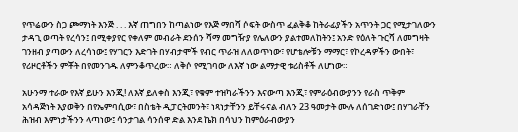የጥሬውን ስጋ ጮማነት እንጅ . . . እኛ ጠግበን ከጣልነው የእጅ ማበሻ ሶፍት ውስጥ ፈልቅቆ ከትራፊያችን አጥንት ጋር የሚታገለውን ታዳጊ ወጣት የረሳን፤ በሚቀያየር የቀለም መብራት ደንሰን ሻማ መግዥያ የሌለውን ያልተመለከትን፤ አንድ የዕለት ጉርሻ ለመግዛት ገንዘብ ያጣውን ለረሳነው፤ የሃገርን እድገት በሃብታሞች የብር ጥራዝ ለለወጥነው፣ የሆቴሎቹን ማማር፣ የኮረዳዎችን ውበት፣ የሪዞርቶችን ምቾት በየመንገዱ ለምንቆጥረው። ለቅሶ የሚገባው ለእኛ ነው ልማታዊ ቱሪስቶች ለሆነው።

አሁንማ ተራው የእኛ ይሁን እንጂ! ለእኛ ይለቀስ እንጂ፣ የቁም ተዝካራችንን እናውጣ እንጂ፣ የምራዕብውያንን የራስ ጥቅም አሳዳጅነት እያወቅን በየኤምባሲው፣ በስቴት ዲፓርትመንት፣ ነጻነታቸንን ይቸሩናል ብለን 23 ዓመታት ሙሉ ለሰገድነው፤ በሃገራቸን ሕዝብ እምነታችንን ላጣነው፤ ሳንታገል ሳንሰዋ ድል እንደ ኬክ በሳህን ከምዕራብውያን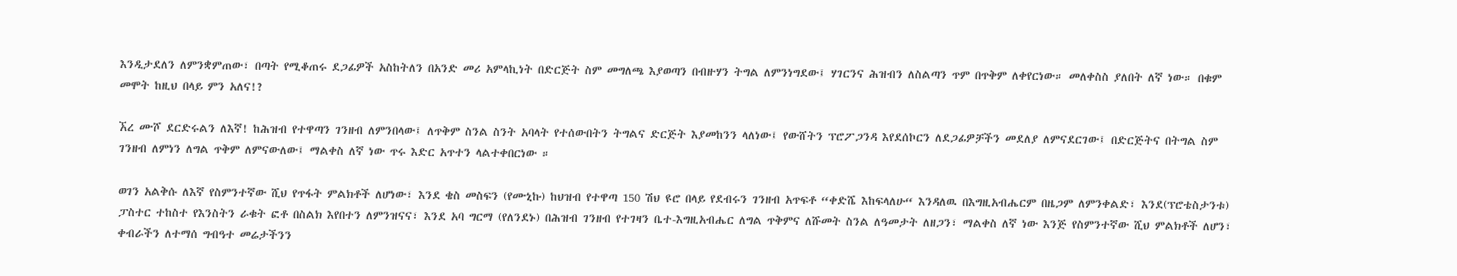እንዲታደለን ለምንቋምጠው፣ በጣት የሚቆጠሩ ደጋፊዎች አስከትለን በአንድ መሪ አምላኪነት በድርጅት ስም መግለጫ እያወጣን በብዙሃን ትግል ለምንነግደው፤ ሃገርንና ሕዝብን ለስልጣን ጥም በጥቅም ለቀየርነው። መለቀስስ ያለበት ለኛ ነው። በቁም መሞት ከዚህ በላይ ምን አለና!?

ኧረ ሙሾ ደርድሩልን ለእኛ! ከሕዝብ የተዋጣን ገንዘብ ለምንበላው፤ ለጥቅም ስንል ስንት አባላት የተሰውበትን ትግልና ድርጅት እያመከንን ላለነው፤ የውሸትን ፕሮፖጋንዳ እየደሰኮርን ለደጋፊዎቻችን መደለያ ለምናደርገው፤ በድርጅትና በትግል ስም ገንዘብ ለምነን ለግል ጥቅም ለምናውለው፤ ማልቀስ ለኛ ነው ጥሩ እድር አጥተን ላልተቀበርነው ።

ወገን አልቅሱ ለእኛ የስምንተኛው ሺህ የጥፋት ምልክቶች ለሆነው፣ እንደ ቄስ መስፍን (የሙኒኩ) ከህዝብ የተዋጣ 150 ሽህ ዩሮ በላይ የደብሩን ገንዘብ አጥፍቶ “ቀድሼ እከፍላለሁ“ እንዳለዉ በእግዚአብሔርም በዜጋም ለምንቀልድ፣ እንደ(ፕሮቴስታንቱ) ፓስተር ተከስተ የእንስትን ራቁት ፎቶ በስልክ እየበተን ለምንዝናና፣ እንደ አባ ግርማ (የለንደኑ) በሕዝብ ገንዘብ የተገዛን ቤተ-እግዚአብሔር ለግል ጥቅምና ለሹመት ስንል ለዓመታት ለዘጋን፣ ማልቀስ ለኛ ነው እንጅ የስምንተኛው ሺህ ምልክቶች ለሆን፣ ቀብራችን ለተማሰ ግብዓተ መሬታችንን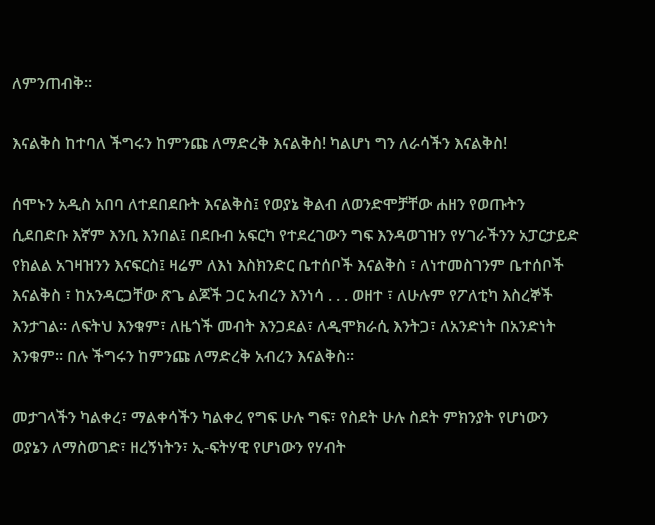ለምንጠብቅ።

እናልቅስ ከተባለ ችግሩን ከምንጩ ለማድረቅ እናልቅስ! ካልሆነ ግን ለራሳችን እናልቅስ!

ሰሞኑን አዲስ አበባ ለተደበደቡት እናልቅስ፤ የወያኔ ቅልብ ለወንድሞቻቸው ሐዘን የወጡትን ሲደበድቡ እኛም እንቢ እንበል፤ በደቡብ አፍርካ የተደረገውን ግፍ እንዳወገዝን የሃገራችንን አፓርታይድ የክልል አገዛዝንን እናፍርስ፤ ዛሬም ለእነ እስክንድር ቤተሰቦች እናልቅስ ፣ ለነተመስገንም ቤተሰቦች እናልቅስ ፣ ከአንዳርጋቸው ጽጌ ልጆች ጋር አብረን እንነሳ . . . ወዘተ ፣ ለሁሉም የፖለቲካ እስረኞች እንታገል። ለፍትህ እንቁም፣ ለዜጎች መብት እንጋደል፣ ለዲሞክራሲ እንትጋ፣ ለአንድነት በአንድነት እንቁም። በሉ ችግሩን ከምንጩ ለማድረቅ አብረን እናልቅስ።

መታገላችን ካልቀረ፣ ማልቀሳችን ካልቀረ የግፍ ሁሉ ግፍ፣ የስደት ሁሉ ስደት ምክንያት የሆነውን ወያኔን ለማስወገድ፣ ዘረኝነትን፣ ኢ-ፍትሃዊ የሆነውን የሃብት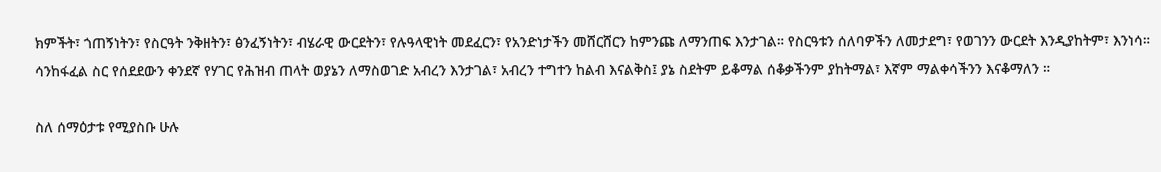ክምችት፣ ጎጠኝነትን፣ የስርዓት ንቅዘትን፣ ፅንፈኝነትን፣ ብሄራዊ ውርደትን፣ የሉዓላዊነት መደፈርን፣ የአንድነታችን መሸርሸርን ከምንጩ ለማንጠፍ እንታገል። የስርዓቱን ሰለባዎችን ለመታደግ፣ የወገንን ውርደት እንዲያከትም፣ እንነሳ። ሳንከፋፈል ስር የሰደደውን ቀንደኛ የሃገር የሕዝብ ጠላት ወያኔን ለማስወገድ አብረን እንታገል፣ አብረን ተግተን ከልብ እናልቅስ፤ ያኔ ስደትም ይቆማል ሰቆቃችንም ያከትማል፣ እኛም ማልቀሳችንን እናቆማለን ።

ስለ ሰማዕታቱ የሚያስቡ ሁሉ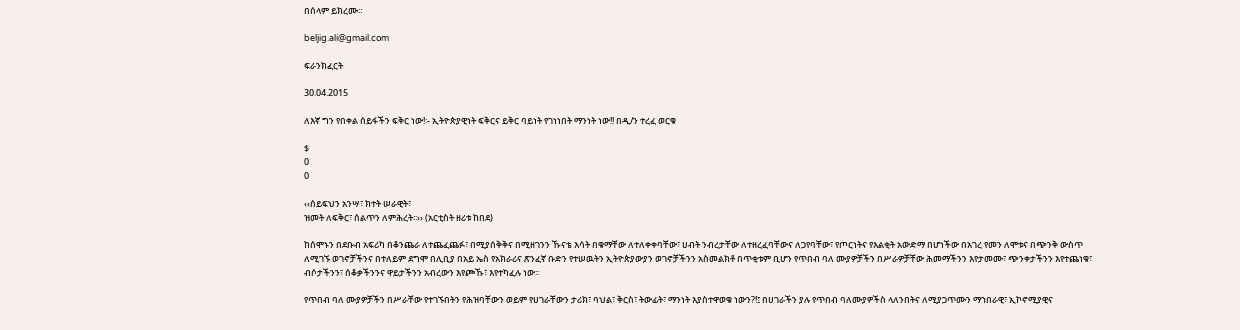በሰላም ይክረሙ።

beljig.ali@gmail.com

ፍራንክፈርት

30.04.2015

ለእኛ ግን የበቀል ሰይፋችን ፍቅር ነው!፡- ኢትዮጵያዊነት ፍቅርና ይቅር ባይነት የገነነበት ማንነት ነው!! በዲ/ን ተረፈ ወርቁ

$
0
0

‹‹ሰይፍህን አንሣ፣ ክተት ሠራዊት፣
ዝመት ለፍቅር፣ ሰልጥን ለምሕረት፡፡›› (አርቲስት ዘሪቱ ከበደ)

ከሰሞኑን በደቡብ አፍሪካ በቆንጨራ ለተጨፈጨፉ፣ በሚያሰቅቅና በሚዘገንን ኹናቴ እሳት በቁማቸው ለተለቀቀባቸው፣ ሀብት ንብረታቸው ለተዘረፈባቸውና ለጋየባቸው፣ የጦርነትና የእልቂት አውድማ በሆነችው በአገረ የመን ለሞቱና በጭንቅ ውስጥ ለሚገኙ ወገኖቻችንና በተለይም ደግሞ በሊቢያ በአይ ኤስ የአክራሪና ጽንፈኛ ቡድን የተሠዉትን ኢትዮጵያውያን ወገኖቻችንን አስመልክቶ በጥቂቱም ቢሆን የጥበብ ባለ ሙያዎቻችን በሥራዎቻቸው ሕመማችንን እየታመሙ፣ ጭንቀታችንን እየተጨነቁ፣ ብሶታችንን፣ ሰቆቃችንንና ዋይታችንን አብረውን እየጮኹ፣ እየተካፈሉ ነው፡፡

የጥበብ ባለ ሙያዎቻችን በሥራቸው የተገኙበትን የሕዝባቸውን ወይም የሀገራቸውን ታሪክ፣ ባህል፣ ቅርስ፣ ትውፊት፣ ማንነት እያስተዋወቁ ነውን?!፤ በሀገራችን ያሉ የጥበብ ባለሙያዎችስ ላለንበትና ለሚያጋጥሙን ማኀበራዊ፣ ኢኮኖሚያዊና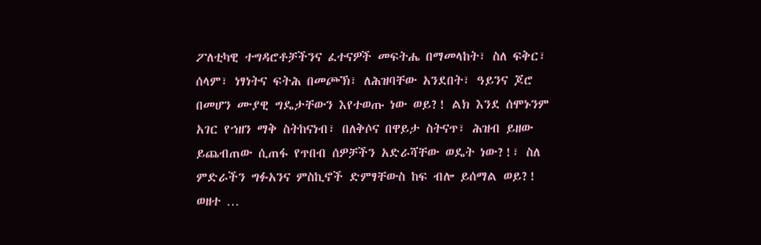ፖለቲካዊ ተግዳሮቶቻችንና ፈተናዎች መፍትሔ በማመላከት፣ ስለ ፍቅር፣ ሰላም፣ ነፃነትና ፍትሕ በመጮኽ፣ ለሕዝባቸው አንደበት፣ ዓይንና ጆሮ በመሆን ሙያዊ ግዴታቸውን እየተወጡ ነው ወይ?! ልክ እንደ ሰሞኑንም አገር የኀዘን ማቅ ስትከናነብ፣ በለቅሶና በዋይታ ስትናጥ፣ ሕዝብ ይዘው ይጨብጠው ሲጠፋ የጥበብ ሰዎቻችን አድራሻቸው ወዴት ነው?!፣ ስለ ምድራችን ግፉአንና ምስኪኖች ድምፃቸውስ ከፍ ብሎ ይሰማል ወይ?! ወዘተ …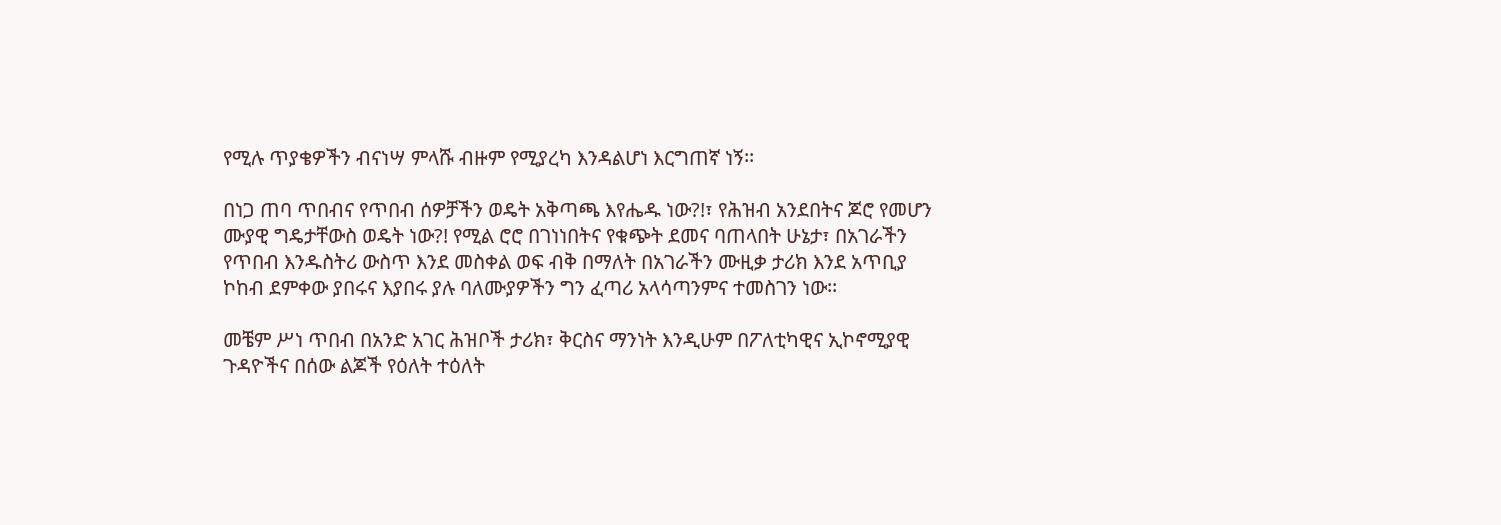የሚሉ ጥያቄዎችን ብናነሣ ምላሹ ብዙም የሚያረካ እንዳልሆነ እርግጠኛ ነኝ፡፡

በነጋ ጠባ ጥበብና የጥበብ ሰዎቻችን ወዴት አቅጣጫ እየሔዱ ነው?!፣ የሕዝብ አንደበትና ጆሮ የመሆን ሙያዊ ግዴታቸውስ ወዴት ነው?! የሚል ሮሮ በገነነበትና የቁጭት ደመና ባጠላበት ሁኔታ፣ በአገራችን የጥበብ እንዱስትሪ ውስጥ እንደ መስቀል ወፍ ብቅ በማለት በአገራችን ሙዚቃ ታሪክ እንደ አጥቢያ ኮከብ ደምቀው ያበሩና እያበሩ ያሉ ባለሙያዎችን ግን ፈጣሪ አላሳጣንምና ተመስገን ነው፡፡

መቼም ሥነ ጥበብ በአንድ አገር ሕዝቦች ታሪክ፣ ቅርስና ማንነት እንዲሁም በፖለቲካዊና ኢኮኖሚያዊ ጉዳዮችና በሰው ልጆች የዕለት ተዕለት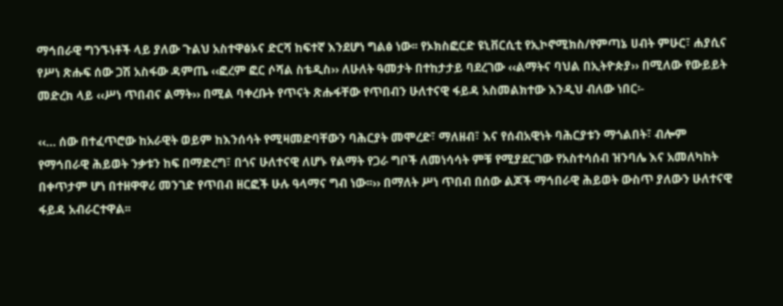ማኅበራዊ ግንኙነቶች ላይ ያለው ጉልህ አስተዋፅኦና ድርሻ ከፍተኛ እንደሆነ ግልፅ ነው፡፡ የኦክስፎርድ ዩኒቨርሲቲ የኢኮኖሚክስ/የምጣኔ ሀብት ምሁር፣ ሐያሲና የሥነ ጽሑፍ ሰው ጋሽ አስፋው ዳምጤ ‹‹ፎረም ፎር ሶሻል ስቴዲስ›› ለሁለት ዓመታት በተከታታይ ባደረገው ‹‹ልማትና ባህል በኢትዮጵያ›› በሚለው የውይይት መድረክ ላይ ‹‹ሥነ ጥበብና ልማት›› በሚል ባቀረቡት የጥናት ጽሑፋቸው የጥበብን ሁለተናዊ ፋይዳ አስመልክተው እንዲህ ብለው ነበር፡-

‹‹… ሰው በተፈጥሮው ከአራዊት ወይም ከእንሰሳት የሚዛመድባቸውን ባሕርያት መሞረድ፣ ማለዘብ፣ እና የሰብአዊነት ባሕርያቱን ማጎልበት፣ ብሎም የማኅበራዊ ሕይወት ንቃቱን ከፍ በማድረግ፣ በጎና ሁለተናዊ ለሆኑ የልማት የጋራ ግቦች ለመነሳሳት ምቹ የሚያደርገው የአስተሳሰብ ዝንባሌ እና አመለካከት በቀጥታም ሆነ በተዘዋዋሪ መንገድ የጥበብ ዘርፎች ሁሉ ዓላማና ግብ ነው፡፡›› በማለት ሥነ ጥበብ በሰው ልጆች ማኅበራዊ ሕይወት ውስጥ ያለውን ሁለተናዊ ፋይዳ አብራርተዋል፡፡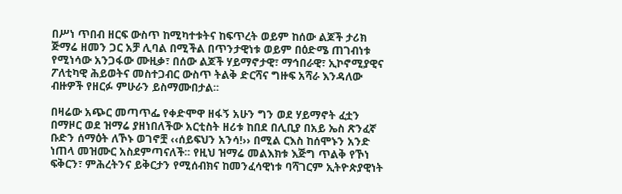በሥነ ጥበብ ዘርፍ ውስጥ ከሚካተቱትና ከፍጥረት ወይም ከሰው ልጆች ታሪክ ጅማሬ ዘመን ጋር አቻ ሊባል በሚችል በጥንታዊነቱ ወይም በዕድሜ ጠገብነቱ የሚነሳው አንጋፋው ሙዚቃ፣ በሰው ልጆች ሃይማኖታዊ፣ ማኅበራዊ፣ ኢኮኖሚያዊና ፖለቲካዊ ሕይወትና መስተጋብር ውስጥ ትልቅ ድርሻና ግዙፍ አሻራ እንዳለው ብዙዎች የዘርፉ ምሁራን ይስማሙበታል፡፡

በዛሬው አጭር መጣጥፌ የቀድሞዋ ዘፋኝ አሁን ግን ወደ ሃይማኖት ፈቷን በማዞር ወደ ዝማሬ ያዘነበለችው አርቲስት ዘሪቱ ከበደ በሊቢያ በአይ ኤስ ጽንፈኛ ቡድን ሰማዕት ለኾኑ ወገኖቿ ‹‹ሰይፍህን አንሳ!›› በሚል ርእስ ከሰሞኑን አንድ ነጠላ መዝሙር አስደምጣናለች፡፡ የዚህ ዝማሬ መልእክቱ እጅግ ጥልቅ የኾነ ፍቅርን፣ ምሕረትንና ይቅርታን የሚሰብክና ከመንፈሳዊነቱ ባሻገርም ኢትዮጵያዊነት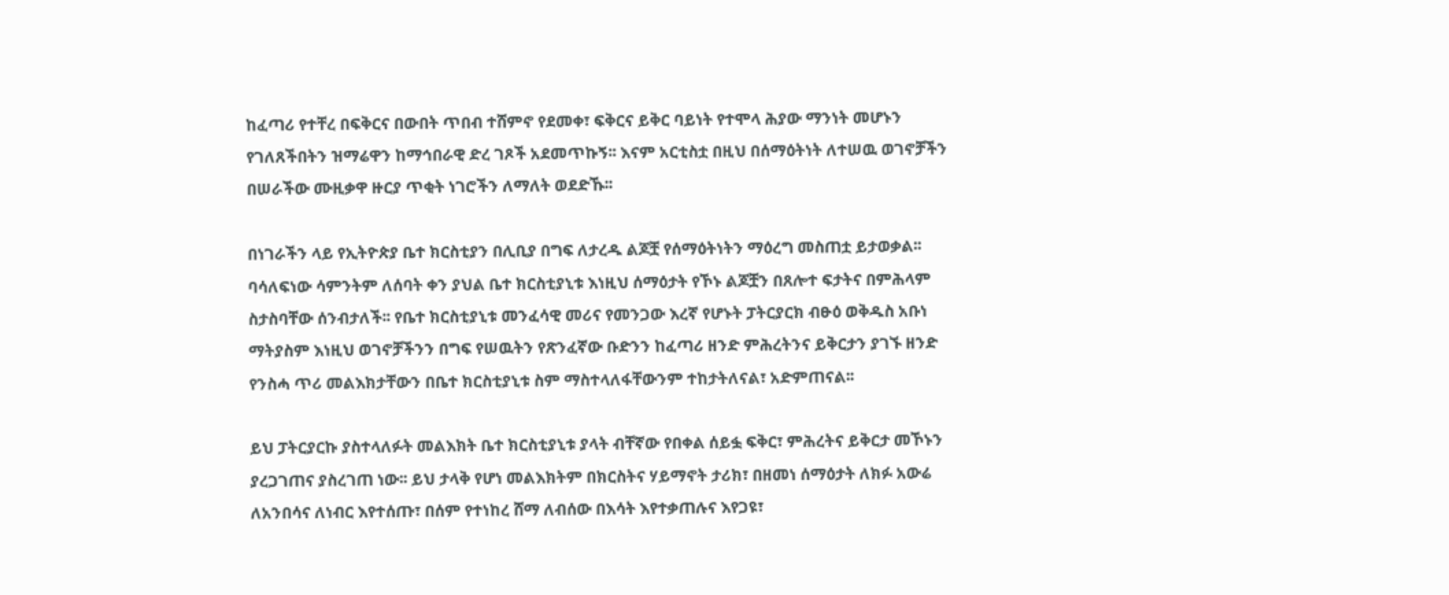ከፈጣሪ የተቸረ በፍቅርና በውበት ጥበብ ተሸምኖ የደመቀ፣ ፍቅርና ይቅር ባይነት የተሞላ ሕያው ማንነት መሆኑን የገለጸችበትን ዝማሬዋን ከማኅበራዊ ድረ ገጾች አደመጥኩኝ፡፡ እናም አርቲስቷ በዚህ በሰማዕትነት ለተሠዉ ወገኖቻችን በሠራችው ሙዚቃዋ ዙርያ ጥቂት ነገሮችን ለማለት ወደድኹ፡፡

በነገራችን ላይ የኢትዮጵያ ቤተ ክርስቲያን በሊቢያ በግፍ ለታረዱ ልጆቿ የሰማዕትነትን ማዕረግ መስጠቷ ይታወቃል፡፡ ባሳለፍነው ሳምንትም ለሰባት ቀን ያህል ቤተ ክርስቲያኒቱ እነዚህ ሰማዕታት የኾኑ ልጆቿን በጸሎተ ፍታትና በምሕላም ስታስባቸው ሰንብታለች፡፡ የቤተ ክርስቲያኒቱ መንፈሳዊ መሪና የመንጋው እረኛ የሆኑት ፓትርያርክ ብፁዕ ወቅዱስ አቡነ ማትያስም እነዚህ ወገኖቻችንን በግፍ የሠዉትን የጽንፈኛው ቡድንን ከፈጣሪ ዘንድ ምሕረትንና ይቅርታን ያገኙ ዘንድ የንስሓ ጥሪ መልእክታቸውን በቤተ ክርስቲያኒቱ ስም ማስተላለፋቸውንም ተከታትለናል፣ አድምጠናል፡፡

ይህ ፓትርያርኩ ያስተላለፉት መልእክት ቤተ ክርስቲያኒቱ ያላት ብቸኛው የበቀል ሰይፏ ፍቅር፣ ምሕረትና ይቅርታ መኾኑን ያረጋገጠና ያስረገጠ ነው፡፡ ይህ ታላቅ የሆነ መልእክትም በክርስትና ሃይማኖት ታሪክ፣ በዘመነ ሰማዕታት ለክፉ አውሬ ለአንበሳና ለነብር እየተሰጡ፣ በሰም የተነከረ ሸማ ለብሰው በእሳት እየተቃጠሉና እየጋዩ፣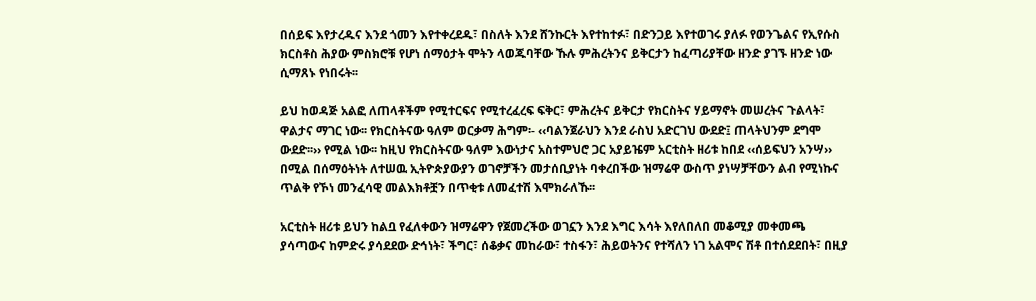በሰይፍ እየታረዱና እንደ ጎመን እየተቀረደዱ፣ በስለት እንደ ሸንኩርት እየተከተፉ፣ በድንጋይ እየተወገሩ ያለፉ የወንጌልና የኢየሱስ ክርስቶስ ሕያው ምስክሮቹ የሆነ ሰማዕታት ሞትን ላወጁባቸው ኹሉ ምሕረትንና ይቅርታን ከፈጣሪያቸው ዘንድ ያገኙ ዘንድ ነው ሲማጸኑ የነበሩት፡፡

ይህ ከወዳጅ አልፎ ለጠላቶችም የሚተርፍና የሚተረፈረፍ ፍቅር፣ ምሕረትና ይቅርታ የክርስትና ሃይማኖት መሠረትና ጉልላት፣ ዋልታና ማገር ነው፡፡ የክርስትናው ዓለም ወርቃማ ሕግም፡- ‹‹ባልንጀራህን እንደ ራስህ አድርገህ ውደድ፤ ጠላትህንም ደግሞ ውደድ፡፡›› የሚል ነው፡፡ ከዚህ የክርስትናው ዓለም እውነታና አስተምህሮ ጋር አያይዤም አርቲስት ዘሪቱ ከበደ ‹‹ሰይፍህን አንሣ›› በሚል በሰማዕትነት ለተሠዉ ኢትዮጵያውያን ወገኖቻችን መታሰቢያነት ባቀረበችው ዝማሬዋ ውስጥ ያነሣቻቸውን ልብ የሚነኩና ጥልቅ የኾነ መንፈሳዊ መልእክቶቿን በጥቂቱ ለመፈተሽ እሞክራለኹ፡፡

አርቲስት ዘሪቱ ይህን ከልቧ የፈለቀውን ዝማሬዋን የጀመረችው ወገኗን እንደ እግር እሳት እየለበለበ መቆሚያ መቀመጫ ያሳጣውና ከምድሩ ያሳደደው ድኅነት፣ ችግር፣ ሰቆቃና መከራው፣ ተስፋን፣ ሕይወትንና የተሻለን ነገ አልሞና ሽቶ በተሰደደበት፣ በዚያ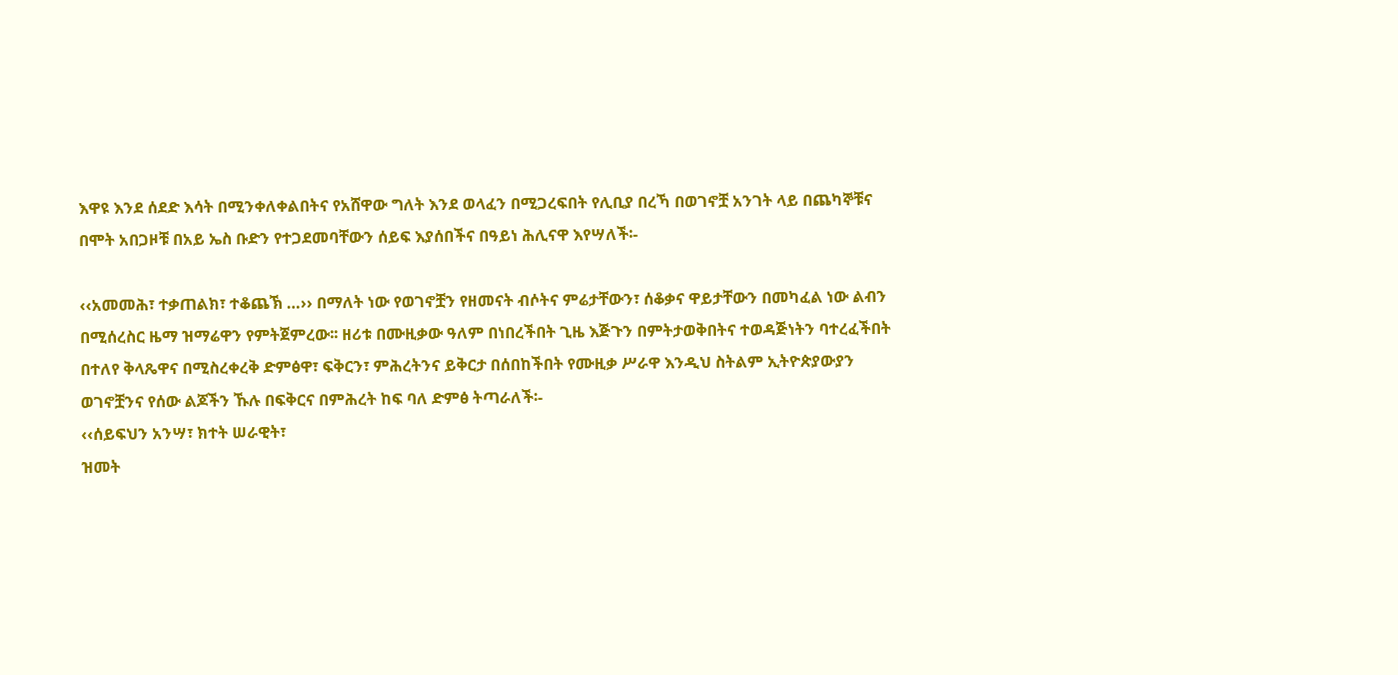እዋዩ እንደ ሰደድ እሳት በሚንቀለቀልበትና የአሸዋው ግለት እንደ ወላፈን በሚጋረፍበት የሊቢያ በረኻ በወገኖቿ አንገት ላይ በጨካኞቹና በሞት አበጋዞቹ በአይ ኤስ ቡድን የተጋደመባቸውን ሰይፍ እያሰበችና በዓይነ ሕሊናዋ እየሣለች፡-

‹‹አመመሕ፣ ተቃጠልክ፣ ተቆጨኽ …›› በማለት ነው የወገኖቿን የዘመናት ብሶትና ምሬታቸውን፣ ሰቆቃና ዋይታቸውን በመካፈል ነው ልብን በሚሰረስር ዜማ ዝማሬዋን የምትጀምረው፡፡ ዘሪቱ በሙዚቃው ዓለም በነበረችበት ጊዜ እጅጉን በምትታወቅበትና ተወዳጅነትን ባተረፈችበት በተለየ ቅላጼዋና በሚስረቀረቅ ድምፅዋ፣ ፍቅርን፣ ምሕረትንና ይቅርታ በሰበከችበት የሙዚቃ ሥራዋ እንዲህ ስትልም ኢትዮጵያውያን ወገኖቿንና የሰው ልጆችን ኹሉ በፍቅርና በምሕረት ከፍ ባለ ድምፅ ትጣራለች፡-
‹‹ሰይፍህን አንሣ፣ ክተት ሠራዊት፣
ዝመት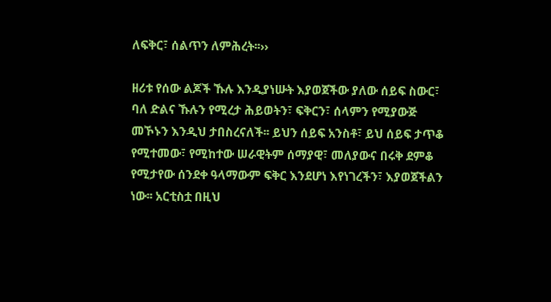ለፍቅር፣ ሰልጥን ለምሕረት፡፡››

ዘሪቱ የሰው ልጆች ኹሉ እንዲያነሡት እያወጀችው ያለው ሰይፍ ስውር፣ ባለ ድልና ኹሉን የሚረታ ሕይወትን፣ ፍቅርን፣ ሰላምን የሚያውጅ መኾኑን እንዲህ ታበስረናለች፡፡ ይህን ሰይፍ አንስቶ፣ ይህ ሰይፍ ታጥቆ የሚተመው፣ የሚከተው ሠራዊትም ሰማያዊ፣ መለያውና በሩቅ ደምቆ የሚታየው ሰንደቀ ዓላማውም ፍቅር እንደሆነ እየነገረችን፣ እያወጀችልን ነው፡፡ አርቲስቷ በዚህ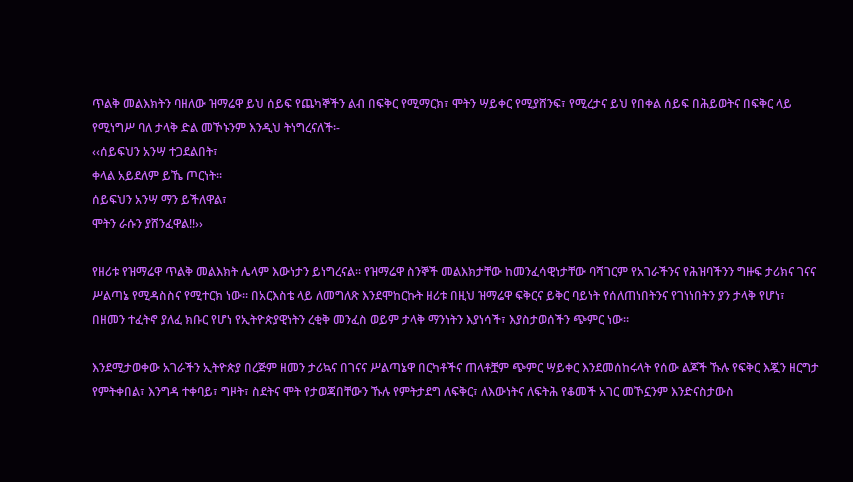ጥልቅ መልእክትን ባዘለው ዝማሬዋ ይህ ሰይፍ የጨካኞችን ልብ በፍቅር የሚማርክ፣ ሞትን ሣይቀር የሚያሸንፍ፣ የሚረታና ይህ የበቀል ሰይፍ በሕይወትና በፍቅር ላይ የሚነግሥ ባለ ታላቅ ድል መኾኑንም እንዲህ ትነግረናለች፡-
‹‹ሰይፍህን አንሣ ተጋደልበት፣
ቀላል አይደለም ይኼ ጦርነት፡፡
ሰይፍህን አንሣ ማን ይችለዋል፣
ሞትን ራሱን ያሸንፈዋል!!››

የዘሪቱ የዝማሬዋ ጥልቅ መልእክት ሌላም እውነታን ይነግረናል፡፡ የዝማሬዋ ስንኞች መልእክታቸው ከመንፈሳዊነታቸው ባሻገርም የአገራችንና የሕዝባችንን ግዙፍ ታሪክና ገናና ሥልጣኔ የሚዳስስና የሚተርክ ነው፡፡ በአርእስቴ ላይ ለመግለጽ እንደሞከርኩት ዘሪቱ በዚህ ዝማሬዋ ፍቅርና ይቅር ባይነት የሰለጠነበትንና የገነነበትን ያን ታላቅ የሆነ፣ በዘመን ተፈትኖ ያለፈ ክቡር የሆነ የኢትዮጵያዊነትን ረቂቅ መንፈስ ወይም ታላቅ ማንነትን እያነሳች፣ እያስታወሰችን ጭምር ነው፡፡

እንደሚታወቀው አገራችን ኢትዮጵያ በረጅም ዘመን ታሪኳና በገናና ሥልጣኔዋ በርካቶችና ጠላቶቿም ጭምር ሣይቀር እንደመሰከሩላት የሰው ልጆች ኹሉ የፍቅር እጇን ዘርግታ የምትቀበል፣ እንግዳ ተቀባይ፣ ግዞት፣ ስደትና ሞት የታወጃበቸውን ኹሉ የምትታደግ ለፍቅር፣ ለእውነትና ለፍትሕ የቆመች አገር መኾኗንም እንድናስታውስ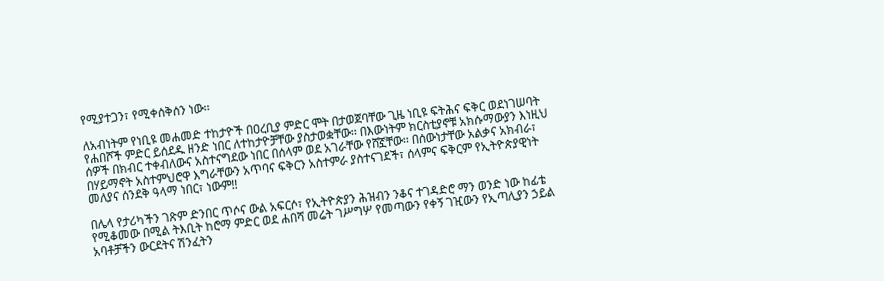የሚያተጋን፣ የሚቀሰቅሰን ነው፡፡

ለአብነትም የነቢዩ መሐመድ ተከታዮች በዐረቢያ ምድር ሞት በታወጀባቸው ጊዜ ነቢዩ ፍትሕና ፍቅር ወደነገሠባት የሐበሾች ምድር ይሰደዱ ዘንድ ነበር ለተከታዮቻቸው ያስታወቋቸው፡፡ በእውነትም ክርስቲያኖቹ አክሱማውያን እነዚህ ሰዎች በክብር ተቀብለውና አስተናግደው ነበር በሰላም ወደ አገራቸው የሸኟቸው፡፡ በሰውነታቸው አልቃና አክብራ፣ በሃይማኖት አስተምህሮዋ እግራቸውን አጥባና ፍቅርን አስተምራ ያስተናገደች፣ ሰላምና ፍቅርም የኢትዮጵያዊነት መለያና ሰንደቅ ዓላማ ነበር፣ ነውም!!

በሌላ የታሪካችን ገጽም ድንበር ጥሶና ውል አፍርሶ፣ የኢትዮጵያን ሕዝብን ንቆና ተገዳድሮ ማን ወንድ ነው ከፊቴ የሚቆመው በሚል ትእቢት ከሮማ ምድር ወደ ሐበሻ መሬት ገሥግሦ የመጣውን የቀኝ ገዢውን የኢጣሊያን ኃይል አባቶቻችን ውርደትና ሽንፈትን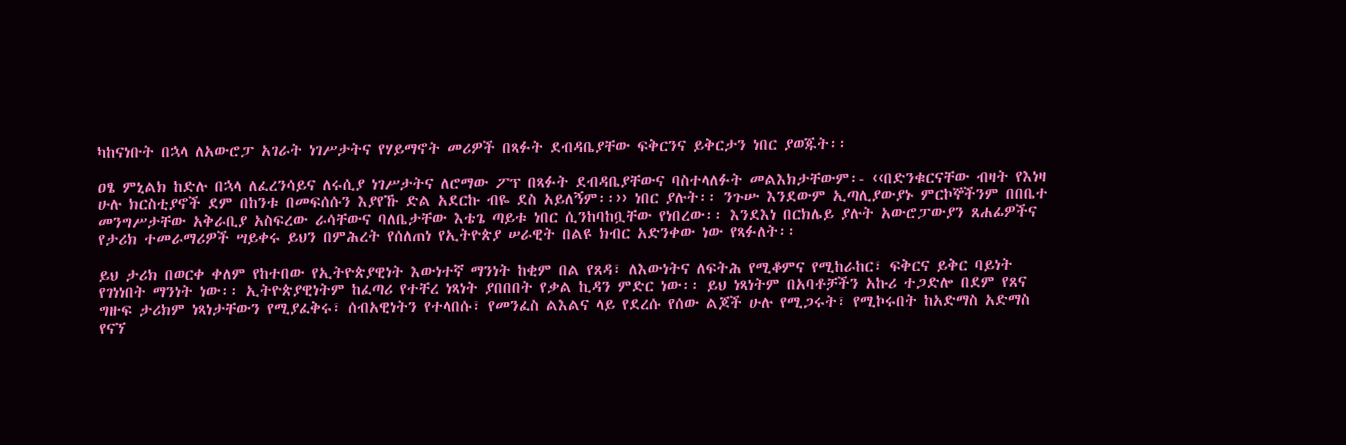ካከናነቡት በኋላ ለአውሮፓ አገራት ነገሥታትና የሃይማኖት መሪዎች በጻፉት ደብዳቤያቸው ፍቅርንና ይቅርታን ነበር ያወጁት፡፡

ዐፄ ምኒልክ ከድሉ በኋላ ለፈረንሳይና ለሩሲያ ነገሥታትና ለሮማው ፖፕ በጻፉት ደብዳቤያቸውና ባስተላለፉት መልእክታቸውም፡- ‹‹በድንቁርናቸው ብዛት የእነዛ ሁሉ ክርስቲያኖች ደም በከንቱ በመፍሰሱን እያየኹ ድል አደርኩ ብዬ ደስ አይለኝም፡፡›› ነበር ያሉት፡፡ ንጉሡ እንደውም ኢጣሊያውያኑ ምርኮኞችንም በበቤተ መንግሥታቸው አቅራቢያ አስፍረው ራሳቸውና ባለቤታቸው እቴጌ ጣይቱ ነበር ሲንከባከቧቸው የነበረው፡፡ እንደእነ በርክሌይ ያሉት አውሮፓውያን ጸሐፊዎችና የታሪክ ተመራማሪዎች ሣይቀሩ ይህን በምሕረት የሰለጠነ የኢትዮጵያ ሠራዊት በልዩ ክብር አድንቀው ነው የጻፉለት፡፡

ይህ ታሪክ በወርቀ ቀለም የከተበው የኢትዮጵያዊነት እውነተኛ ማንነት ከቂም በል የጸዳ፣ ለእውነትና ለፍትሕ የሚቆምና የሚከራከር፣ ፍቅርና ይቅር ባይነት የገነነበት ማንነት ነው፡፡ ኢትዮጵያዊነትም ከፈጣሪ የተቸረ ነጻነት ያበበበት የቃል ኪዳን ምድር ነው፡፡ ይህ ነጻነትም በአባቶቻችን አኩሪ ተጋድሎ በደም የጸና ግዙፍ ታሪክም ነጻነታቸውን የሚያፈቅሩ፣ ሰብአዊነትን የተላበሱ፣ የመንፈስ ልእልና ላይ የደረሱ የሰው ልጆች ሁሉ የሚጋሩት፣ የሚኮሩበት ከአድማስ አድማስ የናኘ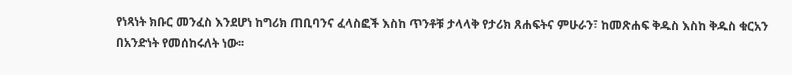የነጻነት ክቡር መንፈስ እንደሆነ ከግሪክ ጠቢባንና ፈላስፎች እስከ ጥንቶቹ ታላላቅ የታሪክ ጸሐፍትና ምሁራን፣ ከመጽሐፍ ቅዱስ እስከ ቅዱስ ቁርአን በአንድነት የመሰከሩለት ነው፡፡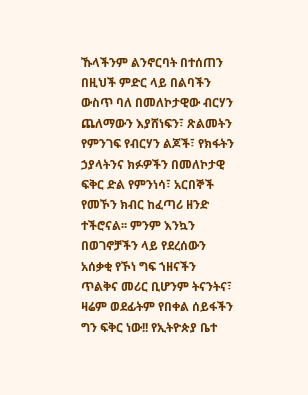ኹላችንም ልንኖርባት በተሰጠን በዚህች ምድር ላይ በልባችን ውስጥ ባለ በመለኮታዊው ብርሃን ጨለማውን እያሸነፍን፣ ጽልመትን የምንገፍ የብርሃን ልጆች፣ የክፋትን ኃያላትንና ክፉዎችን በመለኮታዊ ፍቅር ድል የምንነሳ፣ አርበኞች የመኾን ክብር ከፈጣሪ ዘንድ ተችሮናል፡፡ ምንም እንኳን በወገኖቻችን ላይ የደረሰውን አሰቃቂ የኾነ ግፍ ኀዘናችን ጥልቅና መሪር ቢሆንም ትናንትና፣ ዛሬም ወደፊትም የበቀል ሰይፋችን ግን ፍቅር ነው!! የኢትዮጵያ ቤተ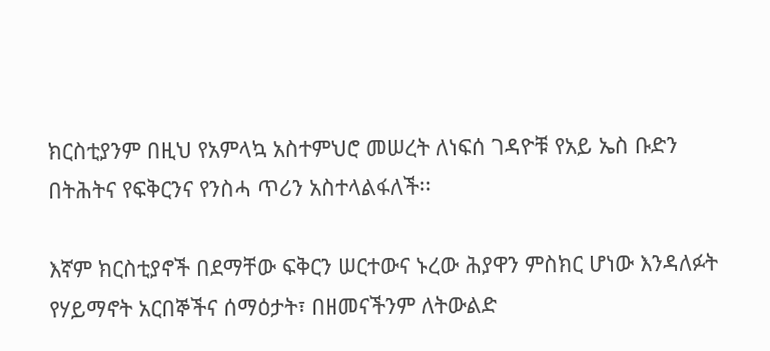ክርስቲያንም በዚህ የአምላኳ አስተምህሮ መሠረት ለነፍሰ ገዳዮቹ የአይ ኤስ ቡድን በትሕትና የፍቅርንና የንስሓ ጥሪን አስተላልፋለች፡፡

እኛም ክርስቲያኖች በደማቸው ፍቅርን ሠርተውና ኑረው ሕያዋን ምስክር ሆነው እንዳለፉት የሃይማኖት አርበኞችና ሰማዕታት፣ በዘመናችንም ለትውልድ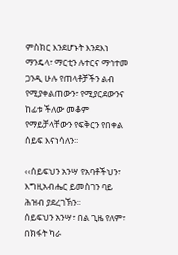ምስክር እንደሆኑት እንደእነ ማንዴላ፣ ማርቲን ሉተርና ማኅተመ ጋንዲ ሁሉ የጠላቶቻችን ልብ የሚያቀልጠውን፣ የሚያርደውንና ከፊቱ ችለው መቆም የማይቻላቸውን የፍቅርን የበቀል ሰይፍ እናነሳለን፡፡

‹‹ሰይፍህን አንሣ የአባቶችህን፣
እግዚአብሔር ይመስገን ባይ ሕዝብ ያደረገኽን፡፡
ሰይፍህን አንሣ፣ በል ጊዜ የለም፣
በክፋት ካራ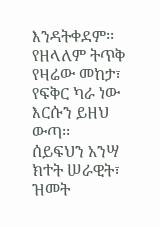እንዳትቀደም፡፡
የዘላለም ትጥቅ የዛሬው መከታ፣
የፍቅር ካራ ነው እርሱን ይዘህ ውጣ፡፡
ሰይፍህን አንሣ ክተት ሠራዊት፣
ዝመት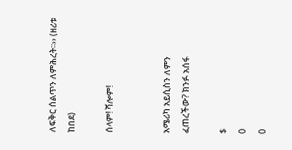ለፍቅር ሰልጥን ለምሕረት፡፡›› (ዘሪቱ ከበደ)

ሰላም! ሻሎም!


አሜሪካ አይሲስን ለምን ፈጠረችው? ክንፉ አሰፋ

$
0
0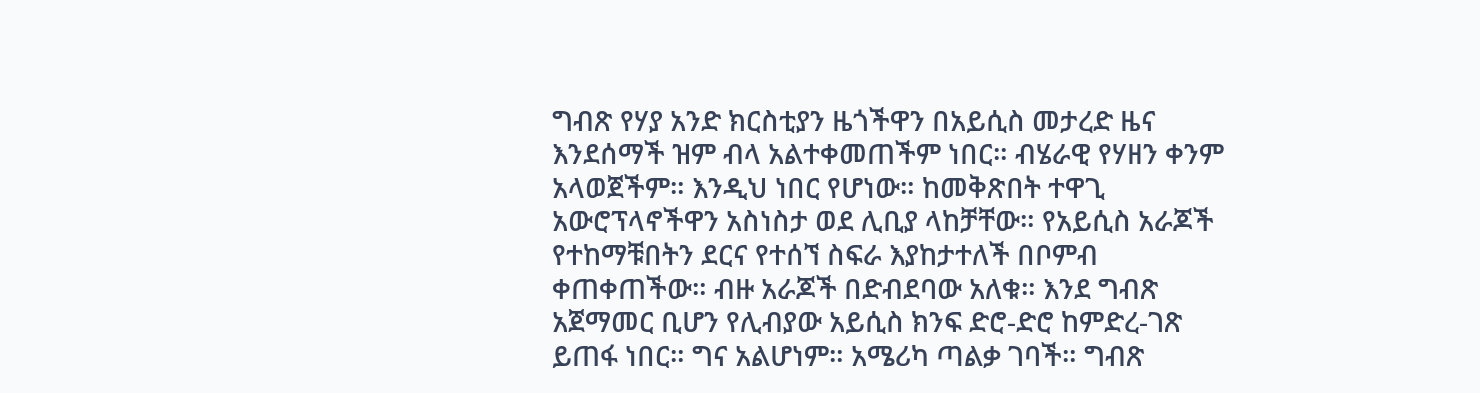ግብጽ የሃያ አንድ ክርስቲያን ዜጎችዋን በአይሲስ መታረድ ዜና እንደሰማች ዝም ብላ አልተቀመጠችም ነበር። ብሄራዊ የሃዘን ቀንም አላወጀችም። እንዲህ ነበር የሆነው። ከመቅጽበት ተዋጊ አውሮፕላኖችዋን አስነስታ ወደ ሊቢያ ላከቻቸው። የአይሲስ አራጆች የተከማቹበትን ደርና የተሰኘ ስፍራ እያከታተለች በቦምብ ቀጠቀጠችው። ብዙ አራጆች በድብደባው አለቁ። እንደ ግብጽ አጀማመር ቢሆን የሊብያው አይሲስ ክንፍ ድሮ-ድሮ ከምድረ-ገጽ ይጠፋ ነበር። ግና አልሆነም። አሜሪካ ጣልቃ ገባች። ግብጽ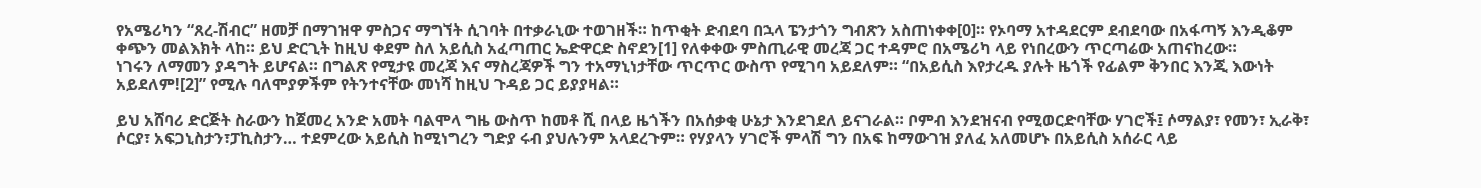የአሜሪካን “ጸረ-ሽብር” ዘመቻ በማገዝዋ ምስጋና ማግኘት ሲገባት በተቃራኒው ተወገዘች። ከጥቂት ድብደባ በኋላ ፔንታጎን ግብጽን አስጠነቀቀ[0]። የኦባማ አተዳደርም ደብደባው በአፋጣኝ እንዲቆም ቀጭን መልእክት ላከ። ይህ ድርጊት ከዚህ ቀደም ስለ አይሲስ አፈጣጠር ኤድዋርድ ስኖደን[1] የለቀቀው ምስጢራዊ መረጃ ጋር ተዳምሮ በአሜሪካ ላይ የነበረውን ጥርጣሬው አጠናከረው።
ነገሩን ለማመን ያዳግት ይሆናል። በግልጽ የሚታዩ መረጃ እና ማስረጃዎች ግን ተአማኒነታቸው ጥርጥር ውስጥ የሚገባ አይደለም። “በአይሲስ እየታረዱ ያሉት ዜጎች የፊልም ቅንበር እንጂ እውነት አይደለም![2]” የሚሉ ባለሞያዎችም የትንተናቸው መነሻ ከዚህ ጉዳይ ጋር ይያያዛል።

ይህ አሸባሪ ድርጅት ስራውን ከጀመረ አንድ አመት ባልሞላ ግዜ ውስጥ ከመቶ ሺ በላይ ዜጎችን በአሰቃቂ ሁኔታ እንደገደለ ይናገራል። ቦምብ እንደዝናብ የሚወርድባቸው ሃገሮች፤ ሶማልያ፣ የመን፣ ኢራቅ፣ ሶርያ፣ አፍጋኒስታን፣ፓኪስታን… ተደምረው አይሲስ ከሚነግረን ግድያ ሩብ ያህሉንም አላደረጉም። የሃያላን ሃገሮች ምላሽ ግን በአፍ ከማውገዝ ያለፈ አለመሆኑ በአይሲስ አሰራር ላይ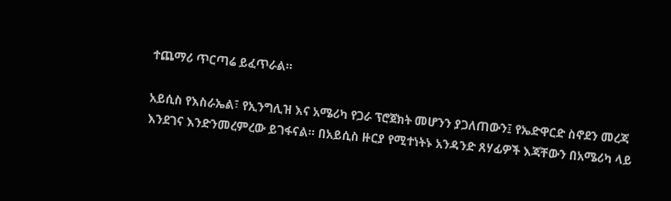ተጨማሪ ጥርጣሬ ይፈጥራል።

አይሲስ የእስራኤል፣ የኢንግሊዝ እና አሜሪካ የጋራ ፕሮጀክት መሆንን ያጋለጠውን፤ የኤድዋርድ ስኖደን መረጃ እንደገና እንድንመረምረው ይገፋናል። በአይሲስ ዙርያ የሚተነትኑ አንዳንድ ጸሃፊዎች እጃቸውን በአሜሪካ ላይ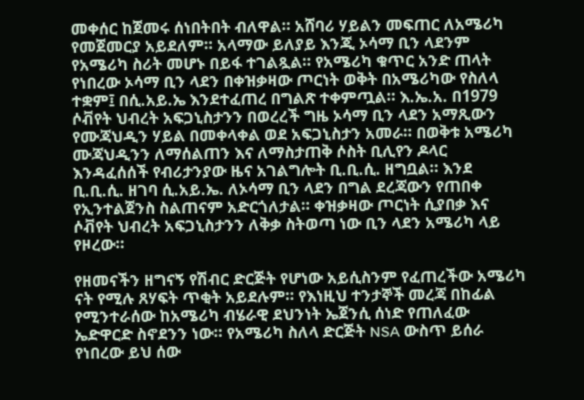መቀሰር ከጀመሩ ሰነበትበት ብለዋል። አሸባሪ ሃይልን መፍጠር ለአሜሪካ የመጀመርያ አይደለም። አላማው ይለያይ እንጂ ኦሳማ ቢን ላደንም የአሜሪካ ስሪት መሆኑ በይፋ ተገልጿል። የአሜሪካ ቁጥር አንድ ጠላት የነበረው ኦሳማ ቢን ላደን በቀዝቃዛው ጦርነት ወቅት በአሜሪካው የስለላ ተቋም፤ በሲ.አይ.ኤ እንደተፈጠረ በግልጽ ተቀምጧል። እ.ኤ.አ. በ1979 ሶቭየት ህብረት አፍጋኒስታንን በወረረች ግዜ ኦሳማ ቢን ላደን አማጺውን የሙጃህዲን ሃይል በመቀላቀል ወደ አፍጋኒስታን አመራ። በወቅቱ አሜሪካ ሙጃህዲንን ለማሰልጠን እና ለማስታጠቅ ሶስት ቢሊየን ዶላር እንዳፈሰሰች የብሪታንያው ዜና አገልግሎት ቢ.ቢ.ሲ. ዘግቧል። እንደ ቢ.ቢ.ሲ. ዘገባ ሲ.አይ.ኤ. ለኦሳማ ቢን ላደን በግል ደረጃውን የጠበቀ የኢንተልጀንስ ስልጠናም አድርጎለታል። ቀዝቃዛው ጦርነት ሲያበቃ እና ሶቭየት ህብረት አፍጋኒስታንን ለቅቃ ስትወጣ ነው ቢን ላደን አሜሪካ ላይ የዞረው።

የዘመናችን ዘግናኝ የሽብር ድርጅት የሆነው አይሲስንም የፈጠረችው አሜሪካ ናት የሚሉ ጸሃፍት ጥቂት አይደሉም። የእነዚህ ተንታኞች መረጃ በከፊል የሚንተራሰው ከአሜሪካ ብሄራዊ ደህንነት ኤጀንሲ ሰነድ የጠለፈው ኤድዋርድ ስኖደንን ነው። የአሜሪካ ስለላ ድርጅት NSA ውስጥ ይሰራ የነበረው ይህ ሰው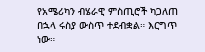የአሜሪካን ብሄራዊ ምስጢሮች ካጋለጠ በኋላ ሩስያ ውስጥ ተደብቋል። እርግጥ ነው።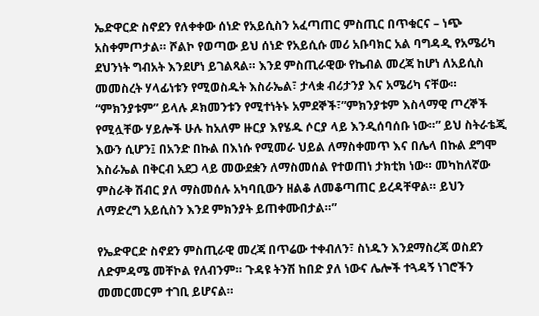ኤድዋርድ ስኖደን የለቀቀው ሰነድ የአይሲስን አፈጣጠር ምስጢር በጥቁርና – ነጭ አስቀምጦታል። ሾልኮ የወጣው ይህ ሰነድ የአይሲሱ መሪ አቡባክር አል ባግዳዲ የአሜሪካ ደህንነት ግብአት እንደሆነ ይገልጻል። እንደ ምስጢራዊው የኬብል መረጃ ከሆነ ለአይሲስ መመስረት ሃላፊነቱን የሚወስዱት እስራኤል፣ ታላቋ ብሪታንያ እና አሜሪካ ናቸው። “ምክንያቱም” ይላሉ ዶክመንቱን የሚተነትኑ አምደኞች፣”ምክንያቱም እስላማዊ ጦረኞች የሚሏቸው ሃይሎች ሁሉ ከአለም ዙርያ እየሄዱ ሶርያ ላይ እንዲሰባሰቡ ነው።” ይህ ስትራቴጂ እውን ሲሆን፤ በአንድ በኩል በእነሱ የሚመራ ህይል ለማስቀመጥ እና በሌላ በኩል ደግሞ እስራኤል በቅርብ አደጋ ላይ መውደቋን ለማስመሰል የተወጠነ ታክቲክ ነው። መካከለኛው ምስራቅ ሽብር ያለ ማስመሰሉ አካባቢውን ዘልቆ ለመቆጣጠር ይረዳቸዋል። ይህን ለማድረግ አይሲስን እንደ ምክንያት ይጠቀሙበታል።”

የኤድዋርድ ስኖደን ምስጢራዊ መረጃ በጥሬው ተቀብለን፣ ስነዱን እንደማስረጃ ወስደን ለድምዳሜ መቸኮል የለብንም። ጉዳዩ ትንሽ ከበድ ያለ ነውና ሌሎች ተጓዳኝ ነገሮችን መመርመርም ተገቢ ይሆናል።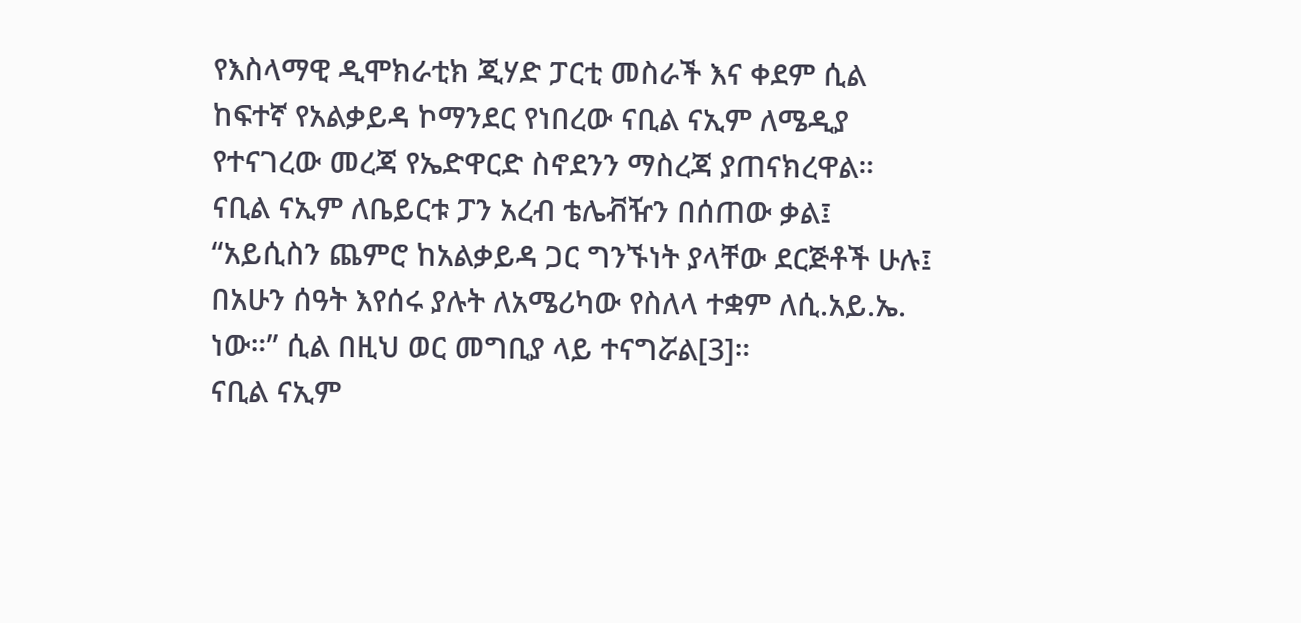የእስላማዊ ዲሞክራቲክ ጂሃድ ፓርቲ መስራች እና ቀደም ሲል ከፍተኛ የአልቃይዳ ኮማንደር የነበረው ናቢል ናኢም ለሜዲያ የተናገረው መረጃ የኤድዋርድ ስኖደንን ማስረጃ ያጠናክረዋል። ናቢል ናኢም ለቤይርቱ ፓን አረብ ቴሌቭዥን በሰጠው ቃል፤ “አይሲስን ጨምሮ ከአልቃይዳ ጋር ግንኙነት ያላቸው ደርጅቶች ሁሉ፤ በአሁን ሰዓት እየሰሩ ያሉት ለአሜሪካው የስለላ ተቋም ለሲ.አይ.ኤ. ነው።” ሲል በዚህ ወር መግቢያ ላይ ተናግሯል[3]።
ናቢል ናኢም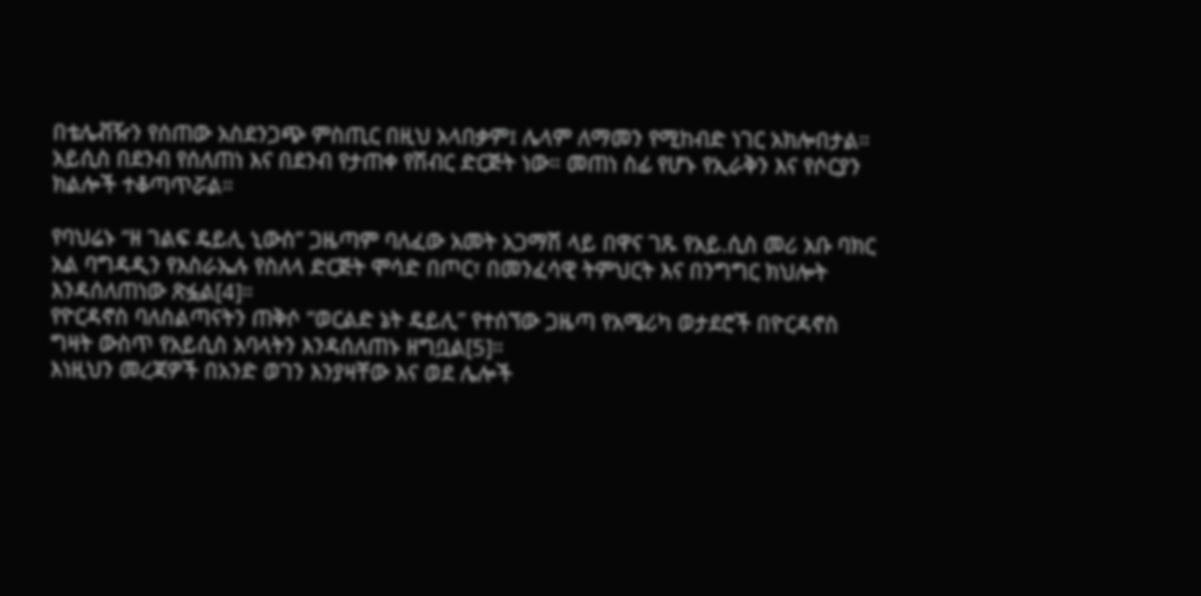በቴሌቭዥን የሰጠው አስደንጋጭ ምስጢር በዚህ አላበቃም፤ ሌላም ለማመን የሚከብድ ነገር አክሎበታል። አይሲስ በደንብ የሰለጠነ እና በደንብ የታጠቀ የሽብር ድርጅት ነው። መጠነ ስፊ የሆኑ የኢራቅን እና የሶርያን ክልሎች ተቆጣጥሯል።

የባህሬኑ “ዘ ገልፍ ዴይሊ ኒውስ” ጋዜጣም ባለፈው አመት አጋማሽ ላይ በዋና ገጹ የአይ.ሲስ መሪ አቡ ባክር አል ባግዳዲን የእስራኤሉ የስለላ ድርጅት ሞሳድ በጦር፣ በመንፈሳዊ ትምህርት እና በንግግር ክህሎት እንዳሰለጠነው ጽፏል[4]።
የዮርዳኖስ ባለስልጣናትን ጠቅሶ “ወርልድ ኔት ዴይሊ” የተሰኘው ጋዜጣ የአሜሪካ ወታደሮች በዮርዳኖስ ግዛት ውስጥ የአይሲስ አባላትን እንዳሰለጠኑ ዘግቧል[5]።
እነዚህን መረጃዎች በአንድ ወገን እንያዛቸው እና ወደ ሌሎች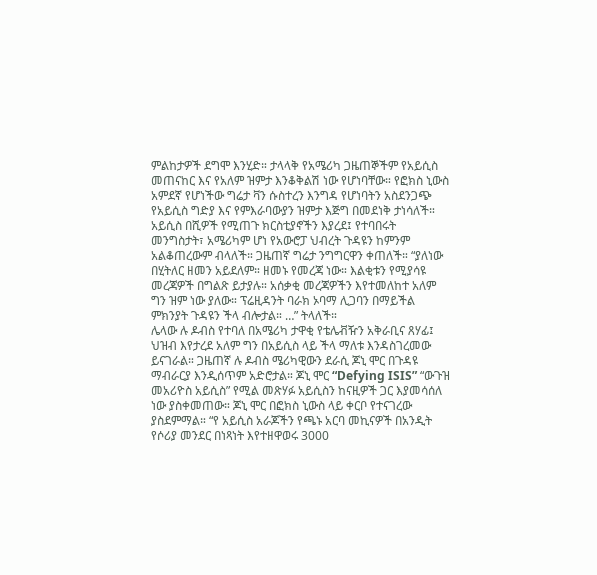ምልከታዎች ደግሞ እንሂድ። ታላላቅ የአሜሪካ ጋዜጠኞችም የአይሲስ መጠናከር እና የአለም ዝምታ እንቆቅልሽ ነው የሆነባቸው። የፎክስ ኒውስ አምደኛ የሆነችው ግሬታ ቫን ሱስተረን እንግዳ የሆነባትን አስደንጋጭ የአይሲስ ግድያ እና የምእራባውያን ዝምታ እጅግ በመደነቅ ታነሳለች። አይሲስ በሺዎች የሚጠጉ ክርስቲያኖችን እያረደ፤ የተባበሩት መንግስታት፣ አሜሪካም ሆነ የአውሮፓ ህብረት ጉዳዩን ከምንም አልቆጠረውም ብላለች። ጋዜጠኛ ግሬታ ንግግርዋን ቀጠለች። “ያለነው በሂትለር ዘመን አይደለም። ዘመኑ የመረጃ ነው። እልቂቱን የሚያሳዩ መረጃዎች በግልጽ ይታያሉ። አሰቃቂ መረጃዎችን እየተመለከተ አለም ግን ዝም ነው ያለው። ፕሬዚዳንት ባራክ ኦባማ ሊጋባን በማይችል ምክንያት ጉዳዩን ችላ ብሎታል። …” ትላለች።
ሌላው ሉ ዶብስ የተባለ በአሜሪካ ታዋቂ የቴሌቭዥን አቅራቢና ጸሃፊ፤ ህዝብ እየታረደ አለም ግን በአይሲስ ላይ ችላ ማለቱ እንዳስገረመው ይናገራል። ጋዜጠኛ ሉ ዶብስ ሜሪካዊውን ደራሲ ጆኒ ሞር በጉዳዩ ማብራርያ እንዲሰጥም አድሮታል። ጆኒ ሞር “Defying ISIS” “ውጉዝ መአሪዮስ አይሲስ” የሚል መጽሃፉ አይሲስን ከናዚዎች ጋር እያመሳሰለ ነው ያስቀመጠው። ጆኒ ሞር በፎክስ ኒውስ ላይ ቀርቦ የተናገረው ያስደምማል። “የ አይሲስ አራጆችን የጫኑ አርባ መኪናዎች በአንዲት የሶሪያ መንደር በነጻነት እየተዘዋወሩ 3000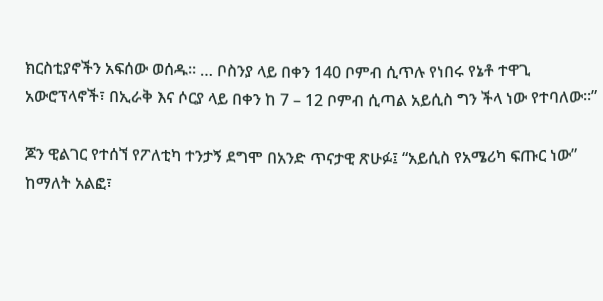ክርስቲያኖችን አፍሰው ወሰዱ። … ቦስንያ ላይ በቀን 140 ቦምብ ሲጥሉ የነበሩ የኔቶ ተዋጊ አውሮፕላኖች፣ በኢራቅ እና ሶርያ ላይ በቀን ከ 7 – 12 ቦምብ ሲጣል አይሲስ ግን ችላ ነው የተባለው።”

ጆን ዊልገር የተሰኘ የፖለቲካ ተንታኝ ደግሞ በአንድ ጥናታዊ ጽሁፉ፤ “አይሲስ የአሜሪካ ፍጡር ነው” ከማለት አልፎ፣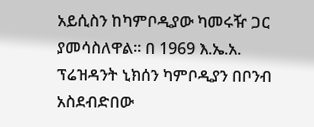አይሲስን ከካምቦዲያው ካመሩዥ ጋር ያመሳስለዋል። በ 1969 እ.ኤ.አ. ፕሬዝዳንት ኒክሰን ካምቦዲያን በቦንብ አስደብድበው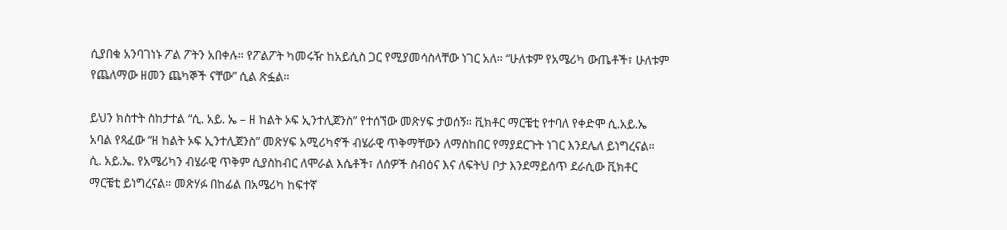ሲያበቁ አንባገነኑ ፖል ፖትን አበቀሉ። የፖልፖት ካመሩዥ ከአይሲስ ጋር የሚያመሳስላቸው ነገር አለ። “ሁለቱም የአሜሪካ ውጤቶች፣ ሁለቱም የጨለማው ዘመን ጨካኞች ናቸው” ሲል ጽፏል።

ይህን ክስተት ስከታተል “ሲ. አይ. ኤ – ዘ ከልት ኦፍ ኢንተሊጀንስ” የተሰኘው መጽሃፍ ታወሰኝ። ቪክቶር ማርቼቲ የተባለ የቀድሞ ሲ.አይ.ኤ አባል የጻፈው “ዘ ከልት ኦፍ ኢንተሊጀንስ” መጽሃፍ አሚሪካኖች ብሄራዊ ጥቅማቸውን ለማስከበር የማያደርጉት ነገር እንደሌለ ይነግረናል። ሲ. አይ.ኤ. የአሜሪካን ብሄራዊ ጥቅም ሲያስከብር ለሞራል እሴቶች፣ ለሰዎች ስብዕና እና ለፍትህ ቦታ እንደማይሰጥ ደራሲው ቪክቶር ማርቼቲ ይነግረናል። መጽሃፉ በከፊል በአሜሪካ ከፍተኛ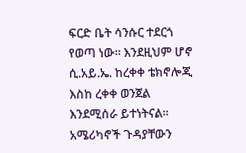ፍርድ ቤት ሳንሱር ተደርጎ የወጣ ነው። እንደዚህም ሆኖ ሲ.አይ.ኤ. ከረቀቀ ቴክኖሎጂ እስከ ረቀቀ ወንጀል እንደሚሰራ ይተነትናል። አሜሪካኖች ጉዳያቸውን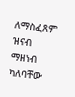ለማስፈጸም ዝናብ ማዘነብ ካለባቸው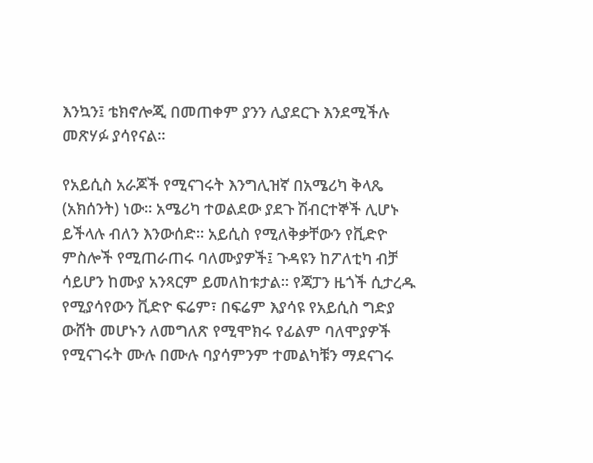እንኳን፤ ቴክኖሎጂ በመጠቀም ያንን ሊያደርጉ እንደሚችሉ መጽሃፉ ያሳየናል።

የአይሲስ አራጆች የሚናገሩት እንግሊዝኛ በአሜሪካ ቅላጼ (አክሰንት) ነው። አሜሪካ ተወልደው ያደጉ ሽብርተኞች ሊሆኑ ይችላሉ ብለን እንውሰድ። አይሲስ የሚለቅቃቸውን የቪድዮ ምስሎች የሚጠራጠሩ ባለሙያዎች፤ ጉዳዩን ከፖለቲካ ብቻ ሳይሆን ከሙያ አንጻርም ይመለከቱታል። የጃፓን ዜጎች ሲታረዱ የሚያሳየውን ቪድዮ ፍሬም፣ በፍሬም እያሳዩ የአይሲስ ግድያ ውሸት መሆኑን ለመግለጽ የሚሞክሩ የፊልም ባለሞያዎች የሚናገሩት ሙሉ በሙሉ ባያሳምንም ተመልካቹን ማደናገሩ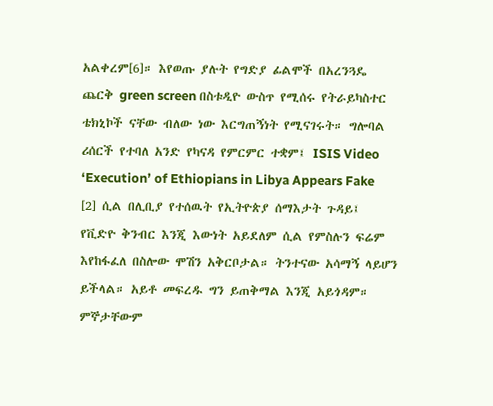አልቀረም[6]። እየወጡ ያሉት የግድያ ፊልሞች በአረንጓዴ ጨርቅ green screen በስቱዲዮ ውስጥ የሚሰሩ የትራይካስተር ቴክኒኮች ናቸው ብለው ነው እርግጠኝነት የሚናገሩት። ግሎባል ሪሰርች የተባለ አንድ የካናዳ የምርምር ተቋም፤ ISIS Video ‘Execution’ of Ethiopians in Libya Appears Fake [2] ሲል በሊቢያ የተሰዉት የኢትዮጵያ ሰማእታት ጉዳይ፤ የቪድዮ ቅንብር እንጂ እውነት አይደለም ሲል የምስሉን ፍሬም እየከፋፈለ በስሎው ሞሽን አቅርቦታል። ትንተናው አሳማኝ ላይሆን ይችላል። አይቶ መፍረዱ ግን ይጠቅማል እንጂ አይጎዳም። ምኞታቸውም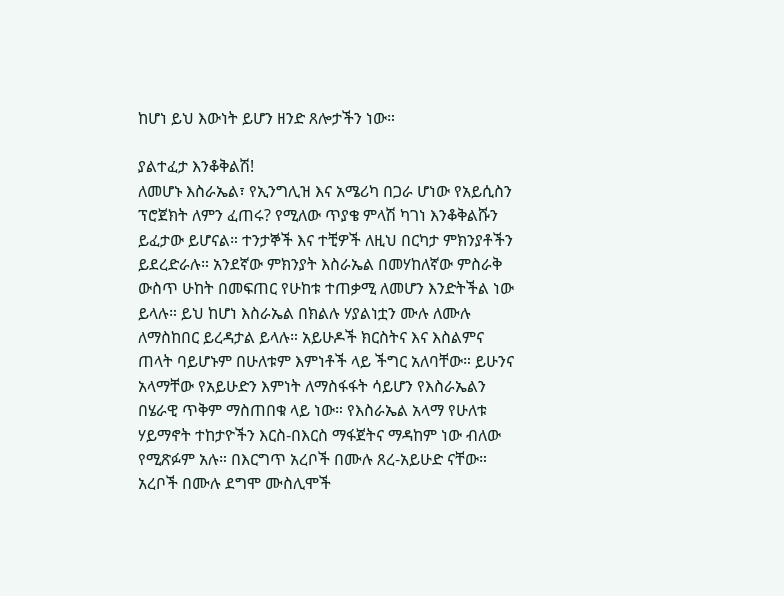ከሆነ ይህ እውነት ይሆን ዘንድ ጸሎታችን ነው።

ያልተፈታ እንቆቅልሽ!
ለመሆኑ እስራኤል፣ የኢንግሊዝ እና አሜሪካ በጋራ ሆነው የአይሲስን ፕሮጀክት ለምን ፈጠሩ? የሚለው ጥያቄ ምላሽ ካገነ እንቆቅልሹን ይፈታው ይሆናል። ተንታኞች እና ተቺዎች ለዚህ በርካታ ምክንያቶችን ይደረድራሉ። አንደኛው ምክንያት እስራኤል በመሃከለኛው ምስራቅ ውስጥ ሁከት በመፍጠር የሁከቱ ተጠቃሚ ለመሆን እንድትችል ነው ይላሉ። ይህ ከሆነ እስራኤል በክልሉ ሃያልነቷን ሙሉ ለሙሉ ለማስከበር ይረዳታል ይላሉ። አይሁዶች ክርስትና እና እስልምና ጠላት ባይሆኑም በሁለቱም እምነቶች ላይ ችግር አለባቸው። ይሁንና አላማቸው የአይሁድን እምነት ለማስፋፋት ሳይሆን የእስራኤልን በሄራዊ ጥቅም ማስጠበቁ ላይ ነው። የእስራኤል አላማ የሁለቱ ሃይማኖት ተከታዮችን እርስ-በእርስ ማፋጀትና ማዳከም ነው ብለው የሚጽፉም አሉ። በእርግጥ አረቦች በሙሉ ጸረ-አይሁድ ናቸው። አረቦች በሙሉ ደግሞ ሙስሊሞች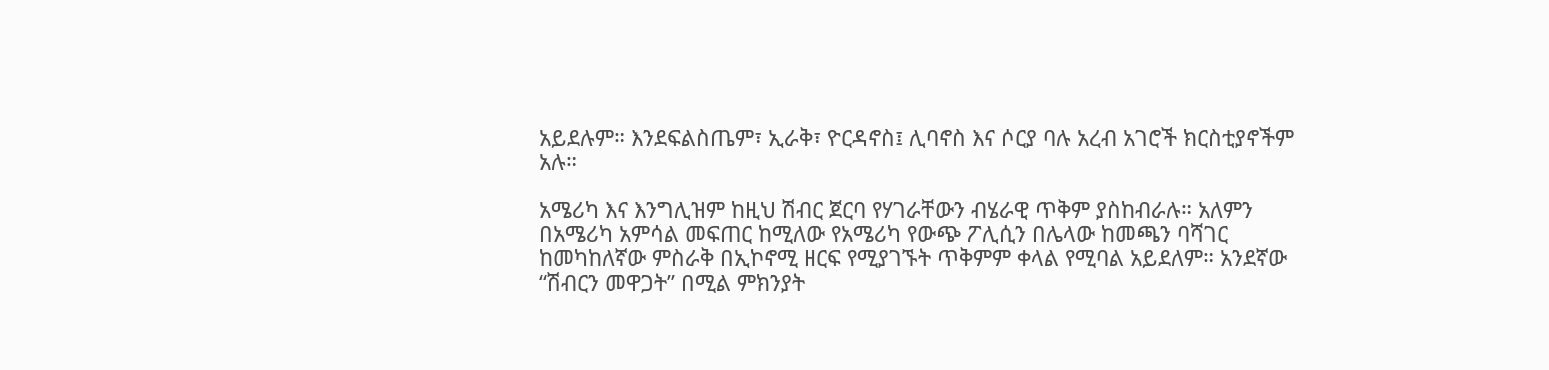አይደሉም። እንደፍልስጤም፣ ኢራቅ፣ ዮርዳኖስ፤ ሊባኖስ እና ሶርያ ባሉ አረብ አገሮች ክርስቲያኖችም አሉ።

አሜሪካ እና እንግሊዝም ከዚህ ሽብር ጀርባ የሃገራቸውን ብሄራዊ ጥቅም ያስከብራሉ። አለምን በአሜሪካ አምሳል መፍጠር ከሚለው የአሜሪካ የውጭ ፖሊሲን በሌላው ከመጫን ባሻገር ከመካከለኛው ምስራቅ በኢኮኖሚ ዘርፍ የሚያገኙት ጥቅምም ቀላል የሚባል አይደለም። አንደኛው “ሽብርን መዋጋት” በሚል ምክንያት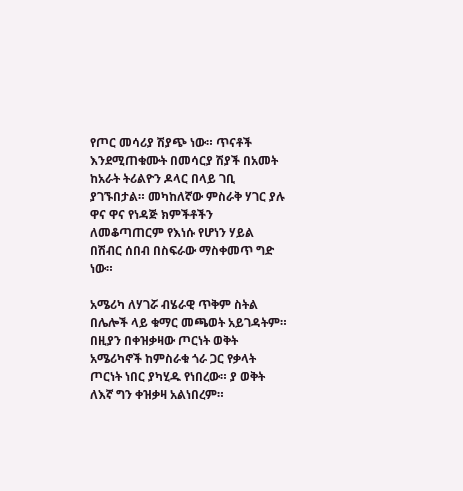የጦር መሳሪያ ሽያጭ ነው። ጥናቶች እንደሚጠቁሙት በመሳርያ ሽያች በአመት ከአራት ትሪልዮን ዶላር በላይ ገቢ ያገኙበታል። መካከለኛው ምስራቅ ሃገር ያሉ ዋና ዋና የነዳጅ ክምችቶችን ለመቆጣጠርም የእነሱ የሆነን ሃይል በሽብር ሰበብ በስፍራው ማስቀመጥ ግድ ነው።

አሜሪካ ለሃገሯ ብሄራዊ ጥቅም ስትል በሌሎች ላይ ቁማር መጫወት አይገዳትም። በዚያን በቀዝቃዛው ጦርነት ወቅት አሜሪካኖች ከምስራቁ ጎራ ጋር የቃላት ጦርነት ነበር ያካሂዱ የነበረው። ያ ወቅት ለእኛ ግን ቀዝቃዛ አልነበረም።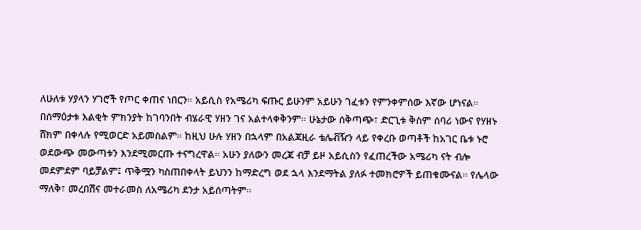ለሁለቱ ሃያላን ሃገሮች የጦር ቀጠና ነበርን። አይሲስ የአሜሪካ ፍጡር ይሁንም አይሁን ገፈቱን የምንቀምሰው እኛው ሆነናል። በሰማዕታቱ እልቂት ምክንያት ከገባንበት ብሄራዊ ሃዘን ገና አልተላቀቅንም። ሁኔታው ሰቅጣጭ፣ ድርጊቱ ቅስም ሰባሪ ነውና የሃዘኑ ሸክም በቀላሉ የሚወርድ አይመስልም። ከዚህ ሁሉ ሃዘን በኋላም በአልጃዚራ ቴሌቭዥን ላይ የቀረቡ ወጣቶች ከአገር ቤቱ ኑሮ ወደውጭ መውጣቱን እንደሚመርጡ ተናግረዋል። አሁን ያለውን መረጃ ብቻ ይዞ አይሲስን የፈጠረችው አሜሪካ ናት ብሎ መደምደም ባይቻልም፤ ጥቅሟን ካስጠበቀላት ይህንን ከማድረግ ወደ ኋላ እንደማትል ያለፉ ተመክሮዎች ይጠቁሙናል። የሌላው ማለቅ፣ መረበሽና መተራመስ ለአሜሪካ ደንታ አይሰጣትም።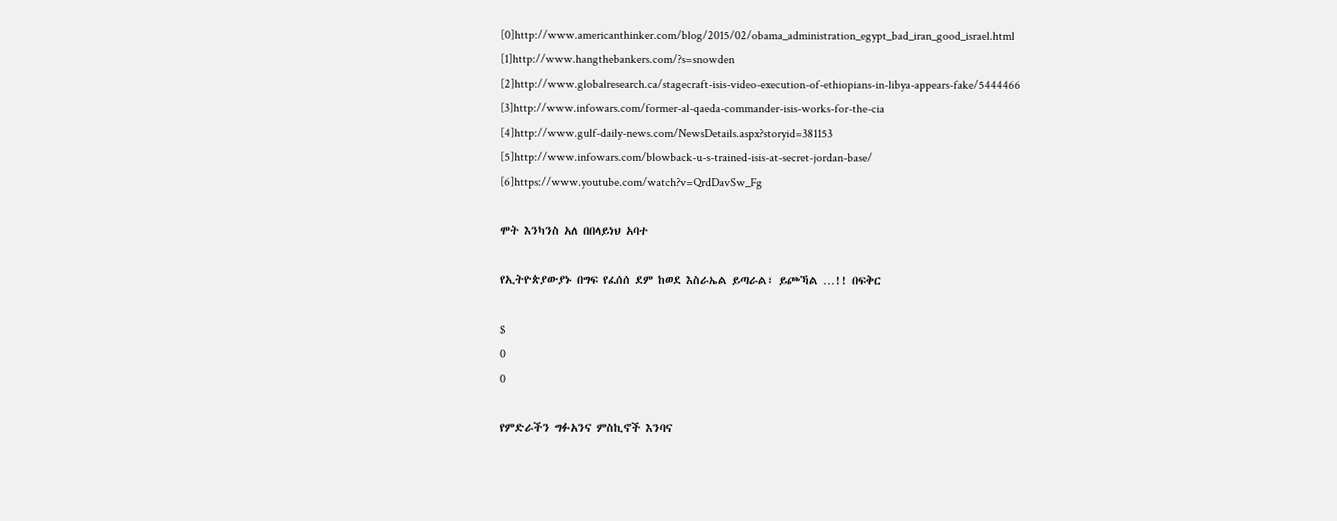[0]http://www.americanthinker.com/blog/2015/02/obama_administration_egypt_bad_iran_good_israel.html
[1]http://www.hangthebankers.com/?s=snowden
[2]http://www.globalresearch.ca/stagecraft-isis-video-execution-of-ethiopians-in-libya-appears-fake/5444466
[3]http://www.infowars.com/former-al-qaeda-commander-isis-works-for-the-cia
[4]http://www.gulf-daily-news.com/NewsDetails.aspx?storyid=381153
[5]http://www.infowars.com/blowback-u-s-trained-isis-at-secret-jordan-base/
[6]https://www.youtube.com/watch?v=QrdDavSw_Fg

ሞት እንካንስ አለ በበላይነህ አባተ

የኢትዮጵያውያኑ በግፍ የፈሰሰ ደም ከወደ እስራኤል ይጣራል፣ ይጮኻል …!! በፍቅር

$
0
0

የምድራችን ግፉአንና ምስኪኖች እንባና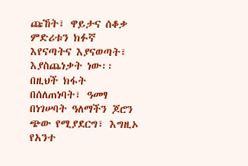ጩኸት፣ ዋይታና ሰቆቃ ምድሪቱን ክፉኛ እየናጣትና እያናወጣት፣ እያስጨነቃት ነው፡፡ በዚህች ክፋት በሰለጠነባት፣ ዓመፃ በነገሠባት ዓለማችን ጆሮን ጭው የሚያደርግ፣ እግዚኦ የአንተ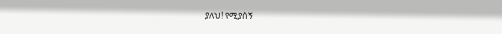ያለህ! የሚያሰኝ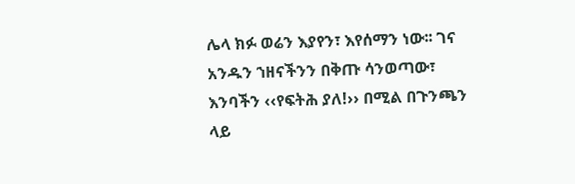ሌላ ክፉ ወሬን እያየን፣ እየሰማን ነው፡፡ ገና አንዱን ኀዘናችንን በቅጡ ሳንወጣው፣ እንባችን ‹‹የፍትሕ ያለ!›› በሚል በጉንጫን ላይ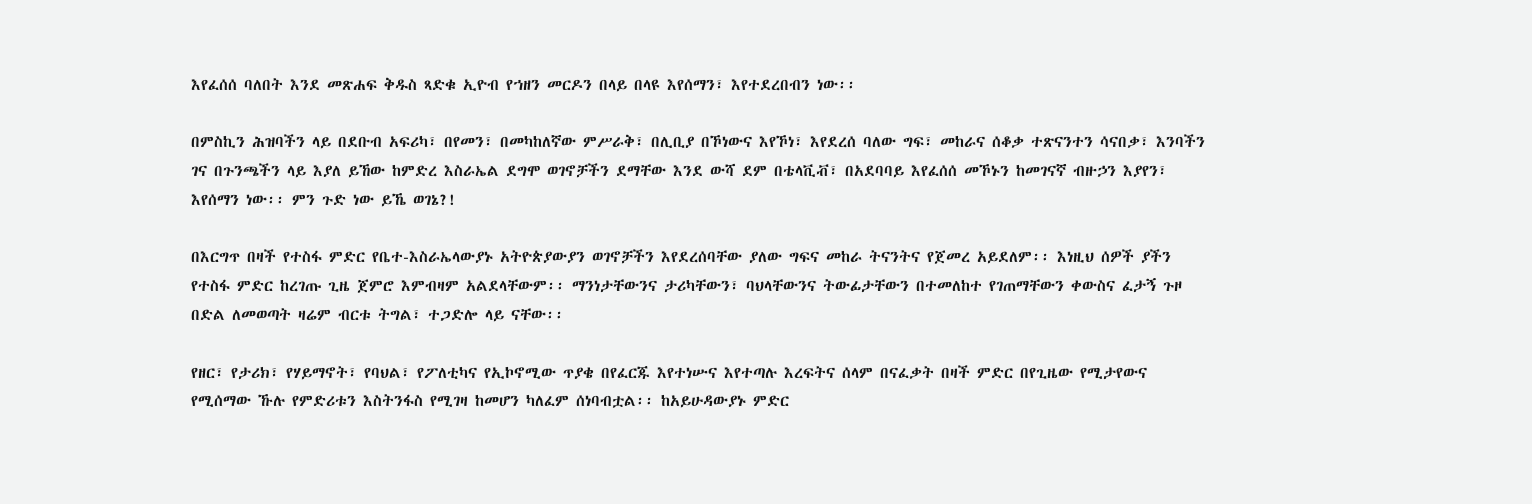እየፈሰሰ ባለበት እንደ መጽሐፍ ቅዱስ ጻድቁ ኢዮብ የኀዘን መርዶን በላይ በላዩ እየሰማን፣ እየተደረበብን ነው፡፡

በምስኪን ሕዝባችን ላይ በደቡብ አፍሪካ፣ በየመን፣ በመካከለኛው ምሥራቅ፣ በሊቢያ በኾነውና እየኾነ፣ እየደረሰ ባለው ግፍ፣ መከራና ሰቆቃ ተጽናንተን ሳናበቃ፣ እንባችን ገና በጉንጫችን ላይ እያለ ይኸው ከምድረ እስራኤል ደግሞ ወገኖቻችን ደማቸው እንደ ውሻ ደም በቴላቪቭ፣ በአደባባይ እየፈሰሰ መኾኑን ከመገናኛ ብዙኃን እያየን፣ እየሰማን ነው፡፡ ምን ጉድ ነው ይኼ ወገኔ?!

በእርግጥ በዛች የተስፋ ምድር የቤተ-እስራኤላውያኑ አትዮጵያውያን ወገኖቻችን እየደረሰባቸው ያለው ግፍና መከራ ትናንትና የጀመረ አይደለም፡፡ እነዚህ ሰዎች ያችን የተስፋ ምድር ከረገጡ ጊዜ ጀምሮ እምብዛም አልደላቸውም፡፡ ማንነታቸውንና ታሪካቸውን፣ ባህላቸውንና ትውፊታቸውን በተመለከተ የገጠማቸውን ቀውስና ፈታኝ ጉዞ በድል ለመወጣት ዛሬም ብርቱ ትግል፣ ተጋድሎ ላይ ናቸው፡፡

የዘር፣ የታሪክ፣ የሃይማኖት፣ የባህል፣ የፖለቲካና የኢኮኖሚው ጥያቄ በየፈርጁ እየተነሡና እየተጣሉ እረፍትና ሰላም በናፈቃት በዛች ምድር በየጊዜው የሚታየውና የሚሰማው ኹሉ የምድሪቱን እስትንፋስ የሚገዛ ከመሆን ካለፈም ሰነባብቷል፡፡ ከአይሁዳውያኑ ምድር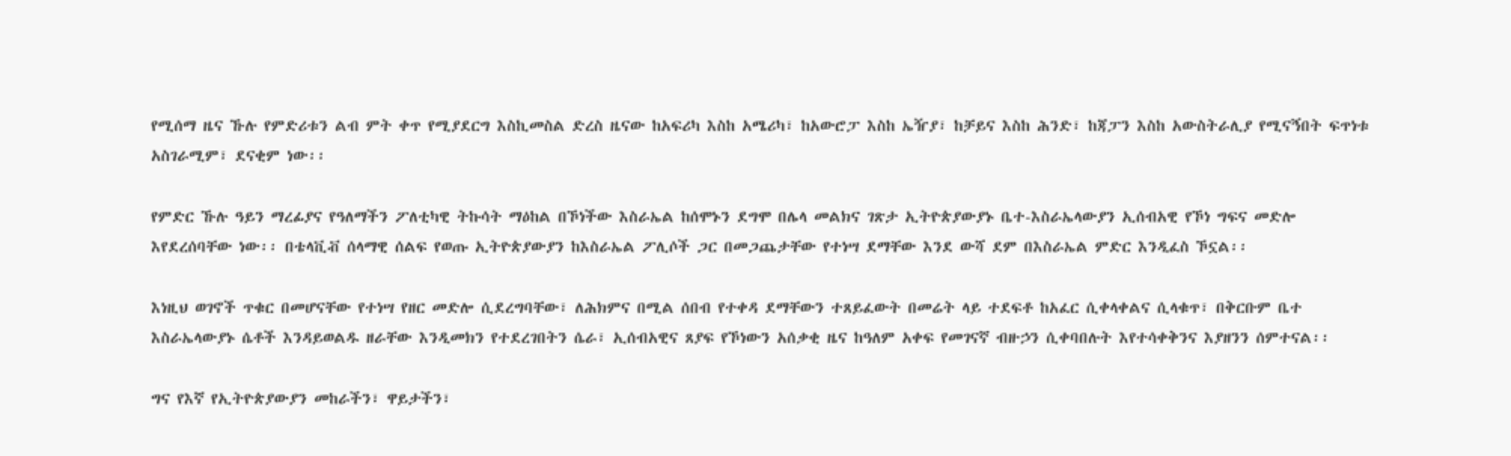የሚሰማ ዜና ኹሉ የምድሪቱን ልብ ምት ቀጥ የሚያደርግ እስኪመስል ድረስ ዜናው ከአፍሪካ እስከ አሜሪካ፣ ከአውሮፓ እስከ ኤዥያ፣ ከቻይና እስከ ሕንድ፣ ከጃፓን እስከ አውስትራሊያ የሚናኝበት ፍጥነቱ አስገራሚም፣ ደናቂም ነው፡፡

የምድር ኹሉ ዓይን ማረፊያና የዓለማችን ፖለቲካዊ ትኩሳት ማዕከል በኾነችው እስራኤል ከሰሞኑን ደግሞ በሌላ መልክና ገጽታ ኢትዮጵያውያኑ ቤተ-እስራኤላውያን ኢሰብአዊ የኾነ ግፍና መድሎ እየደረሰባቸው ነው፡፡ በቴላቪቭ ሰላማዊ ሰልፍ የወጡ ኢትዮጵያውያን ከእስራኤል ፖሊሶች ጋር በመጋጨታቸው የተነሣ ደማቸው እንደ ውሻ ደም በእስራኤል ምድር እንዲፈስ ኾኗል፡፡

እነዚህ ወገኖች ጥቁር በመሆናቸው የተነሣ የዘር መድሎ ሲደረግባቸው፣ ለሕክምና በሚል ሰበብ የተቀዳ ደማቸውን ተጸይፈውት በመሬት ላይ ተደፍቶ ከአፈር ሲቀላቀልና ሲላቁጥ፣ በቅርቡም ቤተ እስራኤላውያኑ ሴቶች እንዳይወልዱ ዘራቸው እንዲመክን የተደረገበትን ሴራ፣ ኢሰብአዊና ጸያፍ የኾነውን አሰቃቂ ዜና ከዓለም አቀፍ የመገናኛ ብዙኃን ሲቀባበሉት እየተሳቀቅንና እያዘንን ሰምተናል፡፡

ግና የእኛ የኢትዮጵያውያን መከራችን፣ ዋይታችን፣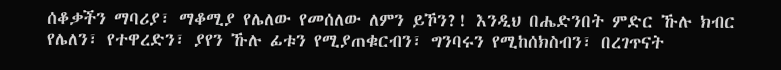ሰቆቃችን ማባሪያ፣ ማቆሚያ የሌለው የመሰለው ለምን ይኾን?! እንዲህ በሔድንበት ምድር ኹሉ ክብር የሌለን፣ የተዋረድን፣ ያየን ኹሉ ፊቱን የሚያጠቁርብን፣ ግንባሩን የሚከሰክስብን፣ በረገጥናት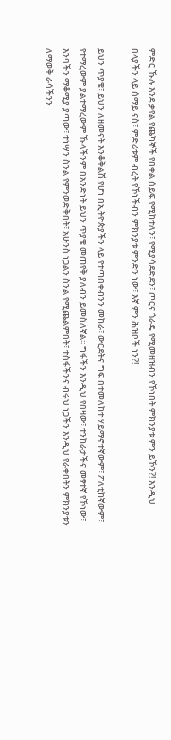ምድር ኹሉ እንደ ቃየል የጨካኞች የበቀል ሰይፍ የሚከተለን፣ የሚያሳደድደን፣ ጦርና ጎራዴ የሚመዘዝብን የኾነበት ምክንያቱ ምን ይኾን?! እንዲህ በላያችን ላይ ሰማይ ናስ፣ ምድሪቱም ብረት የኾነችብን ምክንያቱ ምንድን ነው፣ እኛ ምን ሕዝቦች ነን?!

ይህን ጥያቄ፣ ይህን ለዘመናት እንቆቅልሽ የሆነ በኢትዮጵያችን ላይ የተጣበቀብንን መከራ፣ ውርደትና ግፍ በተመለከተ ሃይማኖተኛውም፣ ፖለቲከኛውም፣ የተማረውም ያልተማረውም ኹላችንም በአንድነት ይህን ጥያቄ መጠየቅ ያለብን ይመስለኛል፡፡ ግፋችን እንዲህ የበዛው፣ ተንከራታችና መፃተኛ የኾነው፣ እንባችን ማቆሚያ ያጣው፣ ተነሣን ስንል የምንወድቅበት፣ አሁንስ ነጋልን ስንል የሚጨልምበት፣ ተስፋችንና ብሩህ ነጋችን እንዲህ የራቀበትን ምክንያቱን ለማወቅ ራሳችንን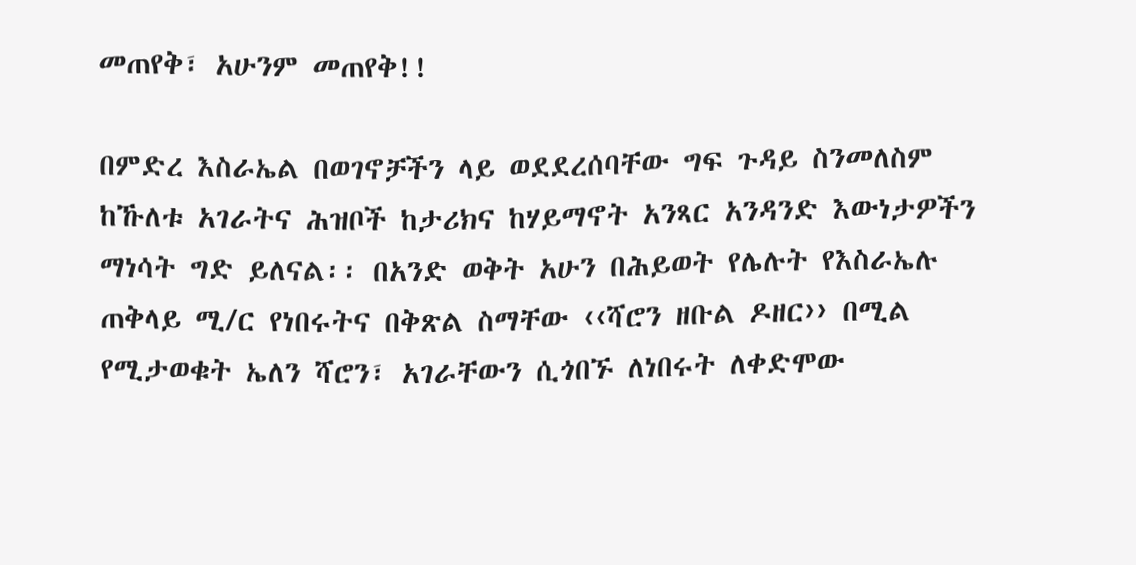መጠየቅ፣ አሁንም መጠየቅ!!

በምድረ እስራኤል በወገኖቻችን ላይ ወደደረሰባቸው ግፍ ጉዳይ ስንመለስም ከኹለቱ አገራትና ሕዝቦች ከታሪክና ከሃይማኖት አንጻር አንዳንድ እውነታዎችን ማነሳት ግድ ይለናል፡፡ በአንድ ወቅት አሁን በሕይወት የሌሉት የእስራኤሉ ጠቅላይ ሚ/ር የነበሩትና በቅጽል ስማቸው ‹‹ሻሮን ዘቡል ዶዘር›› በሚል የሚታወቁት ኤለን ሻሮን፣ አገራቸውን ሲጎበኙ ለነበሩት ለቀድሞው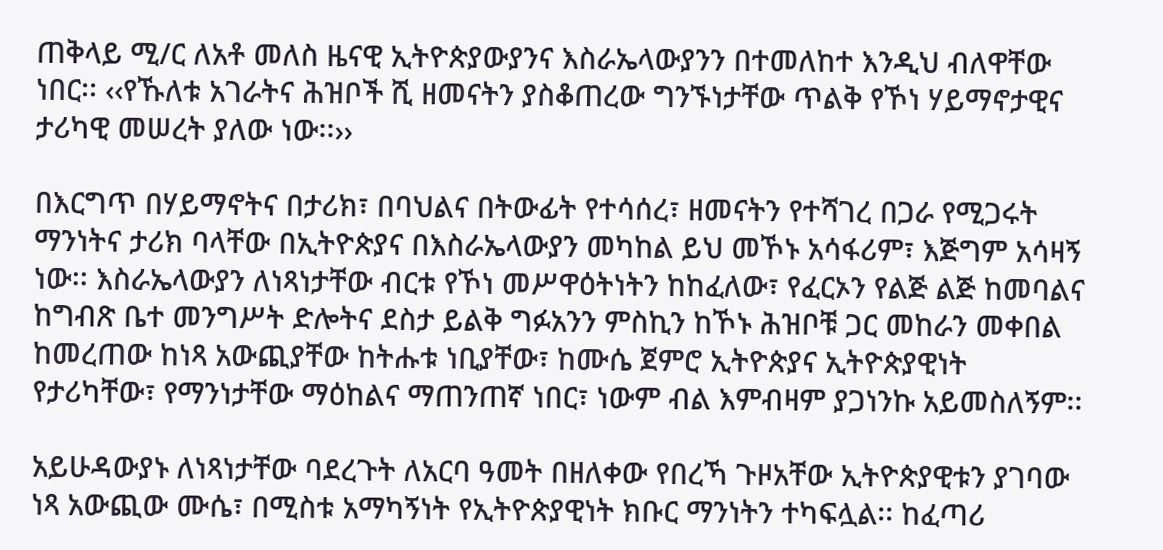ጠቅላይ ሚ/ር ለአቶ መለስ ዜናዊ ኢትዮጵያውያንና እስራኤላውያንን በተመለከተ እንዲህ ብለዋቸው ነበር፡፡ ‹‹የኹለቱ አገራትና ሕዝቦች ሺ ዘመናትን ያስቆጠረው ግንኙነታቸው ጥልቅ የኾነ ሃይማኖታዊና ታሪካዊ መሠረት ያለው ነው፡፡››

በእርግጥ በሃይማኖትና በታሪክ፣ በባህልና በትውፊት የተሳሰረ፣ ዘመናትን የተሻገረ በጋራ የሚጋሩት ማንነትና ታሪክ ባላቸው በኢትዮጵያና በእስራኤላውያን መካከል ይህ መኾኑ አሳፋሪም፣ እጅግም አሳዛኝ ነው፡፡ እስራኤላውያን ለነጻነታቸው ብርቱ የኾነ መሥዋዕትነትን ከከፈለው፣ የፈርኦን የልጅ ልጅ ከመባልና ከግብጽ ቤተ መንግሥት ድሎትና ደስታ ይልቅ ግፉአንን ምስኪን ከኾኑ ሕዝቦቹ ጋር መከራን መቀበል ከመረጠው ከነጻ አውጪያቸው ከትሑቱ ነቢያቸው፣ ከሙሴ ጀምሮ ኢትዮጵያና ኢትዮጵያዊነት የታሪካቸው፣ የማንነታቸው ማዕከልና ማጠንጠኛ ነበር፣ ነውም ብል እምብዛም ያጋነንኩ አይመስለኝም፡፡

አይሁዳውያኑ ለነጻነታቸው ባደረጉት ለአርባ ዓመት በዘለቀው የበረኻ ጉዞአቸው ኢትዮጵያዊቱን ያገባው ነጻ አውጪው ሙሴ፣ በሚስቱ አማካኝነት የኢትዮጵያዊነት ክቡር ማንነትን ተካፍሏል፡፡ ከፈጣሪ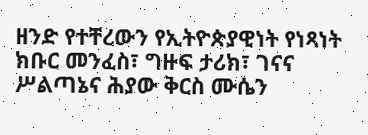ዘንድ የተቸረውን የኢትዮጵያዊነት የነጻነት ክቡር መንፈስ፣ ግዙፍ ታሪክ፣ ገናና ሥልጣኔና ሕያው ቅርስ ሙሴን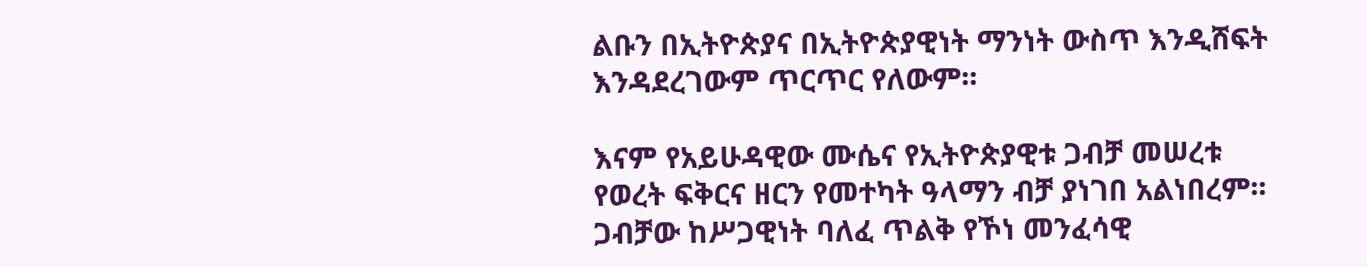ልቡን በኢትዮጵያና በኢትዮጵያዊነት ማንነት ውስጥ እንዲሸፍት እንዳደረገውም ጥርጥር የለውም፡፡

እናም የአይሁዳዊው ሙሴና የኢትዮጵያዊቱ ጋብቻ መሠረቱ የወረት ፍቅርና ዘርን የመተካት ዓላማን ብቻ ያነገበ አልነበረም፡፡ ጋብቻው ከሥጋዊነት ባለፈ ጥልቅ የኾነ መንፈሳዊ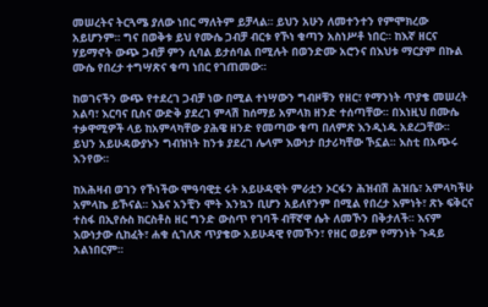መሠረትና ትርጓሜ ያለው ነበር ማለትም ይቻላል፡፡ ይህን አሁን ለመተንተን የምሞክረው አይሆንም፡፡ ግና በወቅቱ ይህ የሙሴ ጋብቻ ብርቱ የኾነ ቁጣን አስነሥቶ ነበር፡፡ ከእኛ ዘርና ሃይማኖት ውጭ ጋብቻ ምን ሲባል ይታሰባል በሚሉት በወንድሙ አሮንና በእህቱ ማርያም በኩል ሙሴ የበረታ ተግሣጽና ቁጣ ነበር የገጠመው፡፡

ከወገናችን ውጭ የተደረገ ጋብቻ ነው በሚል ተነሣውን ግብዞቹን የዘር፣ የማንነት ጥያቄ መሠረት አልባ፣ እርባና ቢስና ውድቅ ያደረገ ምላሽ ከሰማይ አምላክ ዘንድ ተሰጣቸው፡፡ በእነዚህ በሙሴ ተቃዋሚዎች ላይ ከአምላካቸው ያሕዌ ዘንድ የመጣው ቁጣ በለምጽ እንዲነዱ አደረጋቸው፡፡ ይህን አይሁዳውያኑን ግብዝነት ከንቱ ያደረገ ሌላም እውነታ በታሪካቸው ኾኗል፡፡ እስቲ በአጭሩ እንየው፡፡

ከአሕዛብ ወገን የኾነችው ሞዓባዊቷ ሩት አይሁዳዊት ምራቷን ኦርፋን ሕዝብሽ ሕዝቤ፣ አምላካችሁ አምላኬ ይኾናል፡፡ እኔና አንቺን ሞት እንኳን ቢሆን አይለየንም በሚል የበረታ እምነት፣ ጽኑ ፍቅርና ተስፋ በኢየሱስ ክርስቶስ ዘር ግንድ ውስጥ የገባች ብቸኛዋ ሴት ለመኾን በቅታለች፡፡ እናም እውነታው ሲከፈት፣ ሐቁ ሲገለጽ ጥያቄው አይሁዳዊ የመኾን፣ የዘር ወይም የማንነት ጉዳይ አልነበርም፡፡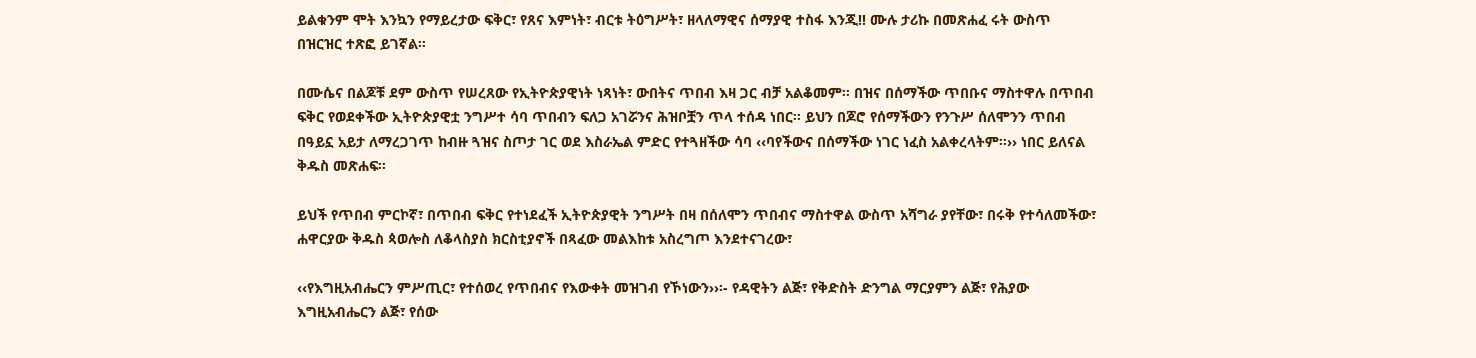ይልቁንም ሞት እንኳን የማይረታው ፍቅር፣ የጸና እምነት፣ ብርቱ ትዕግሥት፣ ዘላለማዊና ሰማያዊ ተስፋ እንጂ!! ሙሉ ታሪኩ በመጽሐፈ ሩት ውስጥ በዝርዝር ተጽፎ ይገኛል፡፡

በሙሴና በልጆቹ ደም ውስጥ የሠረጸው የኢትዮጵያዊነት ነጻነት፣ ውበትና ጥበብ እዛ ጋር ብቻ አልቆመም፡፡ በዝና በሰማችው ጥበቡና ማስተዋሉ በጥበብ ፍቅር የወደቀችው ኢትዮጵያዊቷ ንግሥተ ሳባ ጥበብን ፍለጋ አገሯንና ሕዝቦቿን ጥላ ተሰዳ ነበር፡፡ ይህን በጆሮ የሰማችውን የንጉሥ ሰለሞንን ጥበብ በዓይኗ አይታ ለማረጋገጥ ከብዙ ጓዝና ስጦታ ገር ወደ እስራኤል ምድር የተጓዘችው ሳባ ‹‹ባየችውና በሰማችው ነገር ነፈስ አልቀረላትም፡፡›› ነበር ይለናል ቅዱስ መጽሐፍ፡፡

ይህች የጥበብ ምርኮኛ፣ በጥበብ ፍቅር የተነደፈች ኢትዮጵያዊት ንግሥት በዛ በሰለሞን ጥበብና ማስተዋል ውስጥ አሻግራ ያየቸው፣ በሩቅ የተሳለመችው፣ ሐዋርያው ቅዱስ ጳወሎስ ለቆላስያስ ክርስቲያኖች በጻፈው መልእከቱ አስረግጦ እንደተናገረው፣

‹‹የእግዚአብሔርን ምሥጢር፣ የተሰወረ የጥበብና የእውቀት መዝገብ የኾነውን››፡- የዳዊትን ልጅ፣ የቅድስት ድንግል ማርያምን ልጅ፣ የሕያው እግዚአብሔርን ልጅ፣ የሰው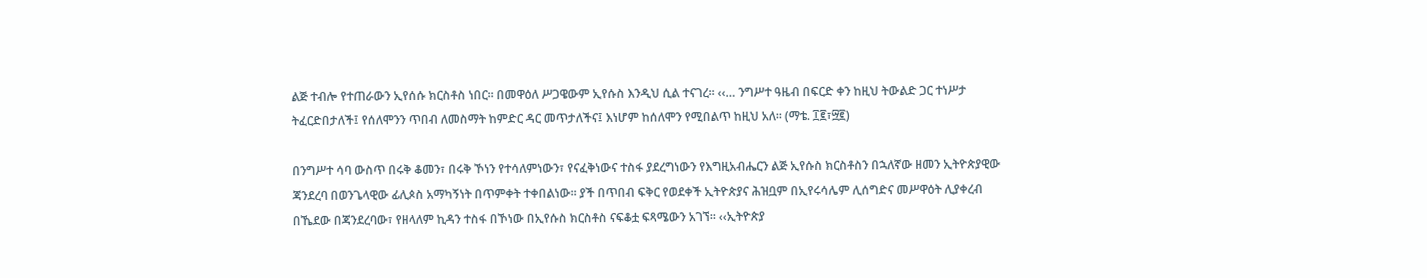ልጅ ተብሎ የተጠራውን ኢየሰሱ ክርስቶስ ነበር፡፡ በመዋዕለ ሥጋዌውም ኢየሱስ እንዲህ ሲል ተናገረ፡፡ ‹‹… ንግሥተ ዓዜብ በፍርድ ቀን ከዚህ ትውልድ ጋር ተነሥታ ትፈርድበታለች፤ የሰለሞንን ጥበብ ለመስማት ከምድር ዳር መጥታለችና፤ እነሆም ከሰለሞን የሚበልጥ ከዚህ አለ፡፡ (ማቴ. ፲፪፣፵፪)

በንግሥተ ሳባ ውስጥ በሩቅ ቆመን፣ በሩቅ ኾነን የተሳለምነውን፣ የናፈቅነውና ተስፋ ያደረግነውን የእግዚአብሔርን ልጅ ኢየሱስ ክርስቶስን በኋለኛው ዘመን ኢትዮጵያዊው ጃንደረባ በወንጌላዊው ፊሊጶስ አማካኝነት በጥምቀት ተቀበልነው፡፡ ያች በጥበብ ፍቅር የወደቀች ኢትዮጵያና ሕዝቧም በኢየሩሳሌም ሊሰግድና መሥዋዕት ሊያቀረብ በኼደው በጃንደረባው፣ የዘላለም ኪዳን ተስፋ በኾነው በኢየሱስ ክርስቶስ ናፍቆቷ ፍጻሜውን አገኘ፡፡ ‹‹ኢትዮጵያ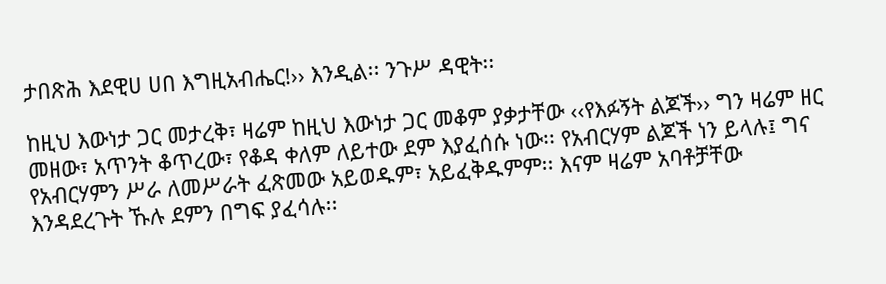ታበጽሕ እደዊሀ ሀበ እግዚአብሔር!›› እንዲል፡፡ ንጉሥ ዳዊት፡፡

ከዚህ እውነታ ጋር መታረቅ፣ ዛሬም ከዚህ እውነታ ጋር መቆም ያቃታቸው ‹‹የእፉኝት ልጆች›› ግን ዛሬም ዘር መዘው፣ አጥንት ቆጥረው፣ የቆዳ ቀለም ለይተው ደም እያፈሰሱ ነው፡፡ የአብርሃም ልጆች ነን ይላሉ፤ ግና የአብርሃምን ሥራ ለመሥራት ፈጽመው አይወዱም፣ አይፈቅዱምም፡፡ እናም ዛሬም አባቶቻቸው እንዳደረጉት ኹሉ ደምን በግፍ ያፈሳሉ፡፡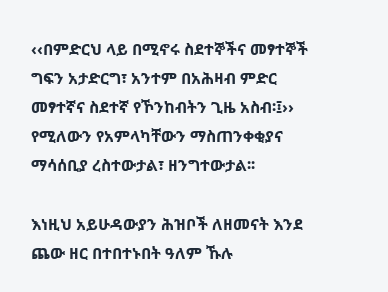‹‹በምድርህ ላይ በሚኖሩ ስደተኞችና መፃተኞች ግፍን አታድርግ፣ አንተም በአሕዛብ ምድር መፃተኛና ስደተኛ የኾንከብትን ጊዜ አስብ፡፤›› የሚለውን የአምላካቸውን ማስጠንቀቂያና ማሳሰቢያ ረስተውታል፣ ዘንግተውታል፡፡

እነዚህ አይሁዳውያን ሕዝቦች ለዘመናት እንደ ጨው ዘር በተበተኑበት ዓለም ኹሉ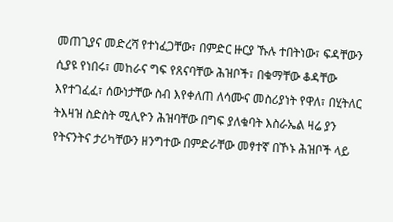መጠጊያና መድረሻ የተነፈጋቸው፣ በምድር ዙርያ ኹሉ ተበትነው፣ ፍዳቸውን ሲያዩ የነበሩ፣ መከራና ግፍ የጸናባቸው ሕዝቦች፣ በቁማቸው ቆዳቸው እየተገፈፈ፣ ሰውነታቸው ስብ እየቀለጠ ለሳሙና መስሪያነት የዋለ፣ በሂትለር ትእዛዝ ስድስት ሚሊዮን ሕዝባቸው በግፍ ያለቁባት እስራኤል ዛሬ ያን የትናንትና ታሪካቸውን ዘንግተው በምድራቸው መፃተኛ በኾኑ ሕዝቦች ላይ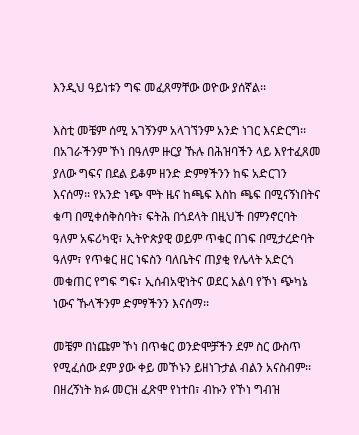እንዲህ ዓይነቱን ግፍ መፈጸማቸው ወዮው ያሰኛል፡፡

እስቲ መቼም ሰሚ አገኝንም አላገኘንም አንድ ነገር እናድርግ፡፡ በአገራችንም ኾነ በዓለም ዙርያ ኹሉ በሕዝባችን ላይ እየተፈጸመ ያለው ግፍና በደል ይቆም ዘንድ ድምፃችንን ከፍ አድርገን እናሰማ፡፡ የአንድ ነጭ ሞት ዜና ከጫፍ እስከ ጫፍ በሚናኝነበትና ቁጣ በሚቀሰቅስባት፣ ፍትሕ በጎደላት በዚህች በምንኖርባት ዓለም አፍሪካዊ፣ ኢትዮጵያዊ ወይም ጥቁር በገፍ በሚታረድባት ዓለም፣ የጥቁር ዘር ነፍስን ባለቤትና ጠያቂ የሌላት አድርጎ መቁጠር የግፍ ግፍ፣ ኢሰብአዊነትና ወደር አልባ የኾነ ጭካኔ ነውና ኹላችንም ድምፃችንን እናሰማ፡፡

መቼም በነጩም ኾነ በጥቁር ወንድሞቻችን ደም ስር ውስጥ የሚፈሰው ደም ያው ቀይ መኾኑን ይዘነጉታል ብልን አናስብም፡፡ በዘረኝነት ክፉ መርዝ ፈጽሞ የነተበ፣ ብኩን የኾነ ግብዝ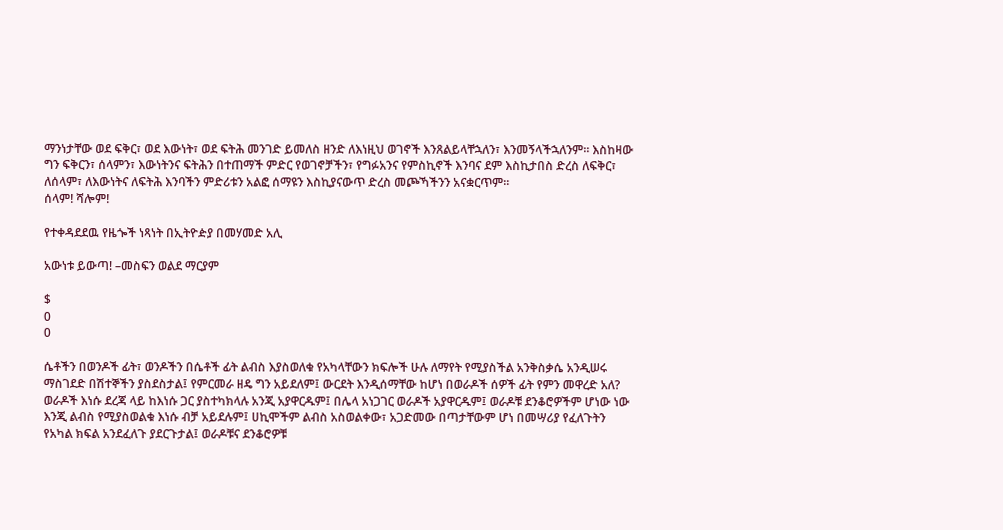ማንነታቸው ወደ ፍቅር፣ ወደ እውነት፣ ወደ ፍትሕ መንገድ ይመለስ ዘንድ ለእነዚህ ወገኖች እንጸልይላቸኋለን፣ እንመኝላችኋለንም፡፡ እስከዛው ግን ፍቅርን፣ ሰላምን፣ እውነትንና ፍትሕን በተጠማች ምድር የወገኖቻችን፣ የግፉአንና የምስኪኖች እንባና ደም እስኪታበስ ድረስ ለፍቅር፣ ለሰላም፣ ለእውነትና ለፍትሕ እንባችን ምድሪቱን አልፎ ሰማዩን እስኪያናውጥ ድረስ መጮኻችንን አናቋርጥም፡፡
ሰላም! ሻሎም!

የተቀዳደደዉ የዜጐች ነጻነት በኢትዮዽያ በመሃመድ አሊ

አውነቱ ይውጣ! –መስፍን ወልደ ማርያም

$
0
0

ሴቶችን በወንዶች ፊት፣ ወንዶችን በሴቶች ፊት ልብስ እያስወለቁ የአካላቸውን ክፍሎች ሁሉ ለማየት የሚያስችል አንቅስቃሴ አንዲሠሩ ማስገደድ በሽተኞችን ያስደስታል፤ የምርመራ ዘዴ ግን አይደለም፤ ውርደት እንዲሰማቸው ከሆነ በወራዶች ሰዎች ፊት የምን መዋረድ አለ? ወራዶች እነሱ ደረጃ ላይ ከእነሱ ጋር ያስተካክላሉ አንጂ አያዋርዱም፤ በሌላ አነጋገር ወራዶች አያዋርዱም፤ ወራዶቹ ደንቆሮዎችም ሆነው ነው እንጂ ልብስ የሚያስወልቁ እነሱ ብቻ አይደሉም፤ ሀኪሞችም ልብስ አስወልቀው፣ አጋድመው በጣታቸውም ሆነ በመሣሪያ የፈለጉትን የአካል ክፍል አንደፈለጉ ያደርጉታል፤ ወራዶቹና ደንቆሮዎቹ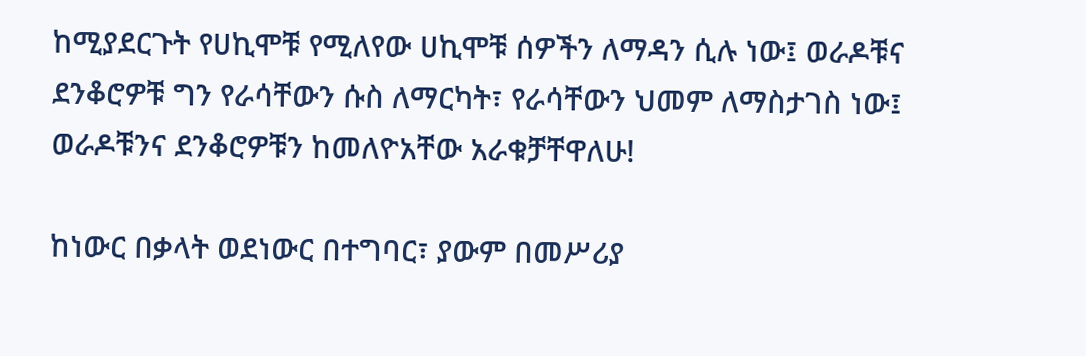ከሚያደርጉት የሀኪሞቹ የሚለየው ሀኪሞቹ ሰዎችን ለማዳን ሲሉ ነው፤ ወራዶቹና ደንቆሮዎቹ ግን የራሳቸውን ሱስ ለማርካት፣ የራሳቸውን ህመም ለማስታገስ ነው፤ ወራዶቹንና ደንቆሮዎቹን ከመለዮአቸው አራቁቻቸዋለሁ!

ከነውር በቃላት ወደነውር በተግባር፣ ያውም በመሥሪያ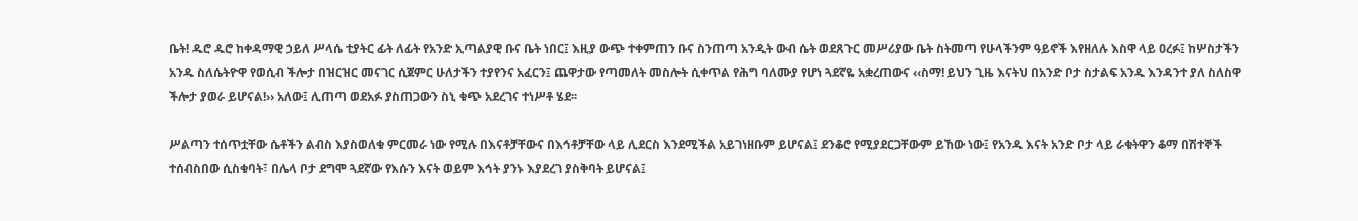ቤት! ዱሮ ዱሮ ከቀዳማዊ ኃይለ ሥላሴ ቲያትር ፊት ለፊት የአንድ ኢጣልያዊ ቡና ቤት ነበር፤ እዚያ ውጭ ተቀምጠን ቡና ስንጠጣ አንዲት ውብ ሴት ወደጸጉር መሥሪያው ቤት ስትመጣ የሁላችንም ዓይኖች እየዘለሉ እስዋ ላይ ዐረፉ፤ ከሦስታችን አንዱ ስለሴትዮዋ የወሲብ ችሎታ በዝርዝር መናገር ሲጀምር ሁለታችን ተያየንና አፈርን፤ ጨዋታው የጣመለት መስሎት ሲቀጥል የሕግ ባለሙያ የሆነ ጓደኛዬ አቋረጠውና ‹‹ስማ! ይህን ጊዜ እናትህ በአንድ ቦታ ስታልፍ አንዱ እንዳንተ ያለ ስለስዋ ችሎታ ያወራ ይሆናል!›› አለው፤ ሊጠጣ ወደአፉ ያስጠጋውን ስኒ ቁጭ አደረገና ተነሥቶ ሄደ፡፡

ሥልጣን ተሰጥቷቸው ሴቶችን ልብስ እያስወለቁ ምርመራ ነው የሚሉ በእናቶቻቸውና በእኅቶቻቸው ላይ ሊደርስ እንደሚችል አይገነዘቡም ይሆናል፤ ደንቆሮ የሚያደርጋቸውም ይኸው ነው፤ የአንዱ እናት አንድ ቦታ ላይ ራቁትዋን ቆማ በሽተኞች ተሰብስበው ሲስቁባት፣ በሌላ ቦታ ደግሞ ጓደኛው የእሱን እናት ወይም እኅት ያንኑ እያደረገ ያስቅባት ይሆናል፤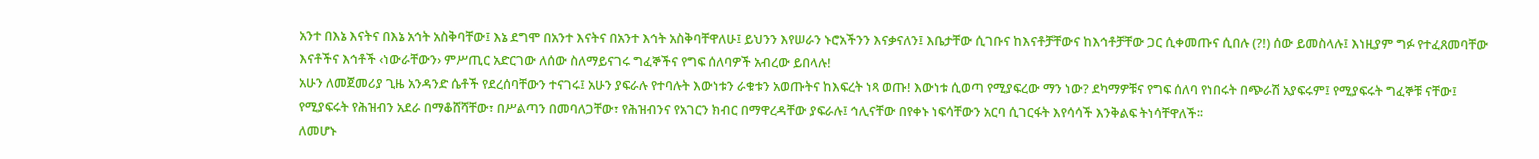አንተ በእኔ እናትና በእኔ አኅት አስቅባቸው፤ እኔ ደግሞ በአንተ እናትና በአንተ እኅት አስቅባቸዋለሁ፤ ይህንን እየሠራን ኑሮአችንን እናቃናለን፤ እቤታቸው ሲገቡና ከእናቶቻቸውና ከእኅቶቻቸው ጋር ሲቀመጡና ሲበሉ (?!) ሰው ይመስላሉ፤ እነዚያም ግፉ የተፈጸመባቸው እናቶችና እኅቶች ‹ነውራቸውን› ምሥጢር አድርገው ለሰው ስለማይናገሩ ግፈኞችና የግፍ ሰለባዎች አብረው ይበላሉ!
አሁን ለመጀመሪያ ጊዜ አንዳንድ ሴቶች የደረሰባቸውን ተናገሩ፤ አሁን ያፍራሉ የተባሉት እውነቱን ራቁቱን አወጡትና ከእፍረት ነጻ ወጡ! እውነቱ ሲወጣ የሚያፍረው ማን ነው? ደካማዎቹና የግፍ ሰለባ የነበሩት በጭራሽ አያፍሩም፤ የሚያፍሩት ግፈኞቹ ናቸው፤ የሚያፍሩት የሕዝብን አደራ በማቆሸሻቸው፣ በሥልጣን በመባለጋቸው፣ የሕዝብንና የአገርን ክብር በማዋረዳቸው ያፍራሉ፤ ኅሊናቸው በየቀኑ ነፍሳቸውን አርባ ሲገርፋት እየሳሳች እንቅልፍ ትነሳቸዋለች፡፡
ለመሆኑ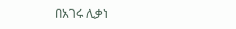በአገሩ ሊቃነ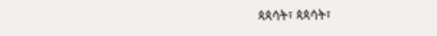ጳጳሳት፣ ጳጳሳት፣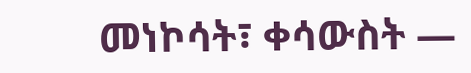መነኮሳት፣ ቀሳውስት —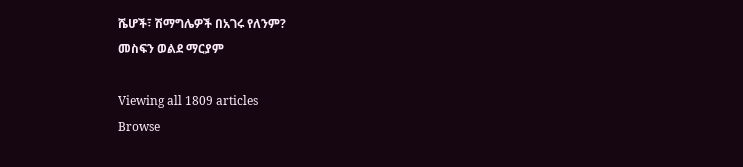ሼሆች፣ ሽማግሌዎች በአገሩ የለንም?
መስፍን ወልደ ማርያም

Viewing all 1809 articles
Browse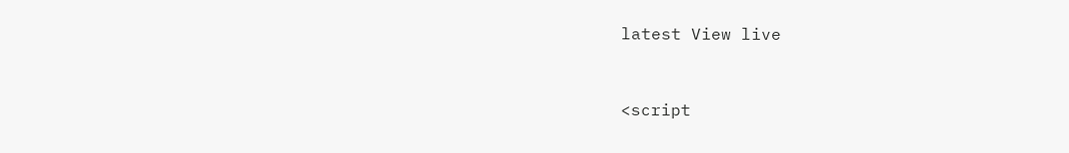latest View live


<script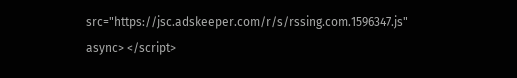src="https://jsc.adskeeper.com/r/s/rssing.com.1596347.js" async> </script>